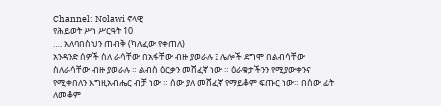Channel: Nolawi ኖላዊ
የሕይወት ሥነ ሥርዓት 10
…. አለባበስህን ጠብቅ (ካለፈው የቀጠለ)
አንዳንድ ሰዎች ስለ ራሳቸው በአፋቸው ብዙ ያወራሉ ፤ ሌሎች ደግሞ በልብሳቸው ስለራሳቸው ብዙ ያወራሉ ። ልብስ ዕርቃን መሸፈኛ ነው ። ዕራቁታችንን የሚያውቀንና የሚቀበለን እግዚአብሔር ብቻ ነው ። ሰው ያለ መሸፈኛ የማይቆም ፍጡር ነው። በሰው ፊት ለመቆም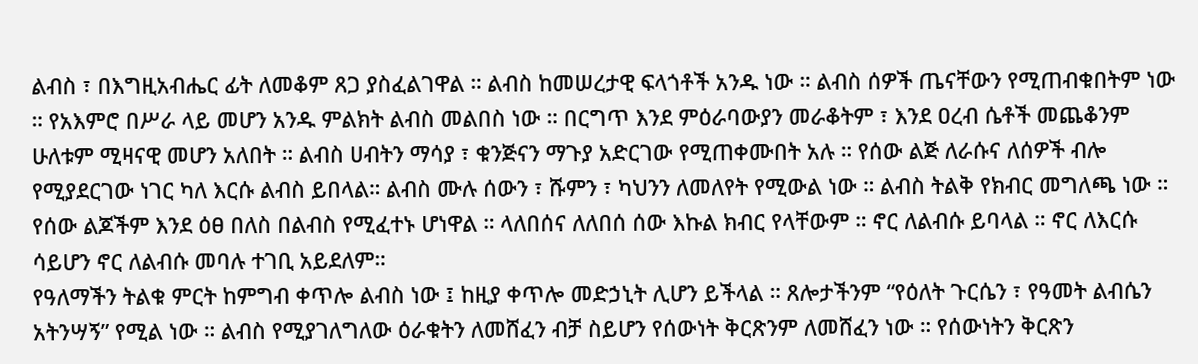ልብስ ፣ በእግዚአብሔር ፊት ለመቆም ጸጋ ያስፈልገዋል ። ልብስ ከመሠረታዊ ፍላጎቶች አንዱ ነው ። ልብስ ሰዎች ጤናቸውን የሚጠብቁበትም ነው ። የአእምሮ በሥራ ላይ መሆን አንዱ ምልክት ልብስ መልበስ ነው ። በርግጥ እንደ ምዕራባውያን መራቆትም ፣ እንደ ዐረብ ሴቶች መጨቆንም ሁለቱም ሚዛናዊ መሆን አለበት ። ልብስ ሀብትን ማሳያ ፣ ቁንጅናን ማጉያ አድርገው የሚጠቀሙበት አሉ ። የሰው ልጅ ለራሱና ለሰዎች ብሎ የሚያደርገው ነገር ካለ እርሱ ልብስ ይበላል። ልብስ ሙሉ ሰውን ፣ ሹምን ፣ ካህንን ለመለየት የሚውል ነው ። ልብስ ትልቅ የክብር መግለጫ ነው ። የሰው ልጆችም እንደ ዕፀ በለስ በልብስ የሚፈተኑ ሆነዋል ። ላለበሰና ለለበሰ ሰው እኩል ክብር የላቸውም ። ኖር ለልብሱ ይባላል ። ኖር ለእርሱ ሳይሆን ኖር ለልብሱ መባሉ ተገቢ አይደለም።
የዓለማችን ትልቁ ምርት ከምግብ ቀጥሎ ልብስ ነው ፤ ከዚያ ቀጥሎ መድኃኒት ሊሆን ይችላል ። ጸሎታችንም “የዕለት ጉርሴን ፣ የዓመት ልብሴን አትንሣኝ” የሚል ነው ። ልብስ የሚያገለግለው ዕራቁትን ለመሸፈን ብቻ ስይሆን የሰውነት ቅርጽንም ለመሸፈን ነው ። የሰውነትን ቅርጽን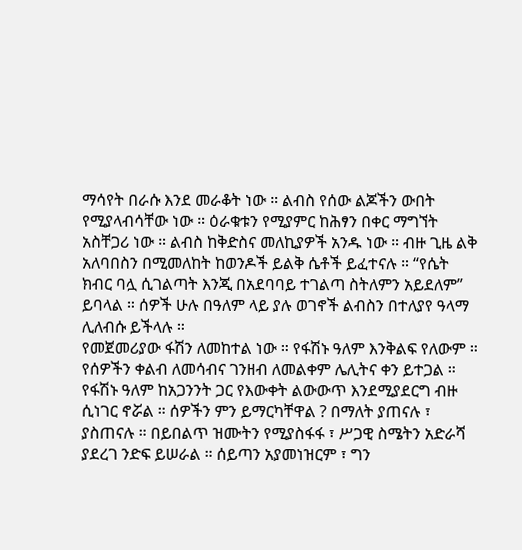ማሳየት በራሱ እንደ መራቆት ነው ። ልብስ የሰው ልጆችን ውበት የሚያላብሳቸው ነው ። ዕራቁቱን የሚያምር ከሕፃን በቀር ማግኘት አስቸጋሪ ነው ። ልብስ ከቅድስና መለኪያዎች አንዱ ነው ። ብዙ ጊዜ ልቅ አለባበስን በሚመለከት ከወንዶች ይልቅ ሴቶች ይፈተናሉ ። “የሴት ክብር ባሏ ሲገልጣት እንጂ በአደባባይ ተገልጣ ስትለምን አይደለም” ይባላል ። ሰዎች ሁሉ በዓለም ላይ ያሉ ወገኖች ልብስን በተለያየ ዓላማ ሊለብሱ ይችላሉ ።
የመጀመሪያው ፋሽን ለመከተል ነው ። የፋሽኑ ዓለም እንቅልፍ የለውም ። የሰዎችን ቀልብ ለመሳብና ገንዘብ ለመልቀም ሌሊትና ቀን ይተጋል ። የፋሽኑ ዓለም ከአጋንንት ጋር የእውቀት ልውውጥ እንደሚያደርግ ብዙ ሲነገር ኖሯል ። ሰዎችን ምን ይማርካቸዋል ? በማለት ያጠናሉ ፣ ያስጠናሉ ። በይበልጥ ዝሙትን የሚያስፋፋ ፣ ሥጋዊ ስሜትን አድራሻ ያደረገ ንድፍ ይሠራል ። ሰይጣን አያመነዝርም ፣ ግን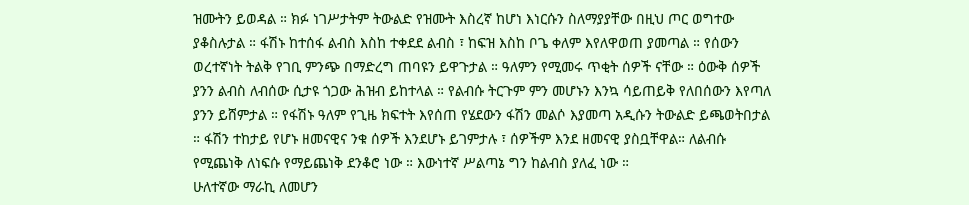ዝሙትን ይወዳል ። ክፉ ነገሥታትም ትውልድ የዝሙት እስረኛ ከሆነ እነርሱን ስለማያያቸው በዚህ ጦር ወግተው ያቆስሉታል ። ፋሽኑ ከተሰፋ ልብስ እስከ ተቀደደ ልብስ ፣ ከፍዝ እስከ ቦጌ ቀለም እየለዋወጠ ያመጣል ። የሰውን ወረተኛነት ትልቅ የገቢ ምንጭ በማድረግ ጠባዩን ይዋጉታል ። ዓለምን የሚመሩ ጥቂት ሰዎች ናቸው ። ዕውቅ ሰዎች ያንን ልብስ ለብሰው ሲታዩ ጎጋው ሕዝብ ይከተላል ። የልብሱ ትርጉም ምን መሆኑን እንኳ ሳይጠይቅ የለበሰውን እየጣለ ያንን ይሸምታል ። የፋሽኑ ዓለም የጊዜ ክፍተት እየሰጠ የሄደውን ፋሽን መልሶ እያመጣ አዲሱን ትውልድ ይጫወትበታል ። ፋሽን ተከታይ የሆኑ ዘመናዊና ንቁ ሰዎች እንደሆኑ ይገምታሉ ፣ ሰዎችም እንደ ዘመናዊ ያስቧቸዋል። ለልብሱ የሚጨነቅ ለነፍሱ የማይጨነቅ ደንቆሮ ነው ። እውነተኛ ሥልጣኔ ግን ከልብስ ያለፈ ነው ።
ሁለተኛው ማራኪ ለመሆን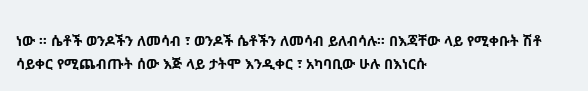ነው ። ሴቶች ወንዶችን ለመሳብ ፣ ወንዶች ሴቶችን ለመሳብ ይለብሳሉ። በእጃቸው ላይ የሚቀቡት ሽቶ ሳይቀር የሚጨብጡት ሰው እጅ ላይ ታትሞ እንዲቀር ፣ አካባቢው ሁሉ በእነርሱ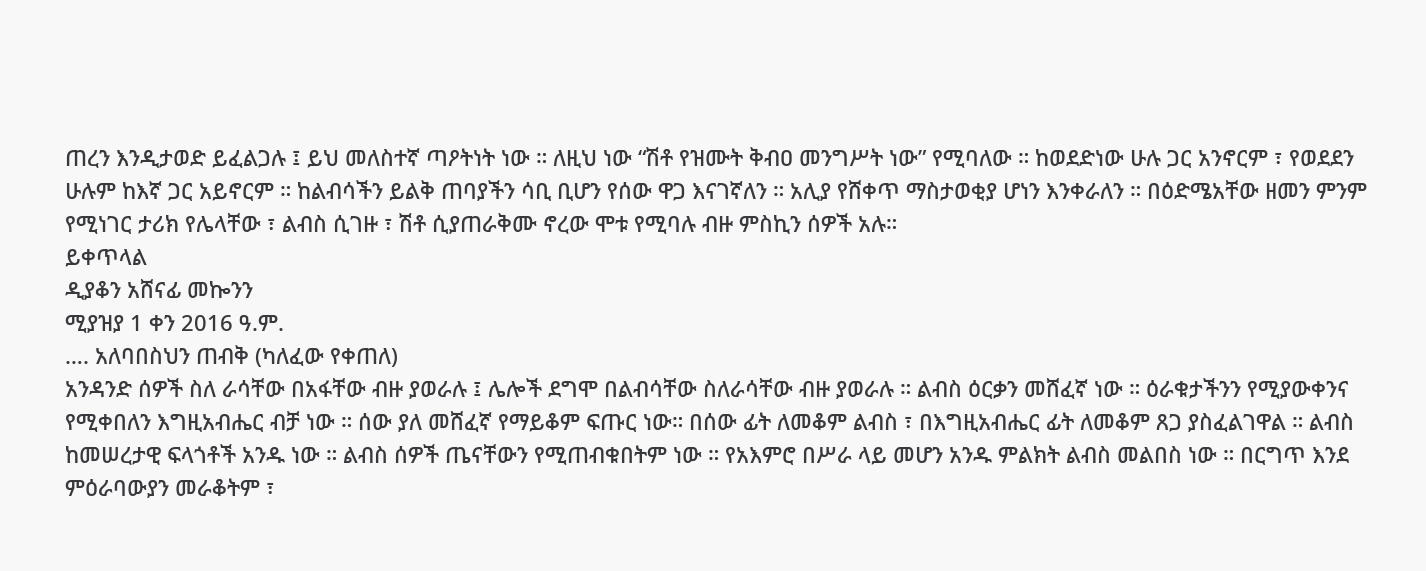ጠረን እንዲታወድ ይፈልጋሉ ፤ ይህ መለስተኛ ጣዖትነት ነው ። ለዚህ ነው “ሽቶ የዝሙት ቅብዐ መንግሥት ነው” የሚባለው ። ከወደድነው ሁሉ ጋር አንኖርም ፣ የወደደን ሁሉም ከእኛ ጋር አይኖርም ። ከልብሳችን ይልቅ ጠባያችን ሳቢ ቢሆን የሰው ዋጋ እናገኛለን ። አሊያ የሸቀጥ ማስታወቂያ ሆነን እንቀራለን ። በዕድሜአቸው ዘመን ምንም የሚነገር ታሪክ የሌላቸው ፣ ልብስ ሲገዙ ፣ ሽቶ ሲያጠራቅሙ ኖረው ሞቱ የሚባሉ ብዙ ምስኪን ሰዎች አሉ።
ይቀጥላል
ዲያቆን አሸናፊ መኰንን
ሚያዝያ 1 ቀን 2016 ዓ.ም.
…. አለባበስህን ጠብቅ (ካለፈው የቀጠለ)
አንዳንድ ሰዎች ስለ ራሳቸው በአፋቸው ብዙ ያወራሉ ፤ ሌሎች ደግሞ በልብሳቸው ስለራሳቸው ብዙ ያወራሉ ። ልብስ ዕርቃን መሸፈኛ ነው ። ዕራቁታችንን የሚያውቀንና የሚቀበለን እግዚአብሔር ብቻ ነው ። ሰው ያለ መሸፈኛ የማይቆም ፍጡር ነው። በሰው ፊት ለመቆም ልብስ ፣ በእግዚአብሔር ፊት ለመቆም ጸጋ ያስፈልገዋል ። ልብስ ከመሠረታዊ ፍላጎቶች አንዱ ነው ። ልብስ ሰዎች ጤናቸውን የሚጠብቁበትም ነው ። የአእምሮ በሥራ ላይ መሆን አንዱ ምልክት ልብስ መልበስ ነው ። በርግጥ እንደ ምዕራባውያን መራቆትም ፣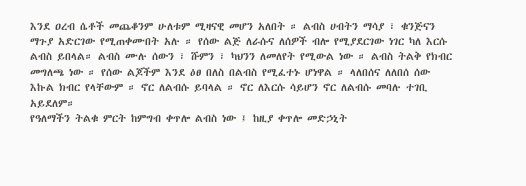እንደ ዐረብ ሴቶች መጨቆንም ሁለቱም ሚዛናዊ መሆን አለበት ። ልብስ ሀብትን ማሳያ ፣ ቁንጅናን ማጉያ አድርገው የሚጠቀሙበት አሉ ። የሰው ልጅ ለራሱና ለሰዎች ብሎ የሚያደርገው ነገር ካለ እርሱ ልብስ ይበላል። ልብስ ሙሉ ሰውን ፣ ሹምን ፣ ካህንን ለመለየት የሚውል ነው ። ልብስ ትልቅ የክብር መግለጫ ነው ። የሰው ልጆችም እንደ ዕፀ በለስ በልብስ የሚፈተኑ ሆነዋል ። ላለበሰና ለለበሰ ሰው እኩል ክብር የላቸውም ። ኖር ለልብሱ ይባላል ። ኖር ለእርሱ ሳይሆን ኖር ለልብሱ መባሉ ተገቢ አይደለም።
የዓለማችን ትልቁ ምርት ከምግብ ቀጥሎ ልብስ ነው ፤ ከዚያ ቀጥሎ መድኃኒት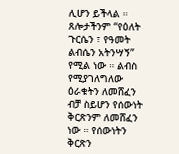ሊሆን ይችላል ። ጸሎታችንም “የዕለት ጉርሴን ፣ የዓመት ልብሴን አትንሣኝ” የሚል ነው ። ልብስ የሚያገለግለው ዕራቁትን ለመሸፈን ብቻ ስይሆን የሰውነት ቅርጽንም ለመሸፈን ነው ። የሰውነትን ቅርጽን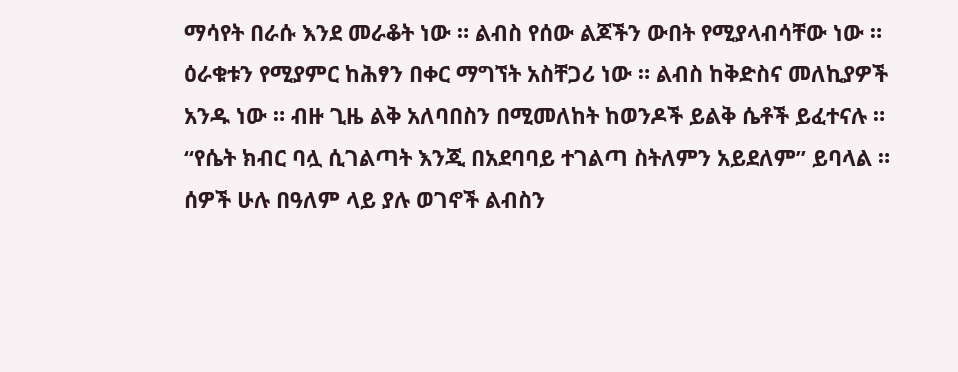ማሳየት በራሱ እንደ መራቆት ነው ። ልብስ የሰው ልጆችን ውበት የሚያላብሳቸው ነው ። ዕራቁቱን የሚያምር ከሕፃን በቀር ማግኘት አስቸጋሪ ነው ። ልብስ ከቅድስና መለኪያዎች አንዱ ነው ። ብዙ ጊዜ ልቅ አለባበስን በሚመለከት ከወንዶች ይልቅ ሴቶች ይፈተናሉ ። “የሴት ክብር ባሏ ሲገልጣት እንጂ በአደባባይ ተገልጣ ስትለምን አይደለም” ይባላል ። ሰዎች ሁሉ በዓለም ላይ ያሉ ወገኖች ልብስን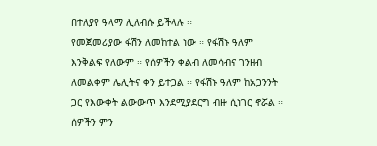በተለያየ ዓላማ ሊለብሱ ይችላሉ ።
የመጀመሪያው ፋሽን ለመከተል ነው ። የፋሽኑ ዓለም እንቅልፍ የለውም ። የሰዎችን ቀልብ ለመሳብና ገንዘብ ለመልቀም ሌሊትና ቀን ይተጋል ። የፋሽኑ ዓለም ከአጋንንት ጋር የእውቀት ልውውጥ እንደሚያደርግ ብዙ ሲነገር ኖሯል ። ሰዎችን ምን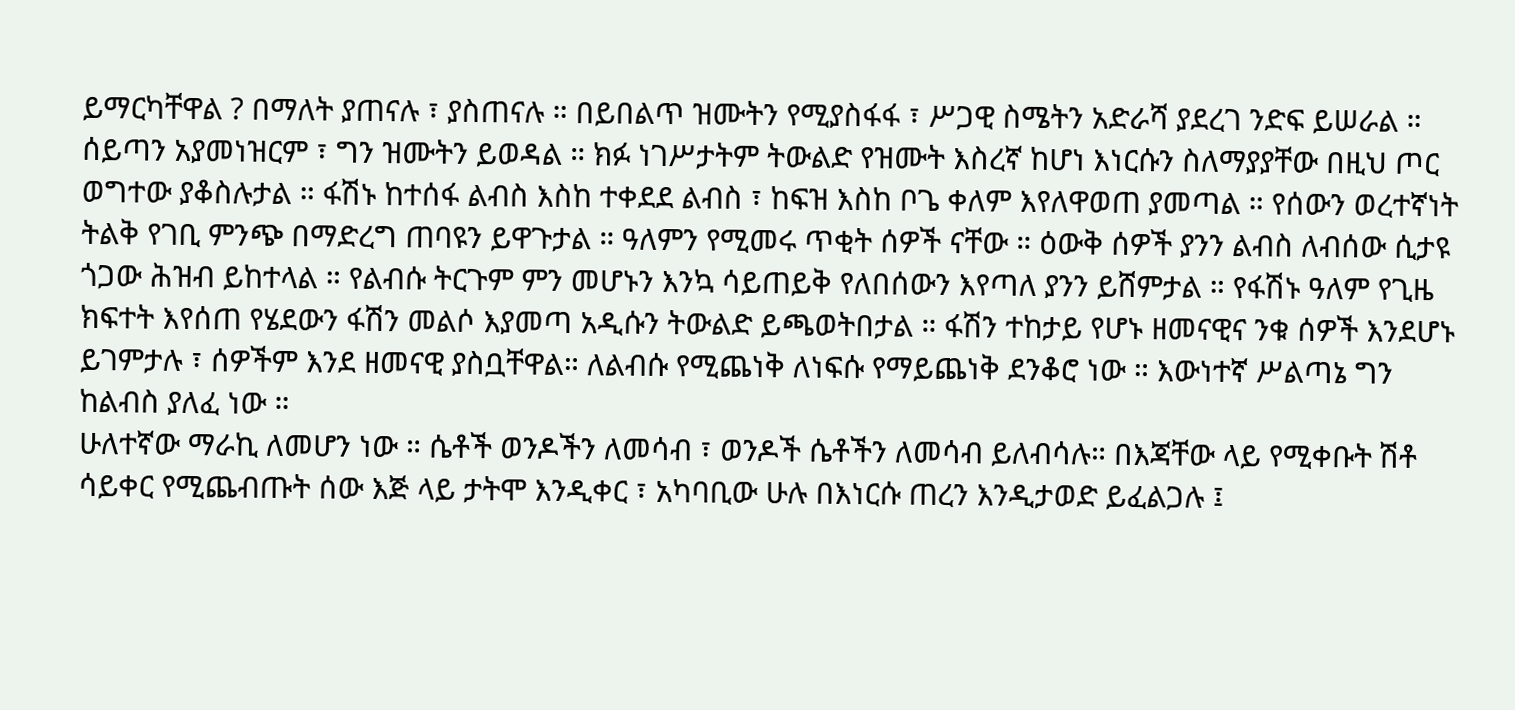ይማርካቸዋል ? በማለት ያጠናሉ ፣ ያስጠናሉ ። በይበልጥ ዝሙትን የሚያስፋፋ ፣ ሥጋዊ ስሜትን አድራሻ ያደረገ ንድፍ ይሠራል ። ሰይጣን አያመነዝርም ፣ ግን ዝሙትን ይወዳል ። ክፉ ነገሥታትም ትውልድ የዝሙት እስረኛ ከሆነ እነርሱን ስለማያያቸው በዚህ ጦር ወግተው ያቆስሉታል ። ፋሽኑ ከተሰፋ ልብስ እስከ ተቀደደ ልብስ ፣ ከፍዝ እስከ ቦጌ ቀለም እየለዋወጠ ያመጣል ። የሰውን ወረተኛነት ትልቅ የገቢ ምንጭ በማድረግ ጠባዩን ይዋጉታል ። ዓለምን የሚመሩ ጥቂት ሰዎች ናቸው ። ዕውቅ ሰዎች ያንን ልብስ ለብሰው ሲታዩ ጎጋው ሕዝብ ይከተላል ። የልብሱ ትርጉም ምን መሆኑን እንኳ ሳይጠይቅ የለበሰውን እየጣለ ያንን ይሸምታል ። የፋሽኑ ዓለም የጊዜ ክፍተት እየሰጠ የሄደውን ፋሽን መልሶ እያመጣ አዲሱን ትውልድ ይጫወትበታል ። ፋሽን ተከታይ የሆኑ ዘመናዊና ንቁ ሰዎች እንደሆኑ ይገምታሉ ፣ ሰዎችም እንደ ዘመናዊ ያስቧቸዋል። ለልብሱ የሚጨነቅ ለነፍሱ የማይጨነቅ ደንቆሮ ነው ። እውነተኛ ሥልጣኔ ግን ከልብስ ያለፈ ነው ።
ሁለተኛው ማራኪ ለመሆን ነው ። ሴቶች ወንዶችን ለመሳብ ፣ ወንዶች ሴቶችን ለመሳብ ይለብሳሉ። በእጃቸው ላይ የሚቀቡት ሽቶ ሳይቀር የሚጨብጡት ሰው እጅ ላይ ታትሞ እንዲቀር ፣ አካባቢው ሁሉ በእነርሱ ጠረን እንዲታወድ ይፈልጋሉ ፤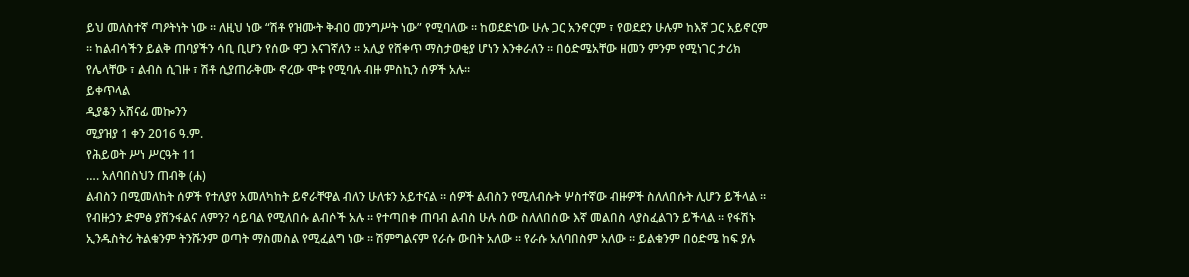ይህ መለስተኛ ጣዖትነት ነው ። ለዚህ ነው “ሽቶ የዝሙት ቅብዐ መንግሥት ነው” የሚባለው ። ከወደድነው ሁሉ ጋር አንኖርም ፣ የወደደን ሁሉም ከእኛ ጋር አይኖርም ። ከልብሳችን ይልቅ ጠባያችን ሳቢ ቢሆን የሰው ዋጋ እናገኛለን ። አሊያ የሸቀጥ ማስታወቂያ ሆነን እንቀራለን ። በዕድሜአቸው ዘመን ምንም የሚነገር ታሪክ የሌላቸው ፣ ልብስ ሲገዙ ፣ ሽቶ ሲያጠራቅሙ ኖረው ሞቱ የሚባሉ ብዙ ምስኪን ሰዎች አሉ።
ይቀጥላል
ዲያቆን አሸናፊ መኰንን
ሚያዝያ 1 ቀን 2016 ዓ.ም.
የሕይወት ሥነ ሥርዓት 11
…. አለባበስህን ጠብቅ (ሐ)
ልብስን በሚመለከት ሰዎች የተለያየ አመለካከት ይኖራቸዋል ብለን ሁለቱን አይተናል ። ሰዎች ልብስን የሚለብሱት ሦስተኛው ብዙዎች ስለለበሱት ሊሆን ይችላል ። የብዙኃን ድምፅ ያሸንፋልና ለምን? ሳይባል የሚለበሱ ልብሶች አሉ ። የተጣበቀ ጠባብ ልብስ ሁሉ ሰው ስለለበሰው እኛ መልበስ ላያስፈልገን ይችላል ። የፋሽኑ ኢንዱስትሪ ትልቁንም ትንሹንም ወጣት ማስመስል የሚፈልግ ነው ። ሽምግልናም የራሱ ውበት አለው ። የራሱ አለባበስም አለው ። ይልቁንም በዕድሜ ከፍ ያሉ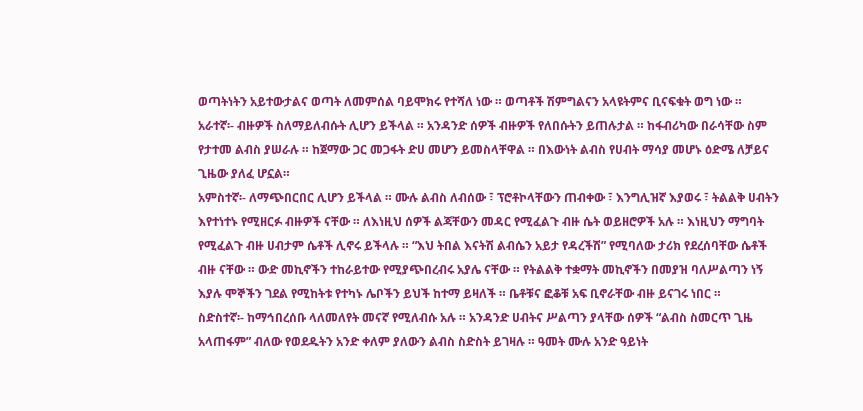ወጣትነትን አይተውታልና ወጣት ለመምሰል ባይሞክሩ የተሻለ ነው ። ወጣቶች ሽምግልናን አላዩትምና ቢናፍቁት ወግ ነው ።
አራተኛ፡- ብዙዎች ስለማይለብሱት ሊሆን ይችላል ። አንዳንድ ሰዎች ብዙዎች የለበሱትን ይጠሉታል ። ከፋብሪካው በራሳቸው ስም የታተመ ልብስ ያሠራሉ ። ከጀማው ጋር መጋፋት ድሀ መሆን ይመስላቸዋል ። በእውነት ልብስ የሀብት ማሳያ መሆኑ ዕድሜ ለቻይና ጊዜው ያለፈ ሆኗል።
አምስተኛ፡- ለማጭበርበር ሊሆን ይችላል ። ሙሉ ልብስ ለብሰው ፣ ፕሮቶኮላቸውን ጠብቀው ፣ እንግሊዝኛ እያወሩ ፣ ትልልቅ ሀብትን እየተነተኑ የሚዘርፉ ብዙዎች ናቸው ። ለእነዚህ ሰዎች ልጃቸውን መዳር የሚፈልጉ ብዙ ሴት ወይዘሮዎች አሉ ። እነዚህን ማግባት የሚፈልጉ ብዙ ሀብታም ሴቶች ሊኖሩ ይችላሉ ። “እህ ትበል እናትሽ ልብሴን አይታ የዳረችሽ” የሚባለው ታሪክ የደረሰባቸው ሴቶች ብዙ ናቸው ። ውድ መኪኖችን ተከራይተው የሚያጭበረብሩ አያሌ ናቸው ። የትልልቅ ተቋማት መኪኖችን በመያዝ ባለሥልጣን ነኝ እያሉ ሞኞችን ገደል የሚከትቱ የተካኑ ሌቦችን ይህች ከተማ ይዛለች ። ቤቶቹና ፎቆቹ አፍ ቢኖራቸው ብዙ ይናገሩ ነበር ።
ስድስተኛ፡- ከማኅበረሰቡ ላለመለየት መናኛ የሚለብሱ አሉ ። አንዳንድ ሀብትና ሥልጣን ያላቸው ሰዎች “ልብስ ስመርጥ ጊዜ አላጠፋም” ብለው የወደዱትን አንድ ቀለም ያለውን ልብስ ስድስት ይገዛሉ ። ዓመት ሙሉ አንድ ዓይነት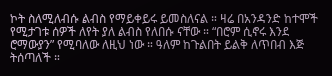ኮት ስለሚለብሱ ልብስ የማይቀይሩ ይመስለናል ። ዛሬ በአንዳንድ ከተሞች የሚታገቱ ሰዎች ለየት ያለ ልብስ የለበሱ ናቸው ። “በሮም ሲኖሩ እንደ ሮማውያን” የሚባለው ለዚህ ነው ። ዓለም ከጉልበት ይልቅ ለጥበብ እጅ ትሰጣለች ።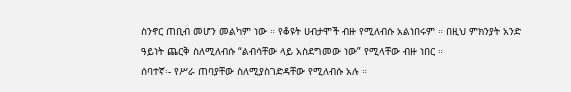ስንኖር ጠቢብ መሆን መልካም ነው ። የቆዩት ሀብታሞች ብዙ የሚለብሱ አልነበሩም ። በዚህ ምክንያት አንድ ዓይነት ጨርቅ ስለሚለብሱ “ልብሳቸው ላይ አስደግመው ነው” የሚላቸው ብዙ ነበር ።
ሰባተኛ፡- የሥራ ጠባያቸው ስለሚያስገድዳቸው የሚለብሱ አሉ ።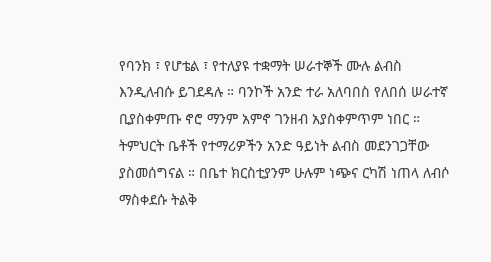የባንክ ፣ የሆቴል ፣ የተለያዩ ተቋማት ሠራተኞች ሙሉ ልብስ እንዲለብሱ ይገደዳሉ ። ባንኮች አንድ ተራ አለባበስ የለበሰ ሠራተኛ ቢያስቀምጡ ኖሮ ማንም አምኖ ገንዘብ አያስቀምጥም ነበር ። ትምህርት ቤቶች የተማሪዎችን አንድ ዓይነት ልብስ መደንገጋቸው ያስመሰግናል ። በቤተ ክርስቲያንም ሁሉም ነጭና ርካሽ ነጠላ ለብሶ ማስቀደሱ ትልቅ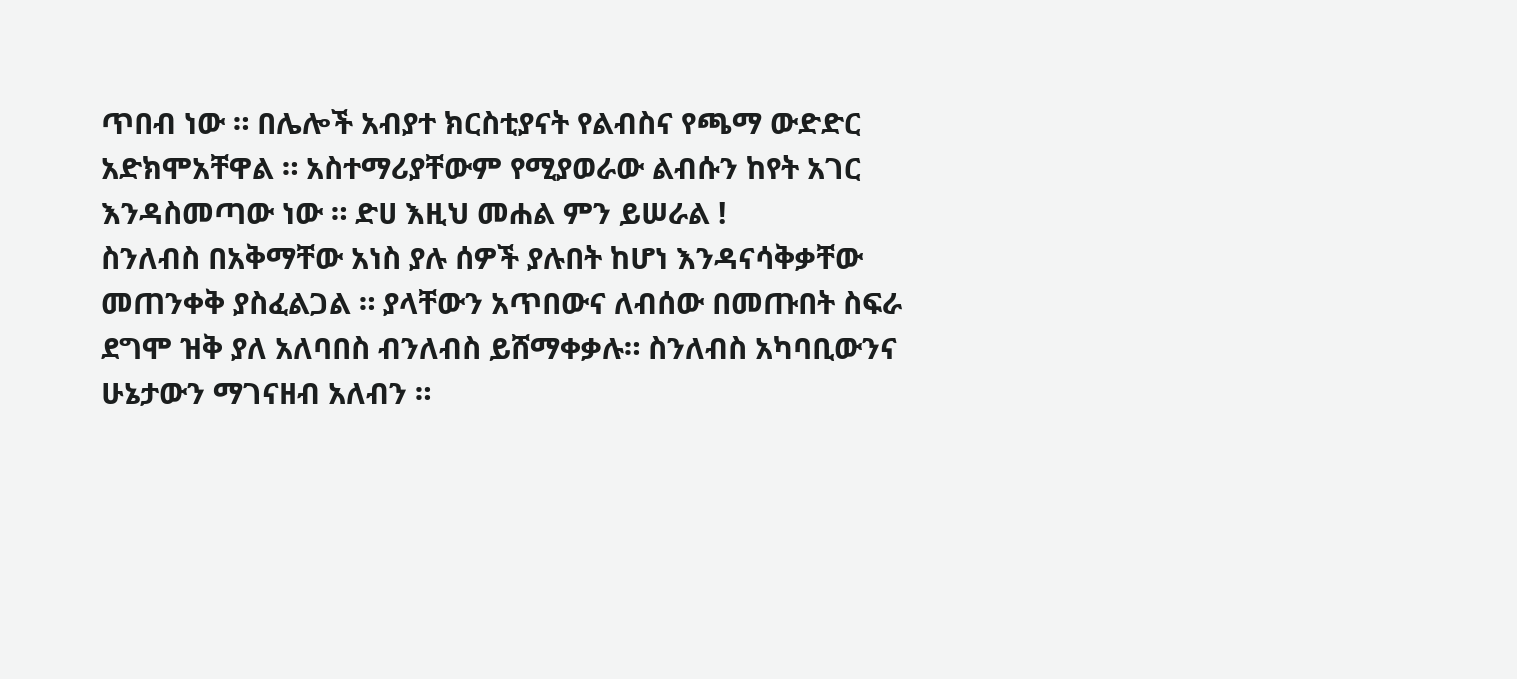ጥበብ ነው ። በሌሎች አብያተ ክርስቲያናት የልብስና የጫማ ውድድር አድክሞአቸዋል ። አስተማሪያቸውም የሚያወራው ልብሱን ከየት አገር እንዳስመጣው ነው ። ድሀ እዚህ መሐል ምን ይሠራል !
ስንለብስ በአቅማቸው አነስ ያሉ ሰዎች ያሉበት ከሆነ እንዳናሳቅቃቸው መጠንቀቅ ያስፈልጋል ። ያላቸውን አጥበውና ለብሰው በመጡበት ስፍራ ደግሞ ዝቅ ያለ አለባበስ ብንለብስ ይሸማቀቃሉ። ስንለብስ አካባቢውንና ሁኔታውን ማገናዘብ አለብን ።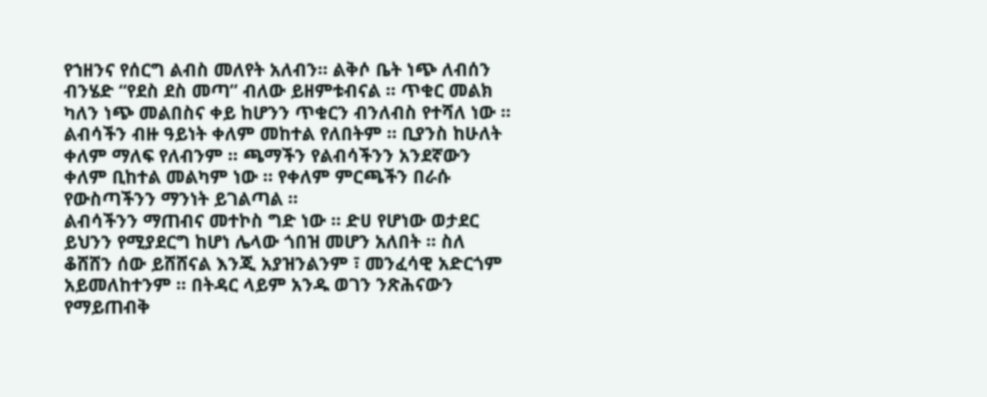የኀዘንና የሰርግ ልብስ መለየት አለብን። ልቅሶ ቤት ነጭ ለብሰን ብንሄድ “የደስ ደስ መጣ” ብለው ይዘምቱብናል ። ጥቁር መልክ ካለን ነጭ መልበስና ቀይ ከሆንን ጥቁርን ብንለብስ የተሻለ ነው ። ልብሳችን ብዙ ዓይነት ቀለም መከተል የለበትም ። ቢያንስ ከሁለት ቀለም ማለፍ የለብንም ። ጫማችን የልብሳችንን አንደኛውን ቀለም ቢከተል መልካም ነው ። የቀለም ምርጫችን በራሱ የውስጣችንን ማንነት ይገልጣል ።
ልብሳችንን ማጠብና መተኮስ ግድ ነው ። ድሀ የሆነው ወታደር ይህንን የሚያደርግ ከሆነ ሌላው ጎበዝ መሆን አለበት ። ስለ ቆሸሸን ሰው ይሸሸናል እንጂ አያዝንልንም ፣ መንፈሳዊ አድርጎም አይመለከተንም ። በትዳር ላይም አንዱ ወገን ንጽሕናውን የማይጠብቅ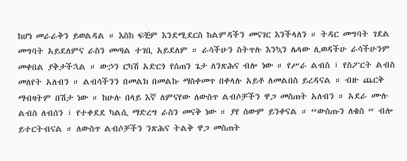ከሆነ መራራቅን ይወልዳል ። እስከ ፍቺም እንደሚደርስ ከልምዳችን መናገር እንችላለን ። ትዳር መግባት ገደል መግባት አይደለምና ራስን መጣል ተገቢ አይደለም ። ራሳችሁን ስትጥሉ እንኳን ሌላው ሊወዳችሁ ራሳችሁንም መቀበል ያቅታችኋል ። ውኃን ርካሽ አድርጎ የሰጠን ጌታ ለንጽሕና ብሎ ነው ። የሥራ ልብስ ፣ የስፖርት ልብስ መለየት አለብን ። ልብሳችንን በመልክ በመልኩ ማስቀመጥ በቀላሉ አይቶ ለመልበስ ይረዳናል ። ብዙ ጨርቅ ማብዛትም በሽታ ነው ። ከሁሉ በላይ እኛ ለምናየው ለውስጥ ልብሶቻችን ዋጋ መስጠት አለብን ። አደራ ሙሉ ልብስ ለብሰን ፣ የተቀደደ ካልሲ ማድረግ ራስን መናቅ ነው ። ያየ ሰውም ይንቀናል ። “ውስጡን ለቄስ “ ብሎ ይተርትብናል ። ለውስጥ ልብሶቻችን ንጽሕና ትልቅ ዋጋ መስጠት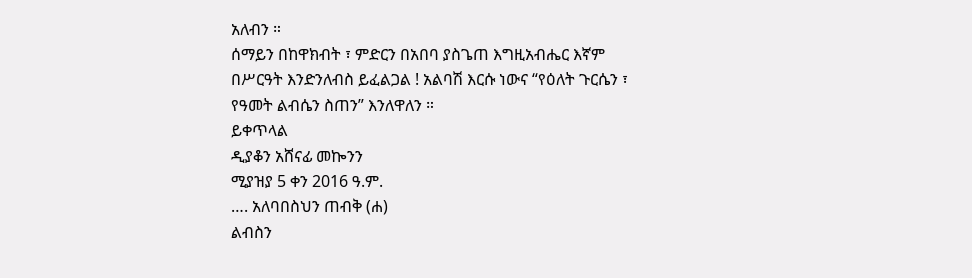አለብን ።
ሰማይን በከዋክብት ፣ ምድርን በአበባ ያስጌጠ እግዚአብሔር እኛም በሥርዓት እንድንለብስ ይፈልጋል ! አልባሽ እርሱ ነውና “የዕለት ጉርሴን ፣ የዓመት ልብሴን ስጠን” እንለዋለን ።
ይቀጥላል
ዲያቆን አሸናፊ መኰንን
ሚያዝያ 5 ቀን 2016 ዓ.ም.
…. አለባበስህን ጠብቅ (ሐ)
ልብስን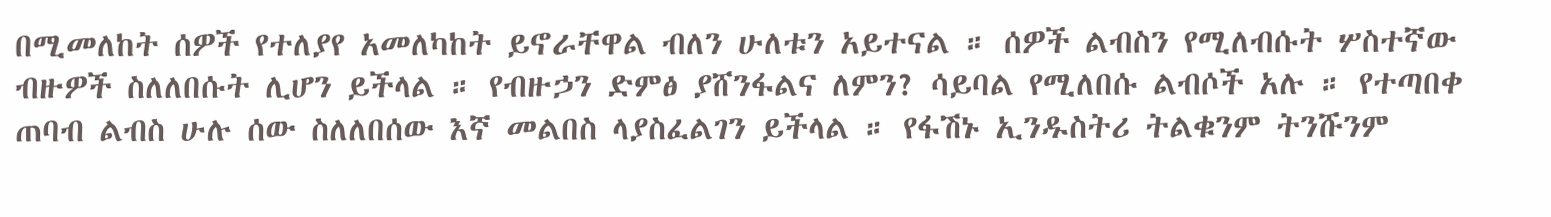በሚመለከት ሰዎች የተለያየ አመለካከት ይኖራቸዋል ብለን ሁለቱን አይተናል ። ሰዎች ልብስን የሚለብሱት ሦስተኛው ብዙዎች ስለለበሱት ሊሆን ይችላል ። የብዙኃን ድምፅ ያሸንፋልና ለምን? ሳይባል የሚለበሱ ልብሶች አሉ ። የተጣበቀ ጠባብ ልብስ ሁሉ ሰው ስለለበሰው እኛ መልበስ ላያስፈልገን ይችላል ። የፋሽኑ ኢንዱስትሪ ትልቁንም ትንሹንም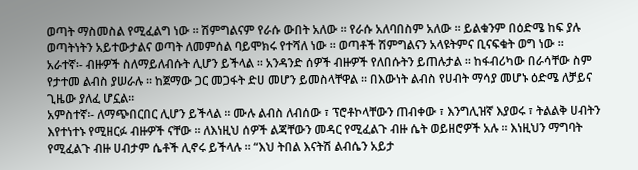ወጣት ማስመስል የሚፈልግ ነው ። ሽምግልናም የራሱ ውበት አለው ። የራሱ አለባበስም አለው ። ይልቁንም በዕድሜ ከፍ ያሉ ወጣትነትን አይተውታልና ወጣት ለመምሰል ባይሞክሩ የተሻለ ነው ። ወጣቶች ሽምግልናን አላዩትምና ቢናፍቁት ወግ ነው ።
አራተኛ፡- ብዙዎች ስለማይለብሱት ሊሆን ይችላል ። አንዳንድ ሰዎች ብዙዎች የለበሱትን ይጠሉታል ። ከፋብሪካው በራሳቸው ስም የታተመ ልብስ ያሠራሉ ። ከጀማው ጋር መጋፋት ድሀ መሆን ይመስላቸዋል ። በእውነት ልብስ የሀብት ማሳያ መሆኑ ዕድሜ ለቻይና ጊዜው ያለፈ ሆኗል።
አምስተኛ፡- ለማጭበርበር ሊሆን ይችላል ። ሙሉ ልብስ ለብሰው ፣ ፕሮቶኮላቸውን ጠብቀው ፣ እንግሊዝኛ እያወሩ ፣ ትልልቅ ሀብትን እየተነተኑ የሚዘርፉ ብዙዎች ናቸው ። ለእነዚህ ሰዎች ልጃቸውን መዳር የሚፈልጉ ብዙ ሴት ወይዘሮዎች አሉ ። እነዚህን ማግባት የሚፈልጉ ብዙ ሀብታም ሴቶች ሊኖሩ ይችላሉ ። “እህ ትበል እናትሽ ልብሴን አይታ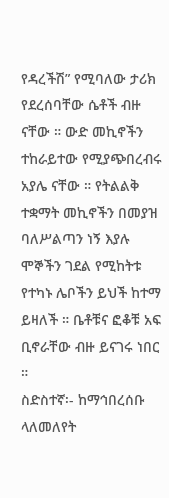የዳረችሽ” የሚባለው ታሪክ የደረሰባቸው ሴቶች ብዙ ናቸው ። ውድ መኪኖችን ተከራይተው የሚያጭበረብሩ አያሌ ናቸው ። የትልልቅ ተቋማት መኪኖችን በመያዝ ባለሥልጣን ነኝ እያሉ ሞኞችን ገደል የሚከትቱ የተካኑ ሌቦችን ይህች ከተማ ይዛለች ። ቤቶቹና ፎቆቹ አፍ ቢኖራቸው ብዙ ይናገሩ ነበር ።
ስድስተኛ፡- ከማኅበረሰቡ ላለመለየት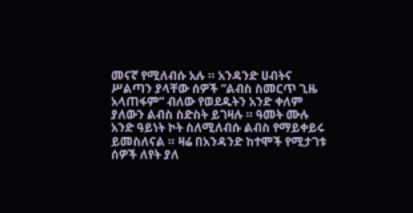መናኛ የሚለብሱ አሉ ። አንዳንድ ሀብትና ሥልጣን ያላቸው ሰዎች “ልብስ ስመርጥ ጊዜ አላጠፋም” ብለው የወደዱትን አንድ ቀለም ያለውን ልብስ ስድስት ይገዛሉ ። ዓመት ሙሉ አንድ ዓይነት ኮት ስለሚለብሱ ልብስ የማይቀይሩ ይመስለናል ። ዛሬ በአንዳንድ ከተሞች የሚታገቱ ሰዎች ለየት ያለ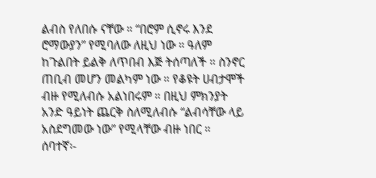ልብስ የለበሱ ናቸው ። “በሮም ሲኖሩ እንደ ሮማውያን” የሚባለው ለዚህ ነው ። ዓለም ከጉልበት ይልቅ ለጥበብ እጅ ትሰጣለች ። ስንኖር ጠቢብ መሆን መልካም ነው ። የቆዩት ሀብታሞች ብዙ የሚለብሱ አልነበሩም ። በዚህ ምክንያት አንድ ዓይነት ጨርቅ ስለሚለብሱ “ልብሳቸው ላይ አስደግመው ነው” የሚላቸው ብዙ ነበር ።
ሰባተኛ፡-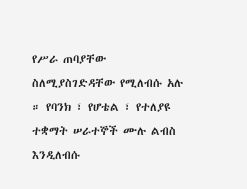የሥራ ጠባያቸው ስለሚያስገድዳቸው የሚለብሱ አሉ ። የባንክ ፣ የሆቴል ፣ የተለያዩ ተቋማት ሠራተኞች ሙሉ ልብስ እንዲለብሱ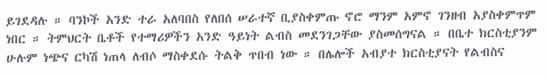ይገደዳሉ ። ባንኮች አንድ ተራ አለባበስ የለበሰ ሠራተኛ ቢያስቀምጡ ኖሮ ማንም አምኖ ገንዘብ አያስቀምጥም ነበር ። ትምህርት ቤቶች የተማሪዎችን አንድ ዓይነት ልብስ መደንገጋቸው ያስመሰግናል ። በቤተ ክርስቲያንም ሁሉም ነጭና ርካሽ ነጠላ ለብሶ ማስቀደሱ ትልቅ ጥበብ ነው ። በሌሎች አብያተ ክርስቲያናት የልብስና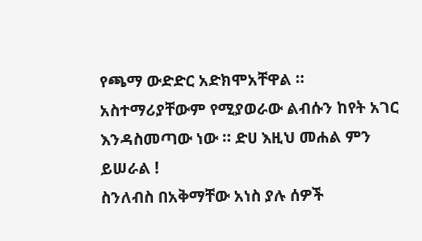የጫማ ውድድር አድክሞአቸዋል ። አስተማሪያቸውም የሚያወራው ልብሱን ከየት አገር እንዳስመጣው ነው ። ድሀ እዚህ መሐል ምን ይሠራል !
ስንለብስ በአቅማቸው አነስ ያሉ ሰዎች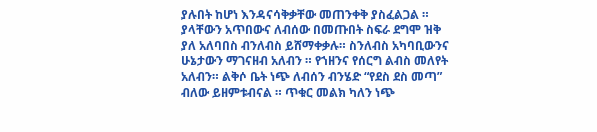ያሉበት ከሆነ እንዳናሳቅቃቸው መጠንቀቅ ያስፈልጋል ። ያላቸውን አጥበውና ለብሰው በመጡበት ስፍራ ደግሞ ዝቅ ያለ አለባበስ ብንለብስ ይሸማቀቃሉ። ስንለብስ አካባቢውንና ሁኔታውን ማገናዘብ አለብን ። የኀዘንና የሰርግ ልብስ መለየት አለብን። ልቅሶ ቤት ነጭ ለብሰን ብንሄድ “የደስ ደስ መጣ” ብለው ይዘምቱብናል ። ጥቁር መልክ ካለን ነጭ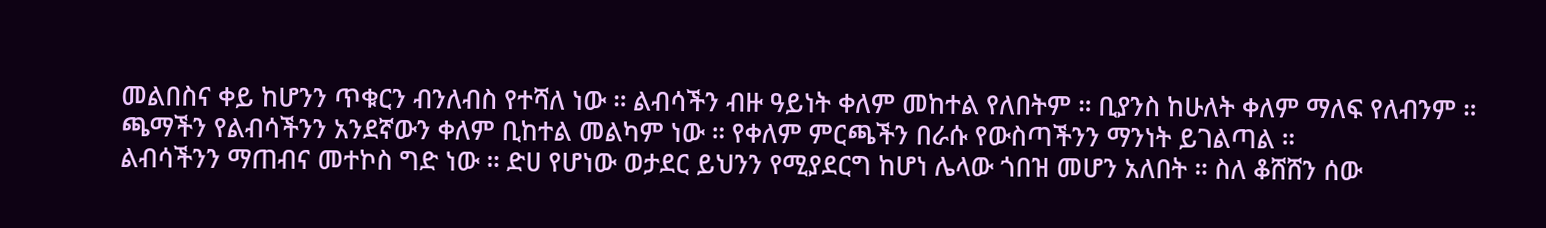መልበስና ቀይ ከሆንን ጥቁርን ብንለብስ የተሻለ ነው ። ልብሳችን ብዙ ዓይነት ቀለም መከተል የለበትም ። ቢያንስ ከሁለት ቀለም ማለፍ የለብንም ። ጫማችን የልብሳችንን አንደኛውን ቀለም ቢከተል መልካም ነው ። የቀለም ምርጫችን በራሱ የውስጣችንን ማንነት ይገልጣል ።
ልብሳችንን ማጠብና መተኮስ ግድ ነው ። ድሀ የሆነው ወታደር ይህንን የሚያደርግ ከሆነ ሌላው ጎበዝ መሆን አለበት ። ስለ ቆሸሸን ሰው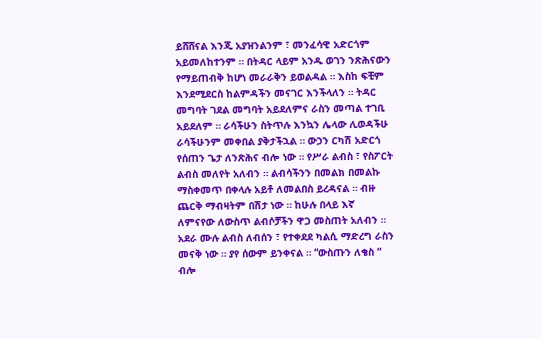ይሸሸናል እንጂ አያዝንልንም ፣ መንፈሳዊ አድርጎም አይመለከተንም ። በትዳር ላይም አንዱ ወገን ንጽሕናውን የማይጠብቅ ከሆነ መራራቅን ይወልዳል ። እስከ ፍቺም እንደሚደርስ ከልምዳችን መናገር እንችላለን ። ትዳር መግባት ገደል መግባት አይደለምና ራስን መጣል ተገቢ አይደለም ። ራሳችሁን ስትጥሉ እንኳን ሌላው ሊወዳችሁ ራሳችሁንም መቀበል ያቅታችኋል ። ውኃን ርካሽ አድርጎ የሰጠን ጌታ ለንጽሕና ብሎ ነው ። የሥራ ልብስ ፣ የስፖርት ልብስ መለየት አለብን ። ልብሳችንን በመልክ በመልኩ ማስቀመጥ በቀላሉ አይቶ ለመልበስ ይረዳናል ። ብዙ ጨርቅ ማብዛትም በሽታ ነው ። ከሁሉ በላይ እኛ ለምናየው ለውስጥ ልብሶቻችን ዋጋ መስጠት አለብን ። አደራ ሙሉ ልብስ ለብሰን ፣ የተቀደደ ካልሲ ማድረግ ራስን መናቅ ነው ። ያየ ሰውም ይንቀናል ። “ውስጡን ለቄስ “ ብሎ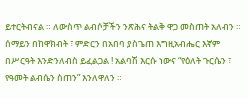ይተርትብናል ። ለውስጥ ልብሶቻችን ንጽሕና ትልቅ ዋጋ መስጠት አለብን ።
ሰማይን በከዋክብት ፣ ምድርን በአበባ ያስጌጠ እግዚአብሔር እኛም በሥርዓት እንድንለብስ ይፈልጋል ! አልባሽ እርሱ ነውና “የዕለት ጉርሴን ፣ የዓመት ልብሴን ስጠን” እንለዋለን ።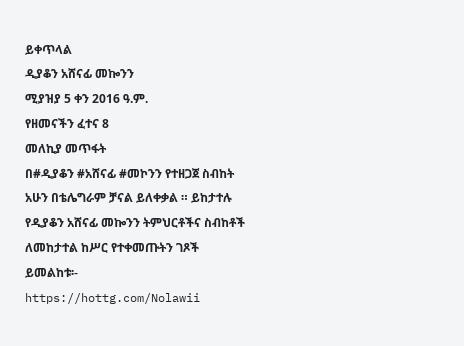ይቀጥላል
ዲያቆን አሸናፊ መኰንን
ሚያዝያ 5 ቀን 2016 ዓ.ም.
የዘመናችን ፈተና 8
መለኪያ መጥፋት
በ#ዲያቆን #አሸናፊ #መኮንን የተዘጋጀ ስብከት
አሁን በቴሌግራም ቻናል ይለቀቃል ። ይከታተሉ
የዲያቆን አሸናፊ መኰንን ትምህርቶችና ስብከቶች ለመከታተል ከሥር የተቀመጡትን ገጾች ይመልከቱ፡-
https://hottg.com/Nolawii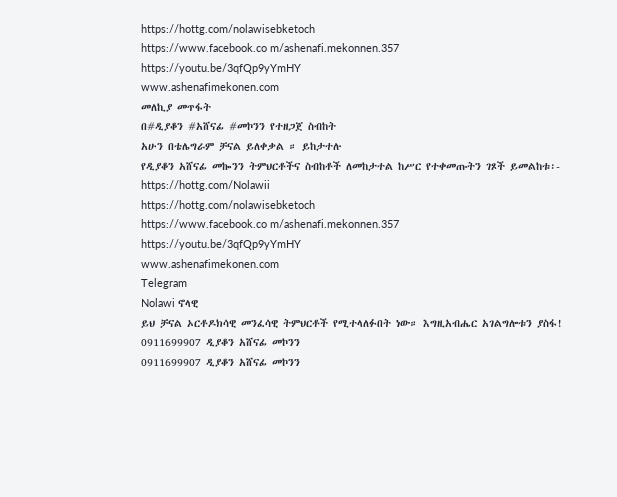https://hottg.com/nolawisebketoch
https://www.facebook.co m/ashenafi.mekonnen.357
https://youtu.be/3qfQp9yYmHY
www.ashenafimekonen.com
መለኪያ መጥፋት
በ#ዲያቆን #አሸናፊ #መኮንን የተዘጋጀ ስብከት
አሁን በቴሌግራም ቻናል ይለቀቃል ። ይከታተሉ
የዲያቆን አሸናፊ መኰንን ትምህርቶችና ስብከቶች ለመከታተል ከሥር የተቀመጡትን ገጾች ይመልከቱ፡-
https://hottg.com/Nolawii
https://hottg.com/nolawisebketoch
https://www.facebook.co m/ashenafi.mekonnen.357
https://youtu.be/3qfQp9yYmHY
www.ashenafimekonen.com
Telegram
Nolawi ኖላዊ
ይህ ቻናል ኦርቶዶክሳዊ መንፈሳዊ ትምህርቶች የሚተላለፉበት ነው። እግዚአብሔር አገልግሎቱን ያስፋ!
0911699907 ዲያቆን አሸናፊ መኮንን
0911699907 ዲያቆን አሸናፊ መኮንን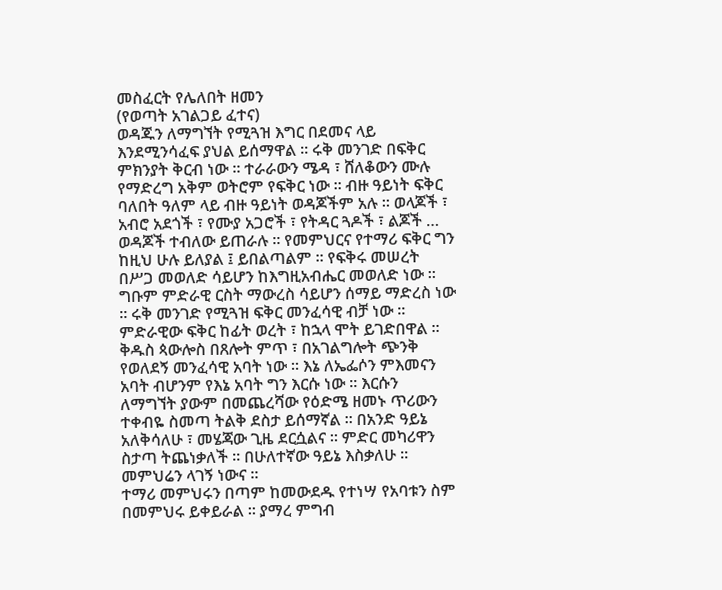መስፈርት የሌለበት ዘመን
(የወጣት አገልጋይ ፈተና)
ወዳጁን ለማግኘት የሚጓዝ እግር በደመና ላይ እንደሚንሳፈፍ ያህል ይሰማዋል ። ሩቅ መንገድ በፍቅር ምክንያት ቅርብ ነው ። ተራራውን ሜዳ ፣ ሸለቆውን ሙሉ የማድረግ አቅም ወትሮም የፍቅር ነው ። ብዙ ዓይነት ፍቅር ባለበት ዓለም ላይ ብዙ ዓይነት ወዳጆችም አሉ ። ወላጆች ፣ አብሮ አደጎች ፣ የሙያ አጋሮች ፣ የትዳር ጓዶች ፣ ልጆች … ወዳጆች ተብለው ይጠራሉ ። የመምህርና የተማሪ ፍቅር ግን ከዚህ ሁሉ ይለያል ፤ ይበልጣልም ። የፍቅሩ መሠረት በሥጋ መወለድ ሳይሆን ከእግዚአብሔር መወለድ ነው ። ግቡም ምድራዊ ርስት ማውረስ ሳይሆን ሰማይ ማድረስ ነው ። ሩቅ መንገድ የሚጓዝ ፍቅር መንፈሳዊ ብቻ ነው ። ምድራዊው ፍቅር ከፊት ወረት ፣ ከኋላ ሞት ይገድበዋል ። ቅዱስ ጳውሎስ በጸሎት ምጥ ፣ በአገልግሎት ጭንቅ የወለደኝ መንፈሳዊ አባት ነው ። እኔ ለኤፌሶን ምእመናን አባት ብሆንም የእኔ አባት ግን እርሱ ነው ። እርሱን ለማግኘት ያውም በመጨረሻው የዕድሜ ዘመኑ ጥሪውን ተቀብዬ ስመጣ ትልቅ ደስታ ይሰማኛል ። በአንድ ዓይኔ አለቅሳለሁ ፣ መሄጃው ጊዜ ደርሷልና ። ምድር መካሪዋን ስታጣ ትጨነቃለች ። በሁለተኛው ዓይኔ እስቃለሁ ። መምህሬን ላገኝ ነውና ።
ተማሪ መምህሩን በጣም ከመውደዱ የተነሣ የአባቱን ስም በመምህሩ ይቀይራል ። ያማረ ምግብ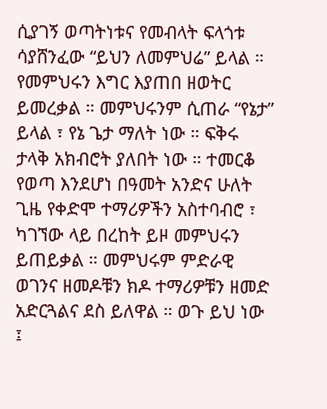ሲያገኝ ወጣትነቱና የመብላት ፍላጎቱ ሳያሸንፈው “ይህን ለመምህሬ” ይላል ። የመምህሩን እግር እያጠበ ዘወትር ይመረቃል ። መምህሩንም ሲጠራ “የኔታ” ይላል ፣ የኔ ጌታ ማለት ነው ። ፍቅሩ ታላቅ አክብሮት ያለበት ነው ። ተመርቆ የወጣ እንደሆነ በዓመት አንድና ሁለት ጊዜ የቀድሞ ተማሪዎችን አስተባብሮ ፣ ካገኘው ላይ በረከት ይዞ መምህሩን ይጠይቃል ። መምህሩም ምድራዊ ወገንና ዘመዶቹን ክዶ ተማሪዎቹን ዘመድ አድርጓልና ደስ ይለዋል ። ወጉ ይህ ነው ፤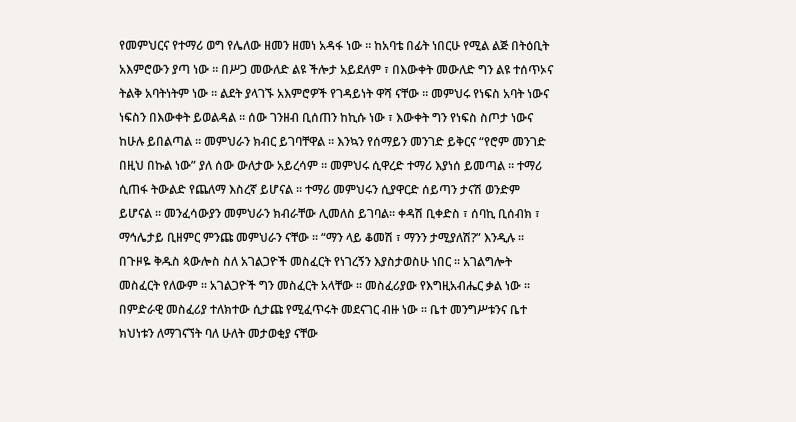የመምህርና የተማሪ ወግ የሌለው ዘመን ዘመነ አዳፋ ነው ። ከአባቴ በፊት ነበርሁ የሚል ልጅ በትዕቢት አእምሮውን ያጣ ነው ። በሥጋ መውለድ ልዩ ችሎታ አይደለም ፣ በእውቀት መውለድ ግን ልዩ ተሰጥኦና ትልቅ አባትነትም ነው ። ልደት ያላገኙ አእምሮዎች የገዳይነት ዋሻ ናቸው ። መምህሩ የነፍስ አባት ነውና ነፍስን በእውቀት ይወልዳል ። ሰው ገንዘብ ቢሰጠን ከኪሱ ነው ፣ እውቀት ግን የነፍስ ስጦታ ነውና ከሁሉ ይበልጣል ። መምህራን ክብር ይገባቸዋል ። እንኳን የሰማይን መንገድ ይቅርና “የሮም መንገድ በዚህ በኩል ነው” ያለ ሰው ውለታው አይረሳም ። መምህሩ ሲዋረድ ተማሪ እያነሰ ይመጣል ። ተማሪ ሲጠፋ ትውልድ የጨለማ እስረኛ ይሆናል ። ተማሪ መምህሩን ሲያዋርድ ሰይጣን ታናሽ ወንድም ይሆናል ። መንፈሳውያን መምህራን ክብራቸው ሊመለስ ይገባል። ቀዳሽ ቢቀድስ ፣ ሰባኪ ቢሰብክ ፣ ማኅሌታይ ቢዘምር ምንጩ መምህራን ናቸው ። “ማን ላይ ቆመሽ ፣ ማንን ታሚያለሽ?” እንዲሉ ።
በጉዞዬ ቅዱስ ጳውሎስ ስለ አገልጋዮች መስፈርት የነገረኝን እያስታወስሁ ነበር ። አገልግሎት መስፈርት የለውም ። አገልጋዮች ግን መስፈርት አላቸው ። መስፈሪያው የእግዚአብሔር ቃል ነው ። በምድራዊ መስፈሪያ ተለክተው ሲታጩ የሚፈጥሩት መደናገር ብዙ ነው ። ቤተ መንግሥቱንና ቤተ ክህነቱን ለማገናኘት ባለ ሁለት መታወቂያ ናቸው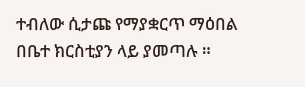ተብለው ሲታጩ የማያቋርጥ ማዕበል በቤተ ክርስቲያን ላይ ያመጣሉ ።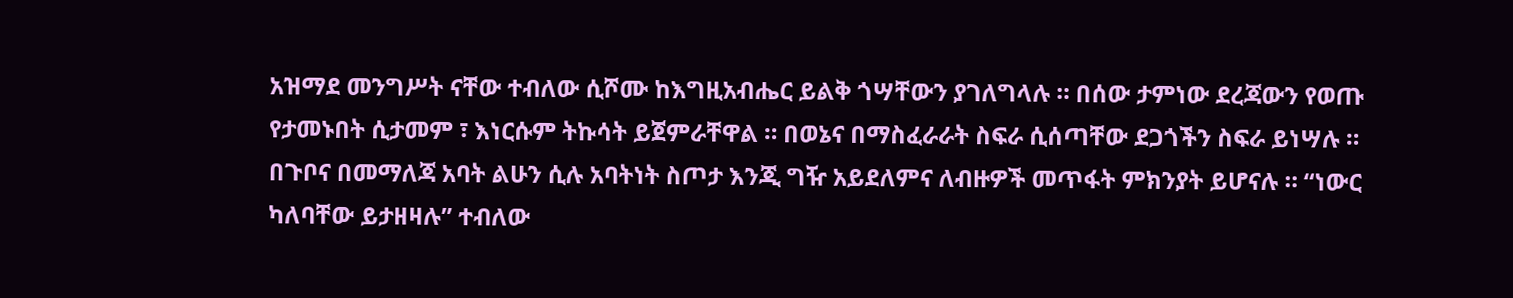አዝማደ መንግሥት ናቸው ተብለው ሲሾሙ ከእግዚአብሔር ይልቅ ጎሣቸውን ያገለግላሉ ። በሰው ታምነው ደረጃውን የወጡ የታመኑበት ሲታመም ፣ እነርሱም ትኩሳት ይጀምራቸዋል ። በወኔና በማስፈራራት ስፍራ ሲሰጣቸው ደጋጎችን ስፍራ ይነሣሉ ። በጉቦና በመማለጃ አባት ልሁን ሲሉ አባትነት ስጦታ እንጂ ግዥ አይደለምና ለብዙዎች መጥፋት ምክንያት ይሆናሉ ። “ነውር ካለባቸው ይታዘዛሉ” ተብለው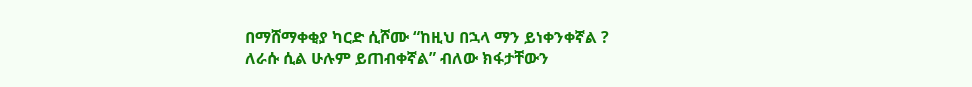በማሸማቀቂያ ካርድ ሲሾሙ “ከዚህ በኋላ ማን ይነቀንቀኛል ? ለራሱ ሲል ሁሉም ይጠብቀኛል” ብለው ክፋታቸውን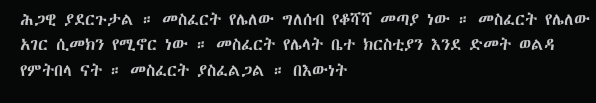ሕጋዊ ያደርጉታል ። መስፈርት የሌለው ግለሰብ የቆሻሻ መጣያ ነው ። መስፈርት የሌለው አገር ሲመክን የሚኖር ነው ። መስፈርት የሌላት ቤተ ክርስቲያን እንደ ድመት ወልዳ የምትበላ ናት ። መስፈርት ያስፈልጋል ። በእውነት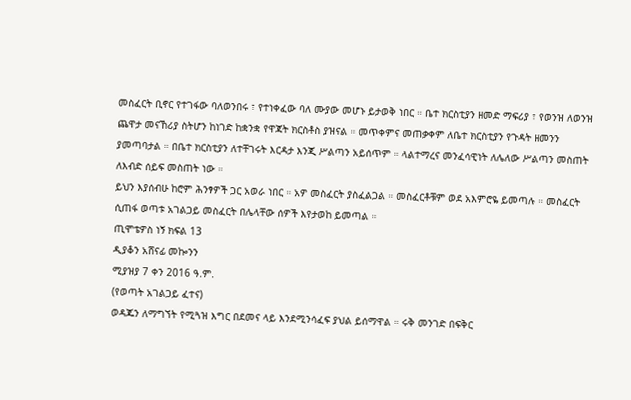መስፈርት ቢኖር የተገፋው ባለወንበሩ ፣ የተነቀፈው ባለ ሙያው መሆኑ ይታወቅ ነበር ። ቤተ ክርስቲያን ዘመድ ማፍሪያ ፣ የወንዝ ለወንዝ ጨዋታ መናኸሪያ ስትሆን ከነገድ ከቋንቋ የዋጃት ክርስቶስ ያዝናል ። መጥቀምና መጠቃቀም ለቤተ ክርስቲያን የጉዳት ዘመንን ያመጣባታል ። በቤተ ክርስቲያን ለተቸገሩት እርዳታ እንጂ ሥልጣን አይሰጥም ። ላልተማረና መንፈሳዊነት ለሌለው ሥልጣን መስጠት ለእብድ ሰይፍ መስጠት ነው ።
ይህን እያሰብሁ ከሮም ሕንፃዎች ጋር አወራ ነበር ። አዎ መስፈርት ያስፈልጋል ። መስፈርቶቹም ወደ አእምሮዬ ይመጣሉ ። መስፈርት ሲጠፋ ወጣቱ አገልጋይ መስፈርት በሌላቸው ሰዎች እየታወከ ይመጣል ።
ጢሞቴዎስ ነኝ ክፍል 13
ዲያቆን አሸናፊ መኰንን
ሚያዝያ 7 ቀን 2016 ዓ.ም.
(የወጣት አገልጋይ ፈተና)
ወዳጁን ለማግኘት የሚጓዝ እግር በደመና ላይ እንደሚንሳፈፍ ያህል ይሰማዋል ። ሩቅ መንገድ በፍቅር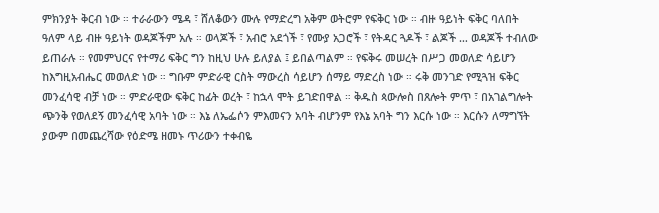ምክንያት ቅርብ ነው ። ተራራውን ሜዳ ፣ ሸለቆውን ሙሉ የማድረግ አቅም ወትሮም የፍቅር ነው ። ብዙ ዓይነት ፍቅር ባለበት ዓለም ላይ ብዙ ዓይነት ወዳጆችም አሉ ። ወላጆች ፣ አብሮ አደጎች ፣ የሙያ አጋሮች ፣ የትዳር ጓዶች ፣ ልጆች … ወዳጆች ተብለው ይጠራሉ ። የመምህርና የተማሪ ፍቅር ግን ከዚህ ሁሉ ይለያል ፤ ይበልጣልም ። የፍቅሩ መሠረት በሥጋ መወለድ ሳይሆን ከእግዚአብሔር መወለድ ነው ። ግቡም ምድራዊ ርስት ማውረስ ሳይሆን ሰማይ ማድረስ ነው ። ሩቅ መንገድ የሚጓዝ ፍቅር መንፈሳዊ ብቻ ነው ። ምድራዊው ፍቅር ከፊት ወረት ፣ ከኋላ ሞት ይገድበዋል ። ቅዱስ ጳውሎስ በጸሎት ምጥ ፣ በአገልግሎት ጭንቅ የወለደኝ መንፈሳዊ አባት ነው ። እኔ ለኤፌሶን ምእመናን አባት ብሆንም የእኔ አባት ግን እርሱ ነው ። እርሱን ለማግኘት ያውም በመጨረሻው የዕድሜ ዘመኑ ጥሪውን ተቀብዬ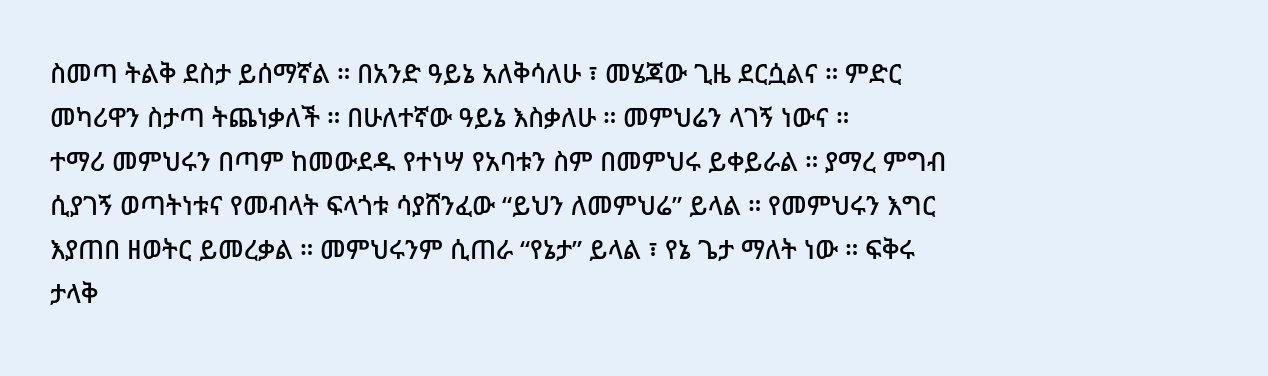ስመጣ ትልቅ ደስታ ይሰማኛል ። በአንድ ዓይኔ አለቅሳለሁ ፣ መሄጃው ጊዜ ደርሷልና ። ምድር መካሪዋን ስታጣ ትጨነቃለች ። በሁለተኛው ዓይኔ እስቃለሁ ። መምህሬን ላገኝ ነውና ።
ተማሪ መምህሩን በጣም ከመውደዱ የተነሣ የአባቱን ስም በመምህሩ ይቀይራል ። ያማረ ምግብ ሲያገኝ ወጣትነቱና የመብላት ፍላጎቱ ሳያሸንፈው “ይህን ለመምህሬ” ይላል ። የመምህሩን እግር እያጠበ ዘወትር ይመረቃል ። መምህሩንም ሲጠራ “የኔታ” ይላል ፣ የኔ ጌታ ማለት ነው ። ፍቅሩ ታላቅ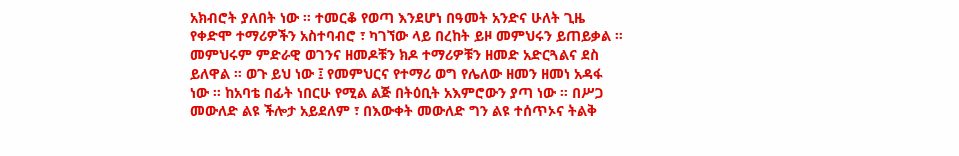አክብሮት ያለበት ነው ። ተመርቆ የወጣ እንደሆነ በዓመት አንድና ሁለት ጊዜ የቀድሞ ተማሪዎችን አስተባብሮ ፣ ካገኘው ላይ በረከት ይዞ መምህሩን ይጠይቃል ። መምህሩም ምድራዊ ወገንና ዘመዶቹን ክዶ ተማሪዎቹን ዘመድ አድርጓልና ደስ ይለዋል ። ወጉ ይህ ነው ፤ የመምህርና የተማሪ ወግ የሌለው ዘመን ዘመነ አዳፋ ነው ። ከአባቴ በፊት ነበርሁ የሚል ልጅ በትዕቢት አእምሮውን ያጣ ነው ። በሥጋ መውለድ ልዩ ችሎታ አይደለም ፣ በእውቀት መውለድ ግን ልዩ ተሰጥኦና ትልቅ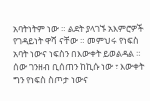አባትነትም ነው ። ልደት ያላገኙ አእምሮዎች የገዳይነት ዋሻ ናቸው ። መምህሩ የነፍስ አባት ነውና ነፍስን በእውቀት ይወልዳል ። ሰው ገንዘብ ቢሰጠን ከኪሱ ነው ፣ እውቀት ግን የነፍስ ስጦታ ነውና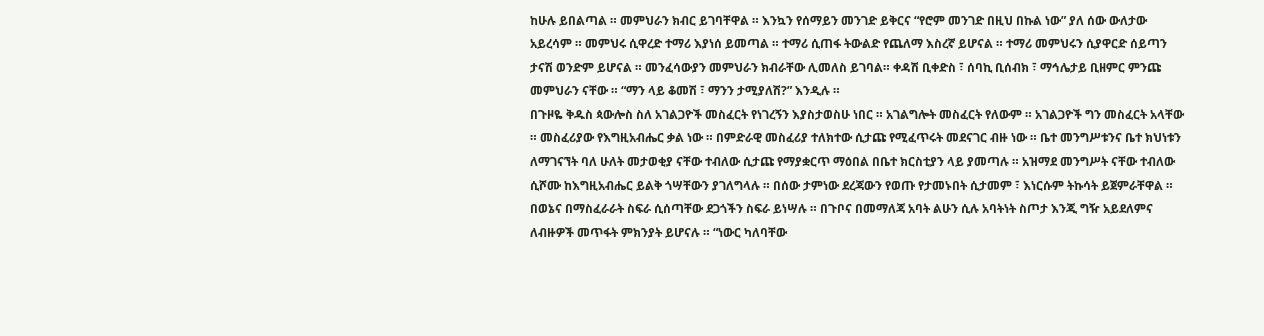ከሁሉ ይበልጣል ። መምህራን ክብር ይገባቸዋል ። እንኳን የሰማይን መንገድ ይቅርና “የሮም መንገድ በዚህ በኩል ነው” ያለ ሰው ውለታው አይረሳም ። መምህሩ ሲዋረድ ተማሪ እያነሰ ይመጣል ። ተማሪ ሲጠፋ ትውልድ የጨለማ እስረኛ ይሆናል ። ተማሪ መምህሩን ሲያዋርድ ሰይጣን ታናሽ ወንድም ይሆናል ። መንፈሳውያን መምህራን ክብራቸው ሊመለስ ይገባል። ቀዳሽ ቢቀድስ ፣ ሰባኪ ቢሰብክ ፣ ማኅሌታይ ቢዘምር ምንጩ መምህራን ናቸው ። “ማን ላይ ቆመሽ ፣ ማንን ታሚያለሽ?” እንዲሉ ።
በጉዞዬ ቅዱስ ጳውሎስ ስለ አገልጋዮች መስፈርት የነገረኝን እያስታወስሁ ነበር ። አገልግሎት መስፈርት የለውም ። አገልጋዮች ግን መስፈርት አላቸው ። መስፈሪያው የእግዚአብሔር ቃል ነው ። በምድራዊ መስፈሪያ ተለክተው ሲታጩ የሚፈጥሩት መደናገር ብዙ ነው ። ቤተ መንግሥቱንና ቤተ ክህነቱን ለማገናኘት ባለ ሁለት መታወቂያ ናቸው ተብለው ሲታጩ የማያቋርጥ ማዕበል በቤተ ክርስቲያን ላይ ያመጣሉ ። አዝማደ መንግሥት ናቸው ተብለው ሲሾሙ ከእግዚአብሔር ይልቅ ጎሣቸውን ያገለግላሉ ። በሰው ታምነው ደረጃውን የወጡ የታመኑበት ሲታመም ፣ እነርሱም ትኩሳት ይጀምራቸዋል ። በወኔና በማስፈራራት ስፍራ ሲሰጣቸው ደጋጎችን ስፍራ ይነሣሉ ። በጉቦና በመማለጃ አባት ልሁን ሲሉ አባትነት ስጦታ እንጂ ግዥ አይደለምና ለብዙዎች መጥፋት ምክንያት ይሆናሉ ። “ነውር ካለባቸው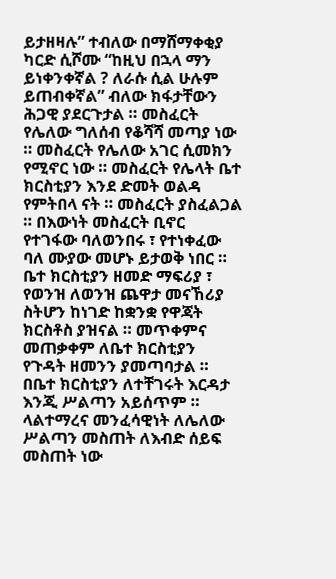ይታዘዛሉ” ተብለው በማሸማቀቂያ ካርድ ሲሾሙ “ከዚህ በኋላ ማን ይነቀንቀኛል ? ለራሱ ሲል ሁሉም ይጠብቀኛል” ብለው ክፋታቸውን ሕጋዊ ያደርጉታል ። መስፈርት የሌለው ግለሰብ የቆሻሻ መጣያ ነው ። መስፈርት የሌለው አገር ሲመክን የሚኖር ነው ። መስፈርት የሌላት ቤተ ክርስቲያን እንደ ድመት ወልዳ የምትበላ ናት ። መስፈርት ያስፈልጋል ። በእውነት መስፈርት ቢኖር የተገፋው ባለወንበሩ ፣ የተነቀፈው ባለ ሙያው መሆኑ ይታወቅ ነበር ። ቤተ ክርስቲያን ዘመድ ማፍሪያ ፣ የወንዝ ለወንዝ ጨዋታ መናኸሪያ ስትሆን ከነገድ ከቋንቋ የዋጃት ክርስቶስ ያዝናል ። መጥቀምና መጠቃቀም ለቤተ ክርስቲያን የጉዳት ዘመንን ያመጣባታል ። በቤተ ክርስቲያን ለተቸገሩት እርዳታ እንጂ ሥልጣን አይሰጥም ። ላልተማረና መንፈሳዊነት ለሌለው ሥልጣን መስጠት ለእብድ ሰይፍ መስጠት ነው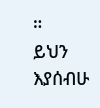።
ይህን እያሰብሁ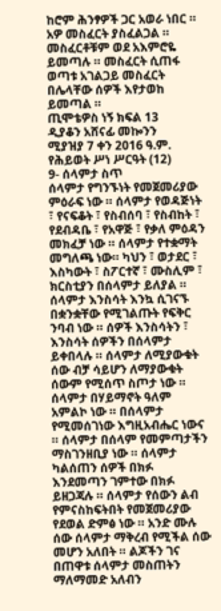ከሮም ሕንፃዎች ጋር አወራ ነበር ። አዎ መስፈርት ያስፈልጋል ። መስፈርቶቹም ወደ አእምሮዬ ይመጣሉ ። መስፈርት ሲጠፋ ወጣቱ አገልጋይ መስፈርት በሌላቸው ሰዎች እየታወከ ይመጣል ።
ጢሞቴዎስ ነኝ ክፍል 13
ዲያቆን አሸናፊ መኰንን
ሚያዝያ 7 ቀን 2016 ዓ.ም.
የሕይወት ሥነ ሥርዓት (12)
9- ሰላምታ ስጥ
ሰላምታ የግንኙነት የመጀመሪያው ምዕራፍ ነው ። ሰላምታ የወዳጅነት ፣ የናፍቆት ፣ የስብሰባ ፣ የስብከት ፣ የደብዳቤ ፣ የአዋጅ ፣ የቃለ ምዕዳን መክፈቻ ነው ። ሰላምታ የተቋማት መግለጫ ነው። ካህን ፣ ወታደር ፣ እስካውት ፣ ስፖርተኛ ፣ ሙስሊም ፣ ክርስቲያን በሰላምታ ይለያል ። ሰላምታ እንስሳት እንኳ ሲገናኙ በቋንቋቸው የሚገልጡት የፍቅር ንባብ ነው ። ሰዎች እንስሳትን ፣ እንስሳት ሰዎችን በሰላምታ ይቀበላሉ ። ሰላምታ ለሚያውቁት ሰው ብቻ ሳይሆን ለማያውቁት ሰውም የሚሰጥ ስጦታ ነው ። ሰላምታ በሃይማኖት ዓለም አምልኮ ነው ። በሰላምታ የሚመሰገነው እግዚአብሔር ነውና ። ሰላምታ በሰላም የመምጣታችን ማስገንዘቢያ ነው ። ሰላምታ ካልሰጠን ሰዎች በክፉ እንደመጣን ገምተው በክፉ ይዘጋጃሉ ። ሰላምታ የሰውን ልብ የምናስከፍትበት የመጀመሪያው የደወል ድምፅ ነው ። አንድ ሙሉ ሰው ሰላምታ ማቅረብ የሚችል ሰው መሆን አለበት ። ልጆችን ገና በጠዋቱ ሰላምታ መስጠትን ማለማመድ አለብን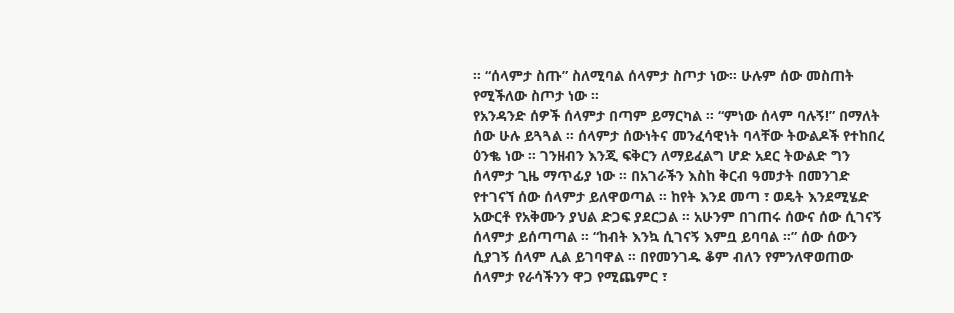። “ሰላምታ ስጡ” ስለሚባል ሰላምታ ስጦታ ነው። ሁሉም ሰው መስጠት የሚችለው ስጦታ ነው ።
የአንዳንድ ሰዎች ሰላምታ በጣም ይማርካል ። “ምነው ሰላም ባሉኝ!” በማለት ሰው ሁሉ ይጓጓል ። ሰላምታ ሰውነትና መንፈሳዊነት ባላቸው ትውልዶች የተከበረ ዕንቈ ነው ። ገንዘብን እንጂ ፍቅርን ለማይፈልግ ሆድ አደር ትውልድ ግን ሰላምታ ጊዜ ማጥፊያ ነው ። በአገራችን እስከ ቅርብ ዓመታት በመንገድ የተገናኘ ሰው ሰላምታ ይለዋወጣል ። ከየት እንደ መጣ ፣ ወዴት እንደሚሄድ አውርቶ የአቅሙን ያህል ድጋፍ ያደርጋል ። አሁንም በገጠሩ ሰውና ሰው ሲገናኝ ሰላምታ ይሰጣጣል ። “ከብት እንኳ ሲገናኝ እምቧ ይባባል ።” ሰው ሰውን ሲያገኝ ሰላም ሊል ይገባዋል ። በየመንገዱ ቆም ብለን የምንለዋወጠው ሰላምታ የራሳችንን ዋጋ የሚጨምር ፣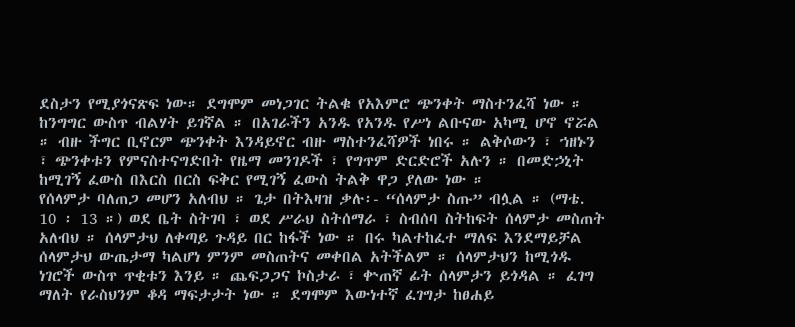ደስታን የሚያጎናጽፍ ነው። ደግሞም መነጋገር ትልቁ የአእምሮ ጭንቀት ማስተንፈሻ ነው ። ከንግግር ውስጥ ብልሃት ይገኛል ። በአገራችን አንዱ የአንዱ የሥነ ልቡናው አካሚ ሆኖ ኖሯል ። ብዙ ችግር ቢኖርም ጭንቀት እንዳይኖር ብዙ ማስተንፈሻዎች ነበሩ ። ልቅሶውን ፣ ኀዘኑን ፣ ጭንቀቱን የምናስተናግድበት የዜማ መንገዶች ፣ የግጥም ድርድሮች አሉን ። በመድኃኒት ከሚገኝ ፈውስ በእርስ በርስ ፍቅር የሚገኝ ፈውስ ትልቅ ዋጋ ያለው ነው ።
የሰላምታ ባለጠጋ መሆን አለብህ ። ጌታ በትእዛዝ ቃሉ፡- “ሰላምታ ስጡ” ብሏል ። (ማቴ. 10 ፡ 13 ።) ወደ ቤት ስትገባ ፣ ወደ ሥራህ ስትሰማራ ፣ ስብሰባ ስትከፍት ሰላምታ መስጠት አለብህ ። ሰላምታህ ለቀጣይ ጉዳይ በር ከፋች ነው ። በሩ ካልተከፈተ ማለፍ እንደማይቻል ሰላምታህ ውጤታማ ካልሆነ ምንም መስጠትና መቀበል አትችልም ። ሰላምታህን ከሚጎዱ ነገሮች ውስጥ ጥቂቱን እንይ ። ጨፍጋጋና ኮስታራ ፣ ቍጠኛ ፊት ሰላምታን ይጎዳል ። ፈገግ ማለት የራስህንም ቆዳ ማፍታታት ነው ። ደግሞም እውነተኛ ፈገግታ ከፀሐይ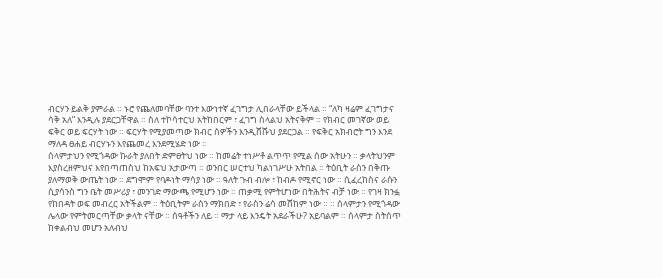ብርሃን ይልቅ ያምራል ። ኑሮ የጨለመባቸው ባንተ እውነተኛ ፈገግታ ሊበራላቸው ይችላል ። “ለካ ዛሬም ፈገግታና ሳቅ አለ” እንዲሉ ያደርጋቸዋል ። ስለ ተኮሳተርህ አትከበርም ፣ ፈገግ ስላልህ አትናቅም ። የክብር መገኛው ወይ ፍቅር ወይ ፍርሃት ነው ። ፍርሃት የሚያመጣው ክብር ሰዎችን እንዲሸሹህ ያደርጋል ። የፍቅር አክብሮት ግን እንደ ማለዳ ፀሐይ ብርሃኑን እየጨመረ እንደሚሄድ ነው ።
ሰላምታህን የሚጎዳው ኩራት ያለበት ድምፀትህ ነው ። ከመሬት ተነሥቶ ልጥጥ የሚል ሰው አትሁን ። ቃላትህንም እያስረዘምህና እየበጣጠስህ ከአፍህ አታውጣ ። ወንበር ሠርተህ ካልነገሥሁ አትበል ። ትዕቢት ራስን በቅጡ ያለማወቅ ውጤት ነው ። ደግሞም የባዶነት ማሳያ ነው ። ዓለት ጉብ ብሎ ፣ ከብዶ የሚኖር ነው ። ሲፈረከስና ራሱን ሲያሳንስ ግን ቤት መሥሪያ ፣ መንገድ ማውጫ የሚሆን ነው ። ጠቃሚ የምትሆነው በትሕትና ብቻ ነው ። የገዛ ክንፏ የከበዳት ወፍ መብረር አትችልም ። ትዕቢትም ራስን ማክበድ ፣ የራስን ሬሳ መሸከም ነው ። ። ሰላምታን የሚጎዳው ሌላው የምትመርጣቸው ቃላት ናቸው ። ሰዓቶችን ለይ ። ማታ ላይ እንዴት አደራችሁ? አይባልም ። ሰላምታ ስትሰጥ ከቀልብህ መሆን አለብህ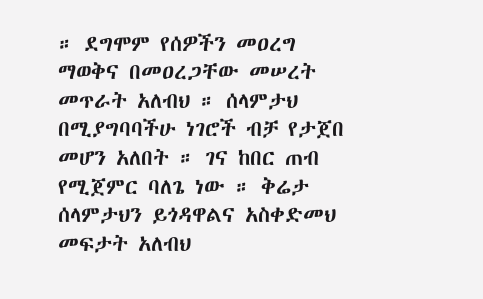። ደግሞም የሰዎችን መዐረግ ማወቅና በመዐረጋቸው መሠረት መጥራት አለብህ ። ሰላምታህ በሚያግባባችሁ ነገሮች ብቻ የታጀበ መሆን አለበት ። ገና ከበር ጠብ የሚጀምር ባለጌ ነው ። ቅሬታ ሰላምታህን ይጎዳዋልና አስቀድመህ መፍታት አለብህ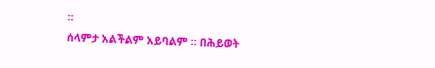።
ሰላምታ አልችልም አይባልም ። በሕይወት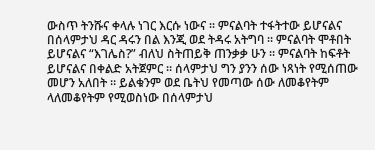ውስጥ ትንሹና ቀላሉ ነገር እርሱ ነውና ። ምናልባት ተፋትተው ይሆናልና በሰላምታህ ዳር ዳሩን በል እንጂ ወደ ትዳሩ አትግባ ። ምናልባት ሞቶበት ይሆናልና “እገሌስ?” ብለህ ስትጠይቅ ጠንቃቃ ሁን ። ምናልባት ከፍቶት ይሆናልና በቀልድ አትጀምር ። ሰላምታህ ግን ያንን ሰው ነጻነት የሚሰጠው መሆን አለበት ። ይልቁንም ወደ ቤትህ የመጣው ሰው ለመቆየትም ላለመቆየትም የሚወስነው በሰላምታህ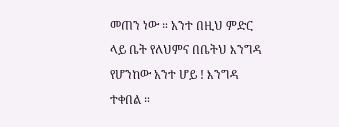መጠን ነው ። አንተ በዚህ ምድር ላይ ቤት የለህምና በቤትህ እንግዳ የሆንከው አንተ ሆይ ! እንግዳ ተቀበል ።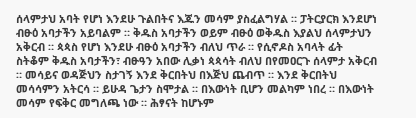ሰላምታህ አባት የሆነ እንደሁ ጉልበትና እጁን መሳም ያስፈልግሃል ። ፓትርያርክ እንደሆነ ብፁዕ አባታችን አይባልም ። ቅዱስ አባታችን ወይም ብፁዕ ወቅዱስ እያልህ ሰላምታህን አቅርብ ። ጳጳስ የሆነ እንደሁ ብፁዕ አባታችን ብለህ ጥራ ። የሲኖዶስ አባላት ፊት ስትቆም ቅዱስ አባታችን፣ ብፁዓን አበው ሊቃነ ጳጳሳት ብለህ በየመዐርጉ ሰላምታ አቅርብ ። መሳይና ወዳጅህን ስታገኝ እንደ ቅርበትህ በእጅህ ጨብጥ ። እንደ ቅርበትህ መሳሳምን አትርሳ ። ይሁዳ ጌታን ስሞታል ። በእውነት ቢሆን መልካም ነበረ ። በእውነት መሳም የፍቅር መግለጫ ነው ። ሕፃናት ከሆኑም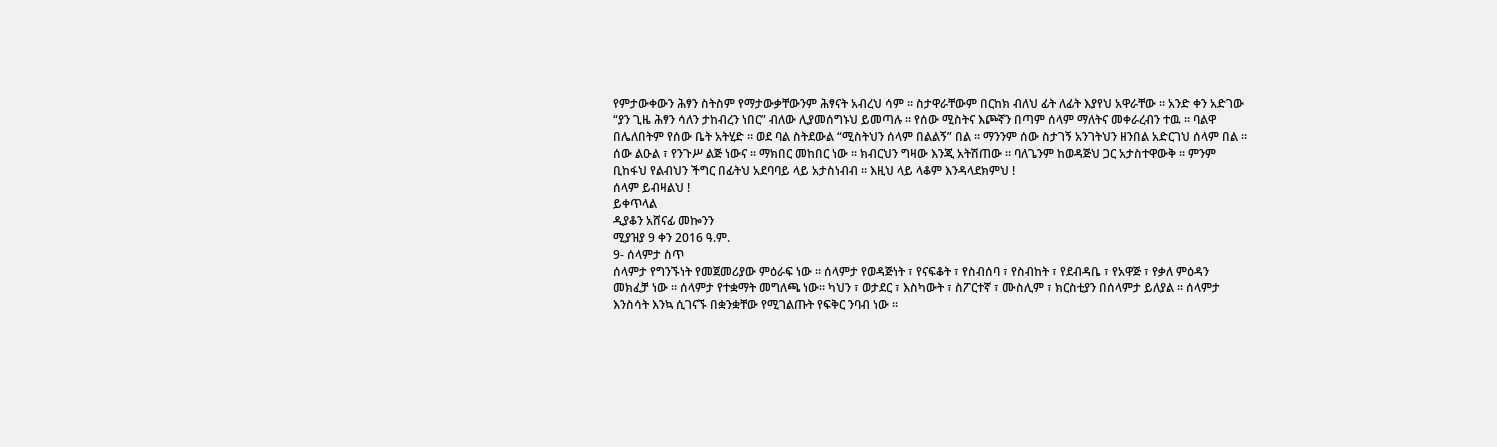የምታውቀውን ሕፃን ስትስም የማታውቃቸውንም ሕፃናት አብረህ ሳም ። ስታዋራቸውም በርከክ ብለህ ፊት ለፊት እያየህ አዋራቸው ። አንድ ቀን አድገው “ያን ጊዜ ሕፃን ሳለን ታከብረን ነበር” ብለው ሊያመሰግኑህ ይመጣሉ ። የሰው ሚስትና እጮኛን በጣም ሰላም ማለትና መቀራረብን ተዉ ። ባልዋ በሌለበትም የሰው ቤት አትሂድ ። ወደ ባል ስትደውል “ሚስትህን ሰላም በልልኝ” በል ። ማንንም ሰው ስታገኝ አንገትህን ዘንበል አድርገህ ሰላም በል ። ሰው ልዑል ፣ የንጉሥ ልጅ ነውና ። ማክበር መከበር ነው ። ክብርህን ግዛው እንጂ አትሽጠው ። ባለጌንም ከወዳጅህ ጋር አታስተዋውቅ ። ምንም ቢከፋህ የልብህን ችግር በፊትህ አደባባይ ላይ አታስነብብ ። እዚህ ላይ ላቆም እንዳላደክምህ !
ሰላም ይብዛልህ !
ይቀጥላል
ዲያቆን አሸናፊ መኰንን
ሚያዝያ 9 ቀን 2016 ዓ.ም.
9- ሰላምታ ስጥ
ሰላምታ የግንኙነት የመጀመሪያው ምዕራፍ ነው ። ሰላምታ የወዳጅነት ፣ የናፍቆት ፣ የስብሰባ ፣ የስብከት ፣ የደብዳቤ ፣ የአዋጅ ፣ የቃለ ምዕዳን መክፈቻ ነው ። ሰላምታ የተቋማት መግለጫ ነው። ካህን ፣ ወታደር ፣ እስካውት ፣ ስፖርተኛ ፣ ሙስሊም ፣ ክርስቲያን በሰላምታ ይለያል ። ሰላምታ እንስሳት እንኳ ሲገናኙ በቋንቋቸው የሚገልጡት የፍቅር ንባብ ነው ።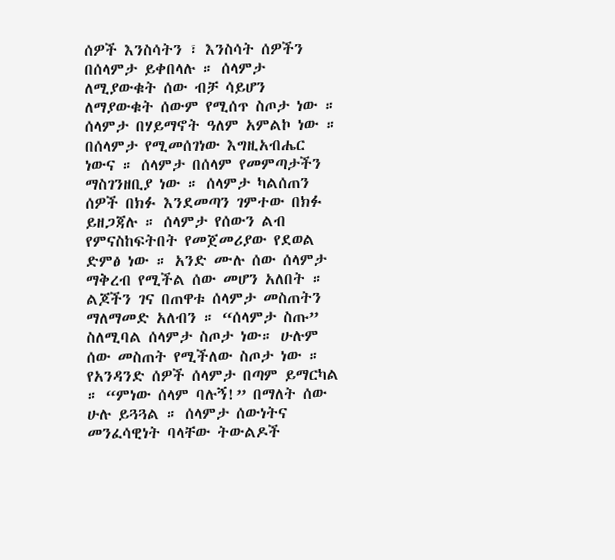ሰዎች እንስሳትን ፣ እንስሳት ሰዎችን በሰላምታ ይቀበላሉ ። ሰላምታ ለሚያውቁት ሰው ብቻ ሳይሆን ለማያውቁት ሰውም የሚሰጥ ስጦታ ነው ። ሰላምታ በሃይማኖት ዓለም አምልኮ ነው ። በሰላምታ የሚመሰገነው እግዚአብሔር ነውና ። ሰላምታ በሰላም የመምጣታችን ማስገንዘቢያ ነው ። ሰላምታ ካልሰጠን ሰዎች በክፉ እንደመጣን ገምተው በክፉ ይዘጋጃሉ ። ሰላምታ የሰውን ልብ የምናስከፍትበት የመጀመሪያው የደወል ድምፅ ነው ። አንድ ሙሉ ሰው ሰላምታ ማቅረብ የሚችል ሰው መሆን አለበት ። ልጆችን ገና በጠዋቱ ሰላምታ መስጠትን ማለማመድ አለብን ። “ሰላምታ ስጡ” ስለሚባል ሰላምታ ስጦታ ነው። ሁሉም ሰው መስጠት የሚችለው ስጦታ ነው ።
የአንዳንድ ሰዎች ሰላምታ በጣም ይማርካል ። “ምነው ሰላም ባሉኝ!” በማለት ሰው ሁሉ ይጓጓል ። ሰላምታ ሰውነትና መንፈሳዊነት ባላቸው ትውልዶች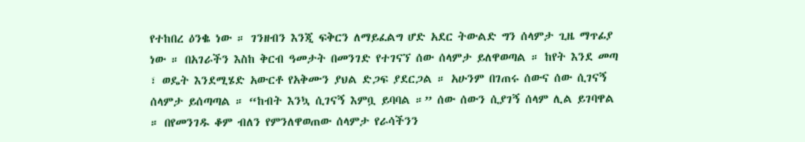የተከበረ ዕንቈ ነው ። ገንዘብን እንጂ ፍቅርን ለማይፈልግ ሆድ አደር ትውልድ ግን ሰላምታ ጊዜ ማጥፊያ ነው ። በአገራችን እስከ ቅርብ ዓመታት በመንገድ የተገናኘ ሰው ሰላምታ ይለዋወጣል ። ከየት እንደ መጣ ፣ ወዴት እንደሚሄድ አውርቶ የአቅሙን ያህል ድጋፍ ያደርጋል ። አሁንም በገጠሩ ሰውና ሰው ሲገናኝ ሰላምታ ይሰጣጣል ። “ከብት እንኳ ሲገናኝ እምቧ ይባባል ።” ሰው ሰውን ሲያገኝ ሰላም ሊል ይገባዋል ። በየመንገዱ ቆም ብለን የምንለዋወጠው ሰላምታ የራሳችንን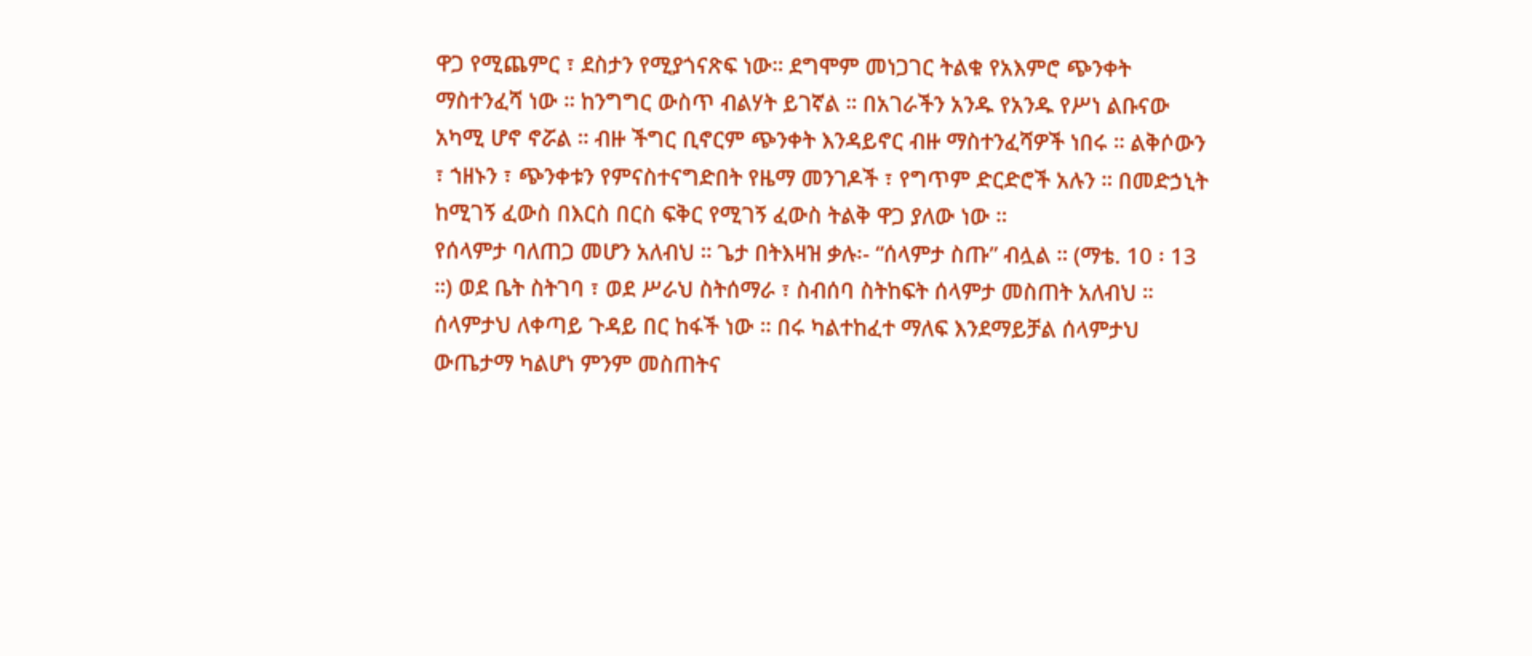ዋጋ የሚጨምር ፣ ደስታን የሚያጎናጽፍ ነው። ደግሞም መነጋገር ትልቁ የአእምሮ ጭንቀት ማስተንፈሻ ነው ። ከንግግር ውስጥ ብልሃት ይገኛል ። በአገራችን አንዱ የአንዱ የሥነ ልቡናው አካሚ ሆኖ ኖሯል ። ብዙ ችግር ቢኖርም ጭንቀት እንዳይኖር ብዙ ማስተንፈሻዎች ነበሩ ። ልቅሶውን ፣ ኀዘኑን ፣ ጭንቀቱን የምናስተናግድበት የዜማ መንገዶች ፣ የግጥም ድርድሮች አሉን ። በመድኃኒት ከሚገኝ ፈውስ በእርስ በርስ ፍቅር የሚገኝ ፈውስ ትልቅ ዋጋ ያለው ነው ።
የሰላምታ ባለጠጋ መሆን አለብህ ። ጌታ በትእዛዝ ቃሉ፡- “ሰላምታ ስጡ” ብሏል ። (ማቴ. 10 ፡ 13 ።) ወደ ቤት ስትገባ ፣ ወደ ሥራህ ስትሰማራ ፣ ስብሰባ ስትከፍት ሰላምታ መስጠት አለብህ ። ሰላምታህ ለቀጣይ ጉዳይ በር ከፋች ነው ። በሩ ካልተከፈተ ማለፍ እንደማይቻል ሰላምታህ ውጤታማ ካልሆነ ምንም መስጠትና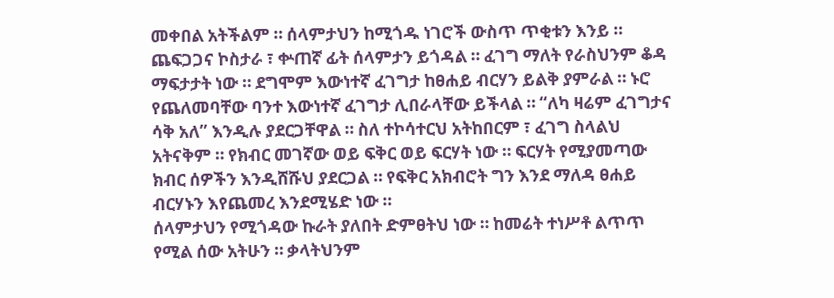መቀበል አትችልም ። ሰላምታህን ከሚጎዱ ነገሮች ውስጥ ጥቂቱን እንይ ። ጨፍጋጋና ኮስታራ ፣ ቍጠኛ ፊት ሰላምታን ይጎዳል ። ፈገግ ማለት የራስህንም ቆዳ ማፍታታት ነው ። ደግሞም እውነተኛ ፈገግታ ከፀሐይ ብርሃን ይልቅ ያምራል ። ኑሮ የጨለመባቸው ባንተ እውነተኛ ፈገግታ ሊበራላቸው ይችላል ። “ለካ ዛሬም ፈገግታና ሳቅ አለ” እንዲሉ ያደርጋቸዋል ። ስለ ተኮሳተርህ አትከበርም ፣ ፈገግ ስላልህ አትናቅም ። የክብር መገኛው ወይ ፍቅር ወይ ፍርሃት ነው ። ፍርሃት የሚያመጣው ክብር ሰዎችን እንዲሸሹህ ያደርጋል ። የፍቅር አክብሮት ግን እንደ ማለዳ ፀሐይ ብርሃኑን እየጨመረ እንደሚሄድ ነው ።
ሰላምታህን የሚጎዳው ኩራት ያለበት ድምፀትህ ነው ። ከመሬት ተነሥቶ ልጥጥ የሚል ሰው አትሁን ። ቃላትህንም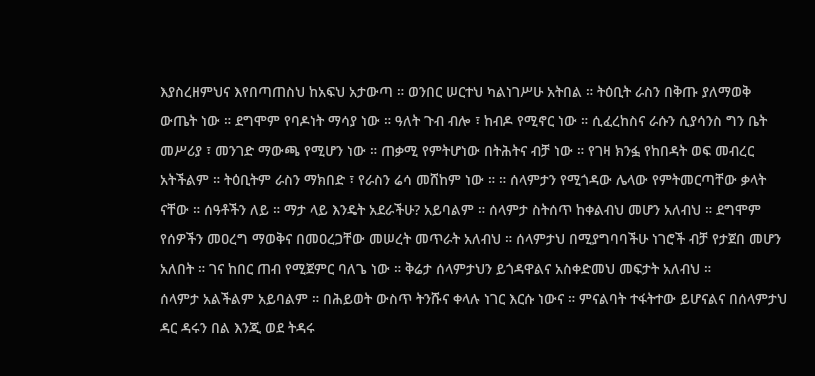እያስረዘምህና እየበጣጠስህ ከአፍህ አታውጣ ። ወንበር ሠርተህ ካልነገሥሁ አትበል ። ትዕቢት ራስን በቅጡ ያለማወቅ ውጤት ነው ። ደግሞም የባዶነት ማሳያ ነው ። ዓለት ጉብ ብሎ ፣ ከብዶ የሚኖር ነው ። ሲፈረከስና ራሱን ሲያሳንስ ግን ቤት መሥሪያ ፣ መንገድ ማውጫ የሚሆን ነው ። ጠቃሚ የምትሆነው በትሕትና ብቻ ነው ። የገዛ ክንፏ የከበዳት ወፍ መብረር አትችልም ። ትዕቢትም ራስን ማክበድ ፣ የራስን ሬሳ መሸከም ነው ። ። ሰላምታን የሚጎዳው ሌላው የምትመርጣቸው ቃላት ናቸው ። ሰዓቶችን ለይ ። ማታ ላይ እንዴት አደራችሁ? አይባልም ። ሰላምታ ስትሰጥ ከቀልብህ መሆን አለብህ ። ደግሞም የሰዎችን መዐረግ ማወቅና በመዐረጋቸው መሠረት መጥራት አለብህ ። ሰላምታህ በሚያግባባችሁ ነገሮች ብቻ የታጀበ መሆን አለበት ። ገና ከበር ጠብ የሚጀምር ባለጌ ነው ። ቅሬታ ሰላምታህን ይጎዳዋልና አስቀድመህ መፍታት አለብህ ።
ሰላምታ አልችልም አይባልም ። በሕይወት ውስጥ ትንሹና ቀላሉ ነገር እርሱ ነውና ። ምናልባት ተፋትተው ይሆናልና በሰላምታህ ዳር ዳሩን በል እንጂ ወደ ትዳሩ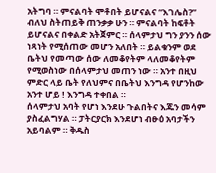አትግባ ። ምናልባት ሞቶበት ይሆናልና “እገሌስ?” ብለህ ስትጠይቅ ጠንቃቃ ሁን ። ምናልባት ከፍቶት ይሆናልና በቀልድ አትጀምር ። ሰላምታህ ግን ያንን ሰው ነጻነት የሚሰጠው መሆን አለበት ። ይልቁንም ወደ ቤትህ የመጣው ሰው ለመቆየትም ላለመቆየትም የሚወስነው በሰላምታህ መጠን ነው ። አንተ በዚህ ምድር ላይ ቤት የለህምና በቤትህ እንግዳ የሆንከው አንተ ሆይ ! እንግዳ ተቀበል ።
ሰላምታህ አባት የሆነ እንደሁ ጉልበትና እጁን መሳም ያስፈልግሃል ። ፓትርያርክ እንደሆነ ብፁዕ አባታችን አይባልም ። ቅዱስ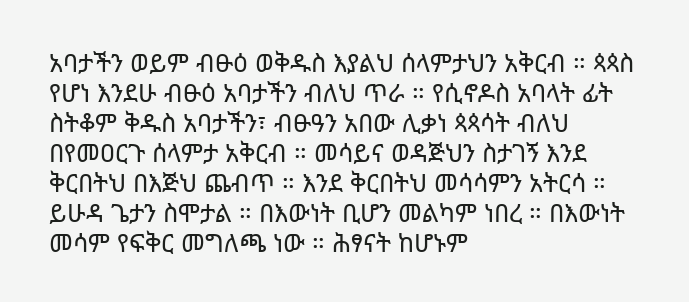አባታችን ወይም ብፁዕ ወቅዱስ እያልህ ሰላምታህን አቅርብ ። ጳጳስ የሆነ እንደሁ ብፁዕ አባታችን ብለህ ጥራ ። የሲኖዶስ አባላት ፊት ስትቆም ቅዱስ አባታችን፣ ብፁዓን አበው ሊቃነ ጳጳሳት ብለህ በየመዐርጉ ሰላምታ አቅርብ ። መሳይና ወዳጅህን ስታገኝ እንደ ቅርበትህ በእጅህ ጨብጥ ። እንደ ቅርበትህ መሳሳምን አትርሳ ። ይሁዳ ጌታን ስሞታል ። በእውነት ቢሆን መልካም ነበረ ። በእውነት መሳም የፍቅር መግለጫ ነው ። ሕፃናት ከሆኑም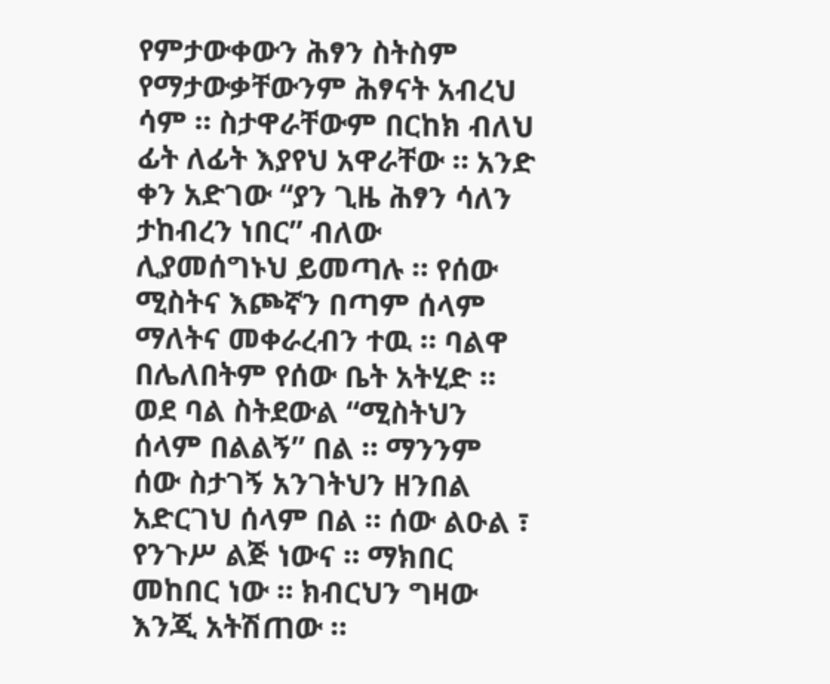የምታውቀውን ሕፃን ስትስም የማታውቃቸውንም ሕፃናት አብረህ ሳም ። ስታዋራቸውም በርከክ ብለህ ፊት ለፊት እያየህ አዋራቸው ። አንድ ቀን አድገው “ያን ጊዜ ሕፃን ሳለን ታከብረን ነበር” ብለው ሊያመሰግኑህ ይመጣሉ ። የሰው ሚስትና እጮኛን በጣም ሰላም ማለትና መቀራረብን ተዉ ። ባልዋ በሌለበትም የሰው ቤት አትሂድ ። ወደ ባል ስትደውል “ሚስትህን ሰላም በልልኝ” በል ። ማንንም ሰው ስታገኝ አንገትህን ዘንበል አድርገህ ሰላም በል ። ሰው ልዑል ፣ የንጉሥ ልጅ ነውና ። ማክበር መከበር ነው ። ክብርህን ግዛው እንጂ አትሽጠው ።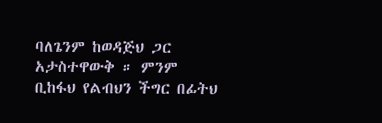ባለጌንም ከወዳጅህ ጋር አታስተዋውቅ ። ምንም ቢከፋህ የልብህን ችግር በፊትህ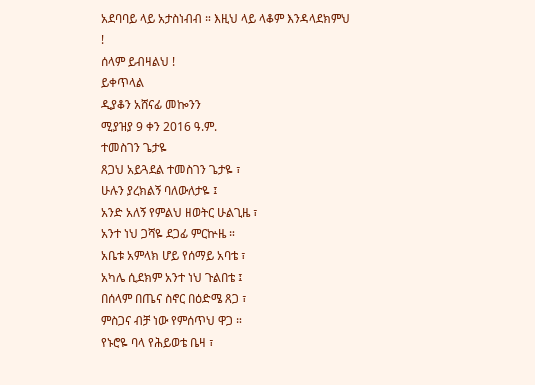አደባባይ ላይ አታስነብብ ። እዚህ ላይ ላቆም እንዳላደክምህ !
ሰላም ይብዛልህ !
ይቀጥላል
ዲያቆን አሸናፊ መኰንን
ሚያዝያ 9 ቀን 2016 ዓ.ም.
ተመስገን ጌታዬ
ጸጋህ አይጓደል ተመስገን ጌታዬ ፣
ሁሉን ያረክልኝ ባለውለታዬ ፤
አንድ አለኝ የምልህ ዘወትር ሁልጊዜ ፣
አንተ ነህ ጋሻዬ ደጋፊ ምርኵዜ ።
አቤቱ አምላክ ሆይ የሰማይ አባቴ ፣
አካሌ ሲደክም አንተ ነህ ጉልበቴ ፤
በሰላም በጤና ስኖር በዕድሜ ጸጋ ፣
ምስጋና ብቻ ነው የምሰጥህ ዋጋ ።
የኑሮዬ ባላ የሕይወቴ ቤዛ ፣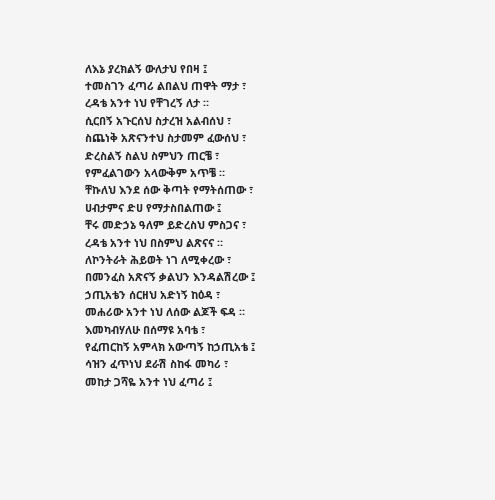ለእኔ ያረክልኝ ውለታህ የበዛ ፤
ተመስገን ፈጣሪ ልበልህ ጠዋት ማታ ፣
ረዳቴ አንተ ነህ የቸገረኝ ለታ ።
ሲርበኝ አጉርሰህ ስታረዝ አልብሰህ ፣
ስጨነቅ አጽናንተህ ስታመም ፈውሰህ ፣
ድረስልኝ ስልህ ስምህን ጠርቼ ፣
የምፈልገውን አላውቅም አጥቼ ።
ቸኩለህ እንደ ሰው ቅጣት የማትሰጠው ፣
ሀብታምና ድሀ የማታስበልጠው ፤
ቸሩ መድኃኔ ዓለም ይድረስህ ምስጋና ፣
ረዳቴ አንተ ነህ በስምህ ልጽናና ።
ለኮንትራት ሕይወት ነገ ለሚቀረው ፣
በመንፈስ አጽናኝ ቃልህን እንዳልሽረው ፤
ኃጢአቴን ሰርዘህ አድነኝ ከዕዳ ፣
መሐሪው አንተ ነህ ለሰው ልጆች ፍዳ ።
እመካብሃለሁ በሰማዩ አባቴ ፣
የፈጠርከኝ አምላክ አውጣኝ ከኃጢአቴ ፤
ሳዝን ፈጥነህ ደራሽ ስከፋ መካሪ ፣
መከታ ጋሻዬ አንተ ነህ ፈጣሪ ፤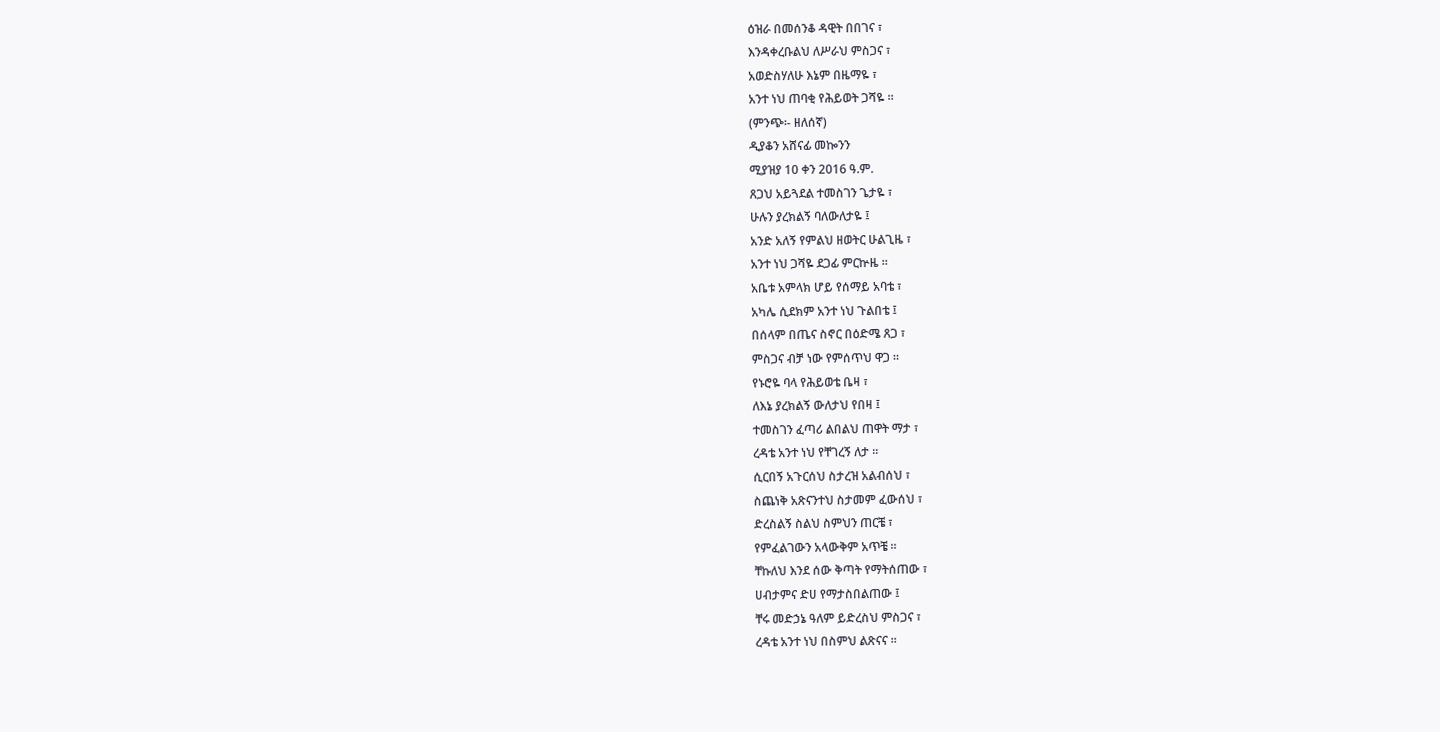ዕዝራ በመሰንቆ ዳዊት በበገና ፣
እንዳቀረቡልህ ለሥራህ ምስጋና ፣
አወድስሃለሁ እኔም በዜማዬ ፣
አንተ ነህ ጠባቂ የሕይወት ጋሻዬ ።
(ምንጭ፡- ዘለሰኛ)
ዲያቆን አሸናፊ መኰንን
ሚያዝያ 10 ቀን 2016 ዓ.ም.
ጸጋህ አይጓደል ተመስገን ጌታዬ ፣
ሁሉን ያረክልኝ ባለውለታዬ ፤
አንድ አለኝ የምልህ ዘወትር ሁልጊዜ ፣
አንተ ነህ ጋሻዬ ደጋፊ ምርኵዜ ።
አቤቱ አምላክ ሆይ የሰማይ አባቴ ፣
አካሌ ሲደክም አንተ ነህ ጉልበቴ ፤
በሰላም በጤና ስኖር በዕድሜ ጸጋ ፣
ምስጋና ብቻ ነው የምሰጥህ ዋጋ ።
የኑሮዬ ባላ የሕይወቴ ቤዛ ፣
ለእኔ ያረክልኝ ውለታህ የበዛ ፤
ተመስገን ፈጣሪ ልበልህ ጠዋት ማታ ፣
ረዳቴ አንተ ነህ የቸገረኝ ለታ ።
ሲርበኝ አጉርሰህ ስታረዝ አልብሰህ ፣
ስጨነቅ አጽናንተህ ስታመም ፈውሰህ ፣
ድረስልኝ ስልህ ስምህን ጠርቼ ፣
የምፈልገውን አላውቅም አጥቼ ።
ቸኩለህ እንደ ሰው ቅጣት የማትሰጠው ፣
ሀብታምና ድሀ የማታስበልጠው ፤
ቸሩ መድኃኔ ዓለም ይድረስህ ምስጋና ፣
ረዳቴ አንተ ነህ በስምህ ልጽናና ።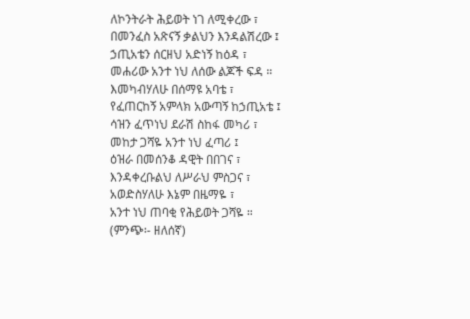ለኮንትራት ሕይወት ነገ ለሚቀረው ፣
በመንፈስ አጽናኝ ቃልህን እንዳልሽረው ፤
ኃጢአቴን ሰርዘህ አድነኝ ከዕዳ ፣
መሐሪው አንተ ነህ ለሰው ልጆች ፍዳ ።
እመካብሃለሁ በሰማዩ አባቴ ፣
የፈጠርከኝ አምላክ አውጣኝ ከኃጢአቴ ፤
ሳዝን ፈጥነህ ደራሽ ስከፋ መካሪ ፣
መከታ ጋሻዬ አንተ ነህ ፈጣሪ ፤
ዕዝራ በመሰንቆ ዳዊት በበገና ፣
እንዳቀረቡልህ ለሥራህ ምስጋና ፣
አወድስሃለሁ እኔም በዜማዬ ፣
አንተ ነህ ጠባቂ የሕይወት ጋሻዬ ።
(ምንጭ፡- ዘለሰኛ)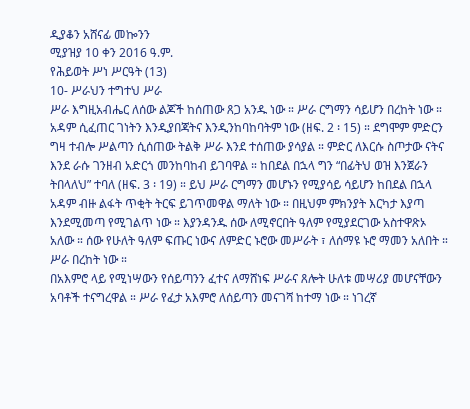ዲያቆን አሸናፊ መኰንን
ሚያዝያ 10 ቀን 2016 ዓ.ም.
የሕይወት ሥነ ሥርዓት (13)
10- ሥራህን ተግተህ ሥራ
ሥራ እግዚአብሔር ለሰው ልጆች ከሰጠው ጸጋ አንዱ ነው ። ሥራ ርግማን ሳይሆን በረከት ነው ። አዳም ሲፈጠር ገነትን እንዲያበጃትና እንዲንከባከባትም ነው (ዘፍ. 2 ፡ 15) ። ደግሞም ምድርን ግዛ ተብሎ ሥልጣን ሲሰጠው ትልቅ ሥራ እንደ ተሰጠው ያሳያል ። ምድር ለእርሱ ስጦታው ናትና እንደ ራሱ ገንዘብ አድርጎ መንከባከብ ይገባዋል ። ከበደል በኋላ ግን “በፊትህ ወዝ እንጀራን ትበላለህ” ተባለ (ዘፍ. 3 ፡ 19) ። ይህ ሥራ ርግማን መሆኑን የሚያሳይ ሳይሆን ከበደል በኋላ አዳም ብዙ ልፋት ጥቂት ትርፍ ይገጥመዋል ማለት ነው ። በዚህም ምክንያት እርካታ እያጣ እንደሚመጣ የሚገልጥ ነው ። እያንዳንዱ ሰው ለሚኖርበት ዓለም የሚያደርገው አስተዋጽኦ አለው ። ሰው የሁለት ዓለም ፍጡር ነውና ለምድር ኑሮው መሥራት ፣ ለሰማዩ ኑሮ ማመን አለበት ። ሥራ በረከት ነው ።
በአእምሮ ላይ የሚነሣውን የሰይጣንን ፈተና ለማሸነፍ ሥራና ጸሎት ሁለቱ መሣሪያ መሆናቸውን አባቶች ተናግረዋል ። ሥራ የፈታ አእምሮ ለሰይጣን መናገሻ ከተማ ነው ። ነገረኛ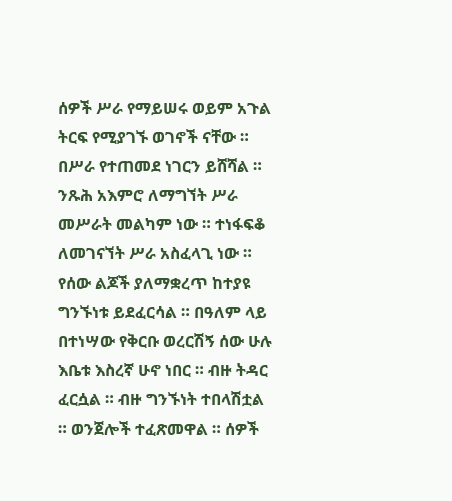ሰዎች ሥራ የማይሠሩ ወይም አጉል ትርፍ የሚያገኙ ወገኖች ናቸው ። በሥራ የተጠመደ ነገርን ይሸሻል ። ንጹሕ አእምሮ ለማግኘት ሥራ መሥራት መልካም ነው ። ተነፋፍቆ ለመገናኘት ሥራ አስፈላጊ ነው ። የሰው ልጆች ያለማቋረጥ ከተያዩ ግንኙነቱ ይደፈርሳል ። በዓለም ላይ በተነሣው የቅርቡ ወረርሽኝ ሰው ሁሉ እቤቱ እስረኛ ሁኖ ነበር ። ብዙ ትዳር ፈርሷል ። ብዙ ግንኙነት ተበላሽቷል ። ወንጀሎች ተፈጽመዋል ። ሰዎች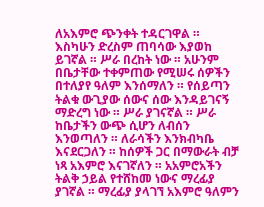ለአእምሮ ጭንቀት ተዳርገዋል ። እስካሁን ድረስም ጠባሳው እያወከ ይገኛል ። ሥራ በረከት ነው ። አሁንም በቤታቸው ተቀምጠው የሚሠሩ ሰዎችን በተለያየ ዓለም እንሰማለን ። የሰይጣን ትልቁ ውጊያው ሰውና ሰው እንዳይገናኝ ማድረግ ነው ። ሥራ ያገናኛል ። ሥራ ከቤታችን ውጭ ሲሆን ለብሰን እንወጣለን ። ለራሳችን እንክብካቤ እናደርጋለን ። ከሰዎች ጋር በማውራት ብቻ ነጻ አእምሮ እናገኛለን ። አአምሮአችን ትልቅ ኃይል የተሸከመ ነውና ማረፊያ ያገኛል ። ማረፊያ ያላገኘ አእምሮ ዓለምን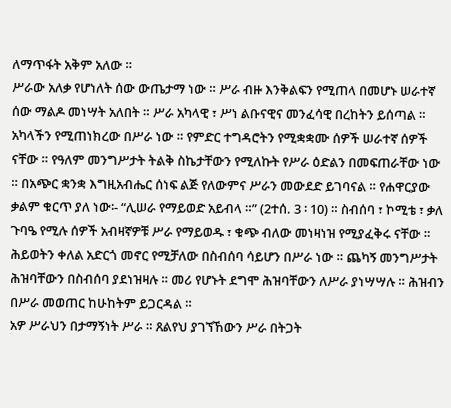ለማጥፋት አቅም አለው ።
ሥራው አለቃ የሆነለት ሰው ውጤታማ ነው ። ሥራ ብዙ እንቅልፍን የሚጠላ በመሆኑ ሠራተኛ ሰው ማልዶ መነሣት አለበት ። ሥራ አካላዊ ፣ ሥነ ልቡናዊና መንፈሳዊ በረከትን ይሰጣል ። አካላችን የሚጠነክረው በሥራ ነው ። የምድር ተግዳሮትን የሚቋቋሙ ሰዎች ሠራተኛ ሰዎች ናቸው ። የዓለም መንግሥታት ትልቅ ስኬታቸውን የሚለኩት የሥራ ዕድልን በመፍጠራቸው ነው ። በአጭር ቋንቋ እግዚአብሔር ሰነፍ ልጅ የለውምና ሥራን መውደድ ይገባናል ። የሐዋርያው ቃልም ቁርጥ ያለ ነው፡- “ሊሠራ የማይወድ አይብላ ።” (2ተሰ. 3 ፡ 10) ። ስብሰባ ፣ ኮሚቴ ፣ ቃለ ጉባዔ የሚሉ ሰዎች አብዛኛዎቹ ሥራ የማይወዱ ፣ ቁጭ ብለው መነዛነዝ የሚያፈቅሩ ናቸው ። ሕይወትን ቀለል አድርጎ መኖር የሚቻለው በስብሰባ ሳይሆን በሥራ ነው ። ጨካኝ መንግሥታት ሕዝባቸውን በስብሰባ ያደነዝዛሉ ። መሪ የሆኑት ደግሞ ሕዝባቸውን ለሥራ ያነሣሣሉ ። ሕዝብን በሥራ መወጠር ከሁከትም ይጋርዳል ።
አዎ ሥራህን በታማኝነት ሥራ ። ጸልየህ ያገኘኸውን ሥራ በትጋት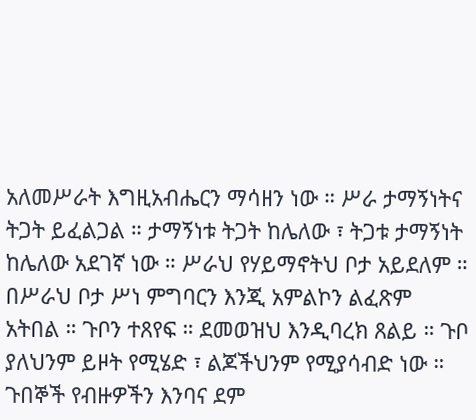አለመሥራት እግዚአብሔርን ማሳዘን ነው ። ሥራ ታማኝነትና ትጋት ይፈልጋል ። ታማኝነቱ ትጋት ከሌለው ፣ ትጋቱ ታማኝነት ከሌለው አደገኛ ነው ። ሥራህ የሃይማኖትህ ቦታ አይደለም ። በሥራህ ቦታ ሥነ ምግባርን እንጂ አምልኮን ልፈጽም አትበል ። ጉቦን ተጸየፍ ። ደመወዝህ እንዲባረክ ጸልይ ። ጉቦ ያለህንም ይዞት የሚሄድ ፣ ልጆችህንም የሚያሳብድ ነው ። ጉበኞች የብዙዎችን እንባና ደም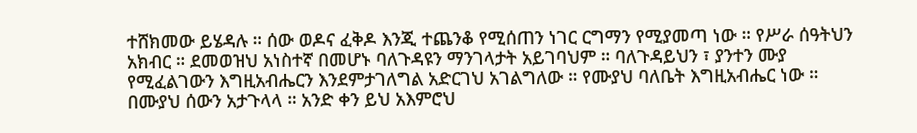ተሸክመው ይሄዳሉ ። ሰው ወዶና ፈቅዶ እንጂ ተጨንቆ የሚሰጠን ነገር ርግማን የሚያመጣ ነው ። የሥራ ሰዓትህን አክብር ። ደመወዝህ አነስተኛ በመሆኑ ባለጉዳዩን ማንገላታት አይገባህም ። ባለጉዳይህን ፣ ያንተን ሙያ የሚፈልገውን እግዚአብሔርን እንደምታገለግል አድርገህ አገልግለው ። የሙያህ ባለቤት እግዚአብሔር ነው ። በሙያህ ሰውን አታጉላላ ። አንድ ቀን ይህ አእምሮህ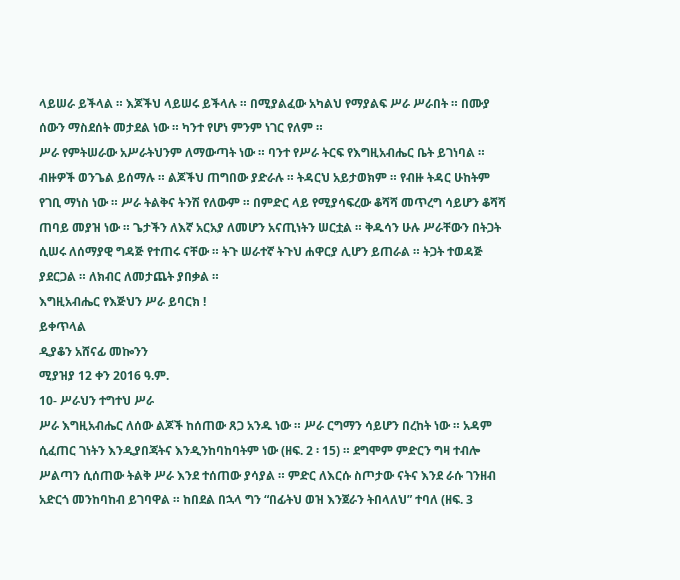ላይሠራ ይችላል ። እጆችህ ላይሠሩ ይችላሉ ። በሚያልፈው አካልህ የማያልፍ ሥራ ሥራበት ። በሙያ ሰውን ማስደሰት መታደል ነው ። ካንተ የሆነ ምንም ነገር የለም ።
ሥራ የምትሠራው አሥራትህንም ለማውጣት ነው ። ባንተ የሥራ ትርፍ የእግዚአብሔር ቤት ይገነባል ። ብዙዎች ወንጌል ይሰማሉ ። ልጆችህ ጠግበው ያድራሉ ። ትዳርህ አይታወክም ። የብዙ ትዳር ሁከትም የገቢ ማነስ ነው ። ሥራ ትልቅና ትንሽ የለውም ። በምድር ላይ የሚያሳፍረው ቆሻሻ መጥረግ ሳይሆን ቆሻሻ ጠባይ መያዝ ነው ። ጌታችን ለእኛ አርአያ ለመሆን አናጢነትን ሠርቷል ። ቅዱሳን ሁሉ ሥራቸውን በትጋት ሲሠሩ ለሰማያዊ ግዳጅ የተጠሩ ናቸው ። ትጉ ሠራተኛ ትጉህ ሐዋርያ ሊሆን ይጠራል ። ትጋት ተወዳጅ ያደርጋል ። ለክብር ለመታጨት ያበቃል ።
እግዚአብሔር የእጅህን ሥራ ይባርክ !
ይቀጥላል
ዲያቆን አሸናፊ መኰንን
ሚያዝያ 12 ቀን 2016 ዓ.ም.
10- ሥራህን ተግተህ ሥራ
ሥራ እግዚአብሔር ለሰው ልጆች ከሰጠው ጸጋ አንዱ ነው ። ሥራ ርግማን ሳይሆን በረከት ነው ። አዳም ሲፈጠር ገነትን እንዲያበጃትና እንዲንከባከባትም ነው (ዘፍ. 2 ፡ 15) ። ደግሞም ምድርን ግዛ ተብሎ ሥልጣን ሲሰጠው ትልቅ ሥራ እንደ ተሰጠው ያሳያል ። ምድር ለእርሱ ስጦታው ናትና እንደ ራሱ ገንዘብ አድርጎ መንከባከብ ይገባዋል ። ከበደል በኋላ ግን “በፊትህ ወዝ እንጀራን ትበላለህ” ተባለ (ዘፍ. 3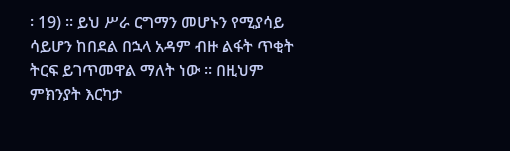፡ 19) ። ይህ ሥራ ርግማን መሆኑን የሚያሳይ ሳይሆን ከበደል በኋላ አዳም ብዙ ልፋት ጥቂት ትርፍ ይገጥመዋል ማለት ነው ። በዚህም ምክንያት እርካታ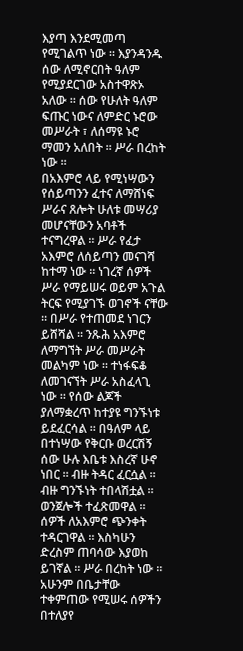እያጣ እንደሚመጣ የሚገልጥ ነው ። እያንዳንዱ ሰው ለሚኖርበት ዓለም የሚያደርገው አስተዋጽኦ አለው ። ሰው የሁለት ዓለም ፍጡር ነውና ለምድር ኑሮው መሥራት ፣ ለሰማዩ ኑሮ ማመን አለበት ። ሥራ በረከት ነው ።
በአእምሮ ላይ የሚነሣውን የሰይጣንን ፈተና ለማሸነፍ ሥራና ጸሎት ሁለቱ መሣሪያ መሆናቸውን አባቶች ተናግረዋል ። ሥራ የፈታ አእምሮ ለሰይጣን መናገሻ ከተማ ነው ። ነገረኛ ሰዎች ሥራ የማይሠሩ ወይም አጉል ትርፍ የሚያገኙ ወገኖች ናቸው ። በሥራ የተጠመደ ነገርን ይሸሻል ። ንጹሕ አእምሮ ለማግኘት ሥራ መሥራት መልካም ነው ። ተነፋፍቆ ለመገናኘት ሥራ አስፈላጊ ነው ። የሰው ልጆች ያለማቋረጥ ከተያዩ ግንኙነቱ ይደፈርሳል ። በዓለም ላይ በተነሣው የቅርቡ ወረርሽኝ ሰው ሁሉ እቤቱ እስረኛ ሁኖ ነበር ። ብዙ ትዳር ፈርሷል ። ብዙ ግንኙነት ተበላሽቷል ። ወንጀሎች ተፈጽመዋል ። ሰዎች ለአእምሮ ጭንቀት ተዳርገዋል ። እስካሁን ድረስም ጠባሳው እያወከ ይገኛል ። ሥራ በረከት ነው ። አሁንም በቤታቸው ተቀምጠው የሚሠሩ ሰዎችን በተለያየ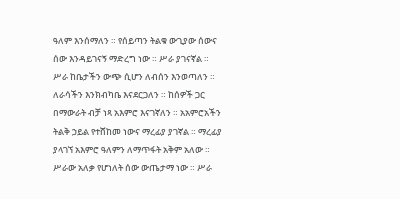ዓለም እንሰማለን ። የሰይጣን ትልቁ ውጊያው ሰውና ሰው እንዳይገናኝ ማድረግ ነው ። ሥራ ያገናኛል ። ሥራ ከቤታችን ውጭ ሲሆን ለብሰን እንወጣለን ። ለራሳችን እንክብካቤ እናደርጋለን ። ከሰዎች ጋር በማውራት ብቻ ነጻ አእምሮ እናገኛለን ። አአምሮአችን ትልቅ ኃይል የተሸከመ ነውና ማረፊያ ያገኛል ። ማረፊያ ያላገኘ አእምሮ ዓለምን ለማጥፋት አቅም አለው ።
ሥራው አለቃ የሆነለት ሰው ውጤታማ ነው ። ሥራ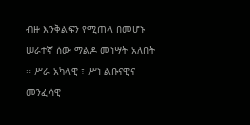ብዙ እንቅልፍን የሚጠላ በመሆኑ ሠራተኛ ሰው ማልዶ መነሣት አለበት ። ሥራ አካላዊ ፣ ሥነ ልቡናዊና መንፈሳዊ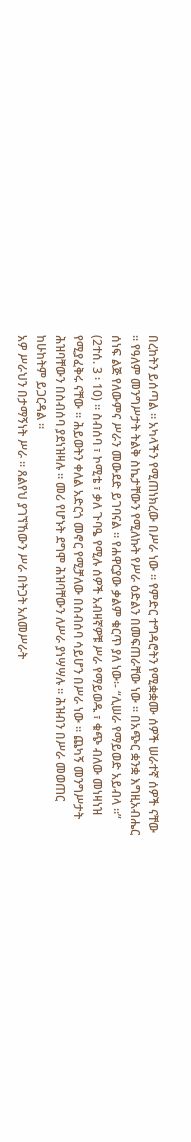በረከትን ይሰጣል ። አካላችን የሚጠነክረው በሥራ ነው ። የምድር ተግዳሮትን የሚቋቋሙ ሰዎች ሠራተኛ ሰዎች ናቸው ። የዓለም መንግሥታት ትልቅ ስኬታቸውን የሚለኩት የሥራ ዕድልን በመፍጠራቸው ነው ። በአጭር ቋንቋ እግዚአብሔር ሰነፍ ልጅ የለውምና ሥራን መውደድ ይገባናል ። የሐዋርያው ቃልም ቁርጥ ያለ ነው፡- “ሊሠራ የማይወድ አይብላ ።” (2ተሰ. 3 ፡ 10) ። ስብሰባ ፣ ኮሚቴ ፣ ቃለ ጉባዔ የሚሉ ሰዎች አብዛኛዎቹ ሥራ የማይወዱ ፣ ቁጭ ብለው መነዛነዝ የሚያፈቅሩ ናቸው ። ሕይወትን ቀለል አድርጎ መኖር የሚቻለው በስብሰባ ሳይሆን በሥራ ነው ። ጨካኝ መንግሥታት ሕዝባቸውን በስብሰባ ያደነዝዛሉ ። መሪ የሆኑት ደግሞ ሕዝባቸውን ለሥራ ያነሣሣሉ ። ሕዝብን በሥራ መወጠር ከሁከትም ይጋርዳል ።
አዎ ሥራህን በታማኝነት ሥራ ። ጸልየህ ያገኘኸውን ሥራ በትጋት አለመሥራት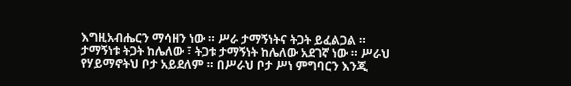እግዚአብሔርን ማሳዘን ነው ። ሥራ ታማኝነትና ትጋት ይፈልጋል ። ታማኝነቱ ትጋት ከሌለው ፣ ትጋቱ ታማኝነት ከሌለው አደገኛ ነው ። ሥራህ የሃይማኖትህ ቦታ አይደለም ። በሥራህ ቦታ ሥነ ምግባርን እንጂ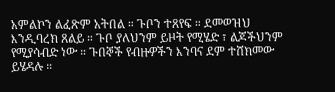አምልኮን ልፈጽም አትበል ። ጉቦን ተጸየፍ ። ደመወዝህ እንዲባረክ ጸልይ ። ጉቦ ያለህንም ይዞት የሚሄድ ፣ ልጆችህንም የሚያሳብድ ነው ። ጉበኞች የብዙዎችን እንባና ደም ተሸክመው ይሄዳሉ ።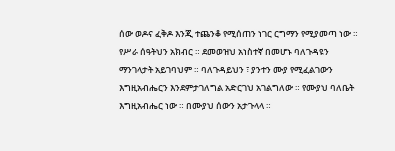ሰው ወዶና ፈቅዶ እንጂ ተጨንቆ የሚሰጠን ነገር ርግማን የሚያመጣ ነው ። የሥራ ሰዓትህን አክብር ። ደመወዝህ አነስተኛ በመሆኑ ባለጉዳዩን ማንገላታት አይገባህም ። ባለጉዳይህን ፣ ያንተን ሙያ የሚፈልገውን እግዚአብሔርን እንደምታገለግል አድርገህ አገልግለው ። የሙያህ ባለቤት እግዚአብሔር ነው ። በሙያህ ሰውን አታጉላላ ።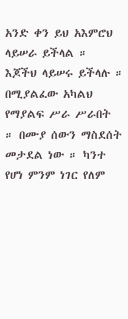አንድ ቀን ይህ አእምሮህ ላይሠራ ይችላል ። እጆችህ ላይሠሩ ይችላሉ ። በሚያልፈው አካልህ የማያልፍ ሥራ ሥራበት ። በሙያ ሰውን ማስደሰት መታደል ነው ። ካንተ የሆነ ምንም ነገር የለም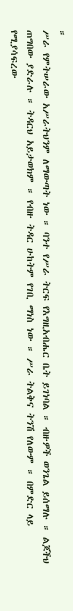።
ሥራ የምትሠራው አሥራትህንም ለማውጣት ነው ። ባንተ የሥራ ትርፍ የእግዚአብሔር ቤት ይገነባል ። ብዙዎች ወንጌል ይሰማሉ ። ልጆችህ ጠግበው ያድራሉ ። ትዳርህ አይታወክም ። የብዙ ትዳር ሁከትም የገቢ ማነስ ነው ። ሥራ ትልቅና ትንሽ የለውም ። በምድር ላይ የሚያሳፍረው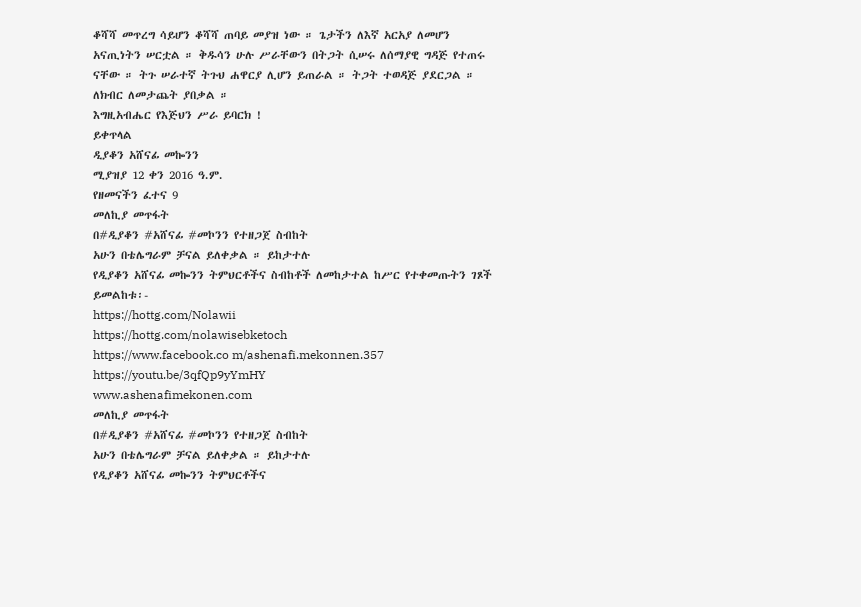ቆሻሻ መጥረግ ሳይሆን ቆሻሻ ጠባይ መያዝ ነው ። ጌታችን ለእኛ አርአያ ለመሆን አናጢነትን ሠርቷል ። ቅዱሳን ሁሉ ሥራቸውን በትጋት ሲሠሩ ለሰማያዊ ግዳጅ የተጠሩ ናቸው ። ትጉ ሠራተኛ ትጉህ ሐዋርያ ሊሆን ይጠራል ። ትጋት ተወዳጅ ያደርጋል ። ለክብር ለመታጨት ያበቃል ።
እግዚአብሔር የእጅህን ሥራ ይባርክ !
ይቀጥላል
ዲያቆን አሸናፊ መኰንን
ሚያዝያ 12 ቀን 2016 ዓ.ም.
የዘመናችን ፈተና 9
መለኪያ መጥፋት
በ#ዲያቆን #አሸናፊ #መኮንን የተዘጋጀ ስብከት
አሁን በቴሌግራም ቻናል ይለቀቃል ። ይከታተሉ
የዲያቆን አሸናፊ መኰንን ትምህርቶችና ስብከቶች ለመከታተል ከሥር የተቀመጡትን ገጾች ይመልከቱ፡-
https://hottg.com/Nolawii
https://hottg.com/nolawisebketoch
https://www.facebook.co m/ashenafi.mekonnen.357
https://youtu.be/3qfQp9yYmHY
www.ashenafimekonen.com
መለኪያ መጥፋት
በ#ዲያቆን #አሸናፊ #መኮንን የተዘጋጀ ስብከት
አሁን በቴሌግራም ቻናል ይለቀቃል ። ይከታተሉ
የዲያቆን አሸናፊ መኰንን ትምህርቶችና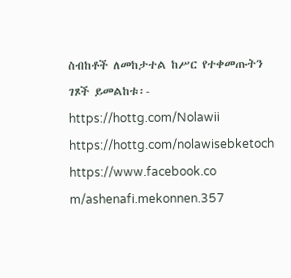ስብከቶች ለመከታተል ከሥር የተቀመጡትን ገጾች ይመልከቱ፡-
https://hottg.com/Nolawii
https://hottg.com/nolawisebketoch
https://www.facebook.co m/ashenafi.mekonnen.357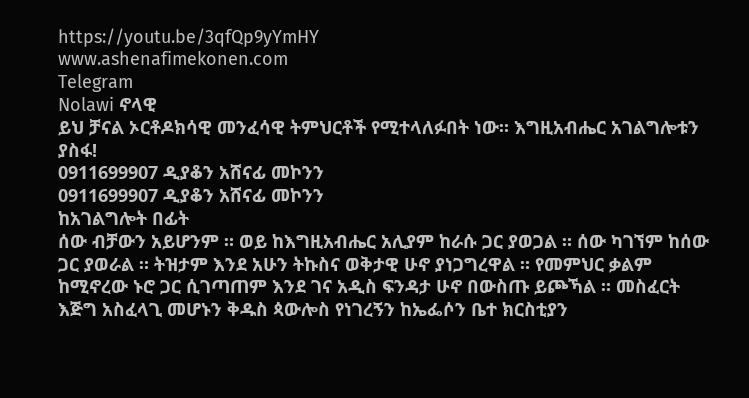https://youtu.be/3qfQp9yYmHY
www.ashenafimekonen.com
Telegram
Nolawi ኖላዊ
ይህ ቻናል ኦርቶዶክሳዊ መንፈሳዊ ትምህርቶች የሚተላለፉበት ነው። እግዚአብሔር አገልግሎቱን ያስፋ!
0911699907 ዲያቆን አሸናፊ መኮንን
0911699907 ዲያቆን አሸናፊ መኮንን
ከአገልግሎት በፊት
ሰው ብቻውን አይሆንም ። ወይ ከእግዚአብሔር አሊያም ከራሱ ጋር ያወጋል ። ሰው ካገኘም ከሰው ጋር ያወራል ። ትዝታም እንደ አሁን ትኩስና ወቅታዊ ሁኖ ያነጋግረዋል ። የመምህር ቃልም ከሚኖረው ኑሮ ጋር ሲገጣጠም እንደ ገና አዲስ ፍንዳታ ሁኖ በውስጡ ይጮኻል ። መስፈርት እጅግ አስፈላጊ መሆኑን ቅዱስ ጳውሎስ የነገረኝን ከኤፌሶን ቤተ ክርስቲያን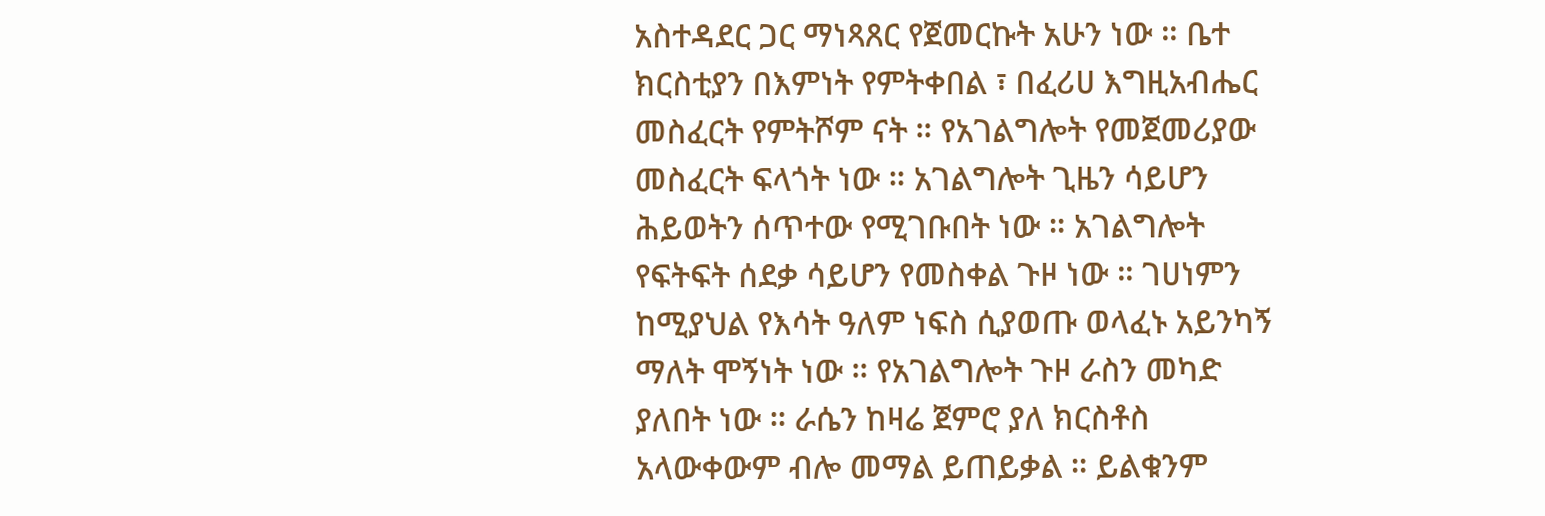አስተዳደር ጋር ማነጻጸር የጀመርኩት አሁን ነው ። ቤተ ክርስቲያን በእምነት የምትቀበል ፣ በፈሪሀ እግዚአብሔር መስፈርት የምትሾም ናት ። የአገልግሎት የመጀመሪያው መስፈርት ፍላጎት ነው ። አገልግሎት ጊዜን ሳይሆን ሕይወትን ሰጥተው የሚገቡበት ነው ። አገልግሎት የፍትፍት ሰደቃ ሳይሆን የመስቀል ጉዞ ነው ። ገሀነምን ከሚያህል የእሳት ዓለም ነፍስ ሲያወጡ ወላፈኑ አይንካኝ ማለት ሞኝነት ነው ። የአገልግሎት ጉዞ ራስን መካድ ያለበት ነው ። ራሴን ከዛሬ ጀምሮ ያለ ክርስቶስ አላውቀውም ብሎ መማል ይጠይቃል ። ይልቁንም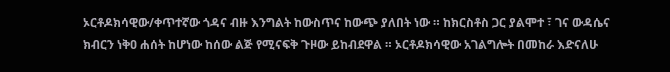ኦርቶዶክሳዊው/ቀጥተኛው ጎዳና ብዙ እንግልት ከውስጥና ከውጭ ያለበት ነው ። ከክርስቶስ ጋር ያልሞተ ፣ ገና ውዳሴና ክብርን ነቅዐ ሐሰት ከሆነው ከሰው ልጅ የሚናፍቅ ጉዞው ይከብደዋል ። ኦርቶዶክሳዊው አገልግሎት በመከራ እድናለሁ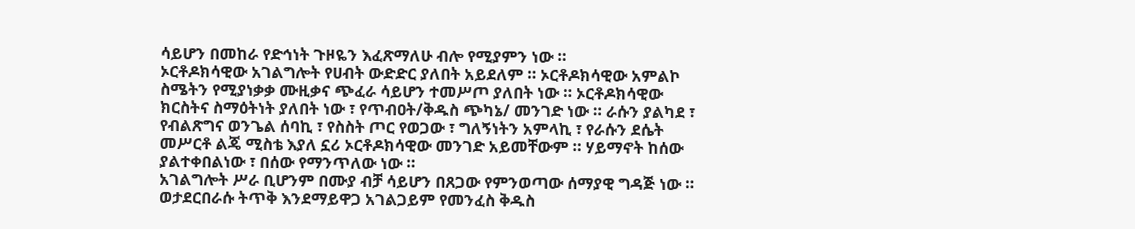ሳይሆን በመከራ የድኅነት ጉዞዬን እፈጽማለሁ ብሎ የሚያምን ነው ።
ኦርቶዶክሳዊው አገልግሎት የሀብት ውድድር ያለበት አይደለም ። ኦርቶዶክሳዊው አምልኮ ስሜትን የሚያነቃቃ ሙዚቃና ጭፈራ ሳይሆን ተመሥጦ ያለበት ነው ። ኦርቶዶክሳዊው ክርስትና ስማዕትነት ያለበት ነው ፣ የጥብዐት/ቅዱስ ጭካኔ/ መንገድ ነው ። ራሱን ያልካደ ፣ የብልጽግና ወንጌል ሰባኪ ፣ የስስት ጦር የወጋው ፣ ግለኝነትን አምላኪ ፣ የራሱን ደሴት መሥርቶ ልጄ ሚስቴ እያለ ኗሪ ኦርቶዶክሳዊው መንገድ አይመቸውም ። ሃይማኖት ከሰው ያልተቀበልነው ፣ በሰው የማንጥለው ነው ።
አገልግሎት ሥራ ቢሆንም በሙያ ብቻ ሳይሆን በጸጋው የምንወጣው ሰማያዊ ግዳጅ ነው ። ወታደርበራሱ ትጥቅ እንደማይዋጋ አገልጋይም የመንፈስ ቅዱስ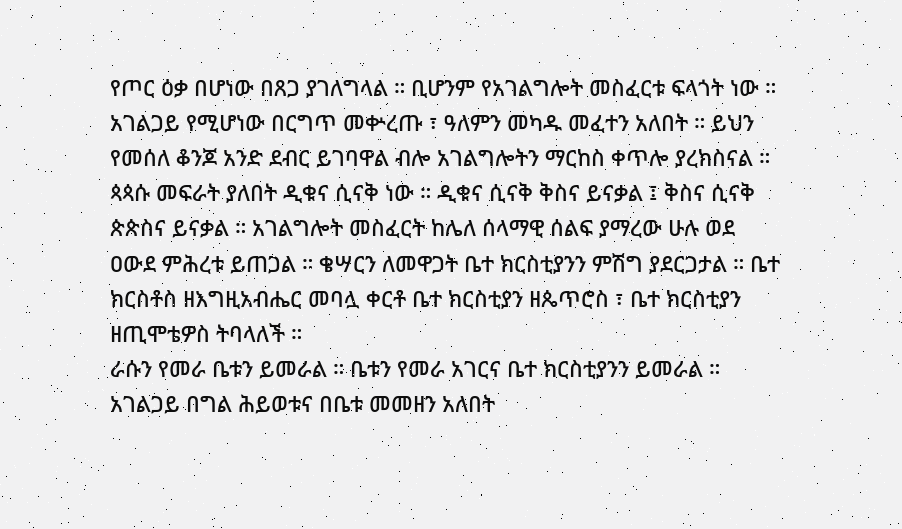የጦር ዕቃ በሆነው በጸጋ ያገለግላል ። ቢሆንም የአገልግሎት መስፈርቱ ፍላጎት ነው ። አገልጋይ የሚሆነው በርግጥ መቍረጡ ፣ ዓለምን መካዱ መፈተን አለበት ። ይህን የመሰለ ቆንጆ አንድ ደብር ይገባዋል ብሎ አገልግሎትን ማርከስ ቀጥሎ ያረክስናል ። ጳጳሱ መፍራት ያለበት ዲቁና ሲናቅ ነው ። ዲቁና ሲናቅ ቅስና ይናቃል ፤ ቅስና ሲናቅ ጵጵስና ይናቃል ። አገልግሎት መስፈርት ከሌለ ሰላማዊ ሰልፍ ያማረው ሁሉ ወደ ዐውደ ምሕረቱ ይጠጋል ። ቄሣርን ለመዋጋት ቤተ ክርስቲያንን ምሽግ ያደርጋታል ። ቤተ ክርስቶስ ዘእግዚአብሔር መባሏ ቀርቶ ቤተ ክርስቲያን ዘጴጥሮስ ፣ ቤተ ክርስቲያን ዘጢሞቴዎስ ትባላለች ።
ራሱን የመራ ቤቱን ይመራል ። ቤቱን የመራ አገርና ቤተ ክርስቲያንን ይመራል ። አገልጋይ በግል ሕይወቱና በቤቱ መመዘን አለበት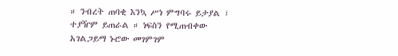። ንብረት ጠባቂ እንኳ ሥነ ምግባሩ ይታያል ፣ ተያዥም ይጠራል ። ነፍስን የሚጠብቀው አገልጋይማ ኑሮው መገምገም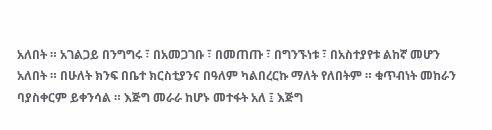አለበት ። አገልጋይ በንግግሩ ፣ በአመጋገቡ ፣ በመጠጡ ፣ በግንኙነቱ ፣ በአስተያየቱ ልከኛ መሆን አለበት ። በሁለት ክንፍ በቤተ ክርስቲያንና በዓለም ካልበረርኩ ማለት የለበትም ። ቁጥብነት መከራን ባያስቀርም ይቀንሳል ። እጅግ መራራ ከሆኑ መተፋት አለ ፤ እጅግ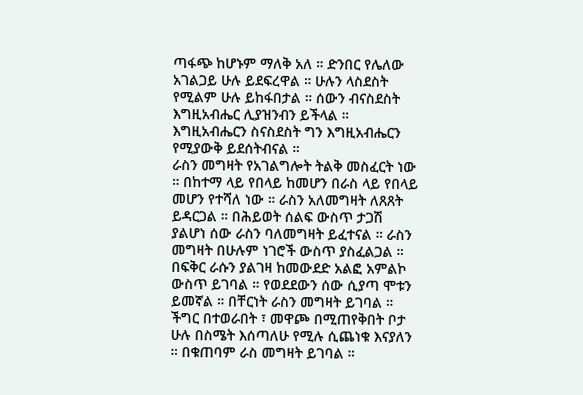ጣፋጭ ከሆኑም ማለቅ አለ ። ድንበር የሌለው አገልጋይ ሁሉ ይደፍረዋል ። ሁሉን ላስደስት የሚልም ሁሉ ይከፋበታል ። ሰውን ብናስደስት እግዚአብሔር ሊያዝንብን ይችላል ። እግዚአብሔርን ስናስደስት ግን እግዚአብሔርን የሚያውቅ ይደሰትብናል ።
ራስን መግዛት የአገልግሎት ትልቅ መስፈርት ነው ። በከተማ ላይ የበላይ ከመሆን በራስ ላይ የበላይ መሆን የተሻለ ነው ። ራስን አለመግዛት ለጸጸት ይዳርጋል ። በሕይወት ሰልፍ ውስጥ ታጋሽ ያልሆነ ሰው ራስን ባለመግዛት ይፈተናል ። ራስን መግዛት በሁሉም ነገሮች ውስጥ ያስፈልጋል ። በፍቅር ራሱን ያልገዛ ከመውደድ አልፎ አምልኮ ውስጥ ይገባል ። የወደደውን ሰው ሲያጣ ሞቱን ይመኛል ። በቸርነት ራስን መግዛት ይገባል ። ችግር በተወራበት ፣ መዋጮ በሚጠየቅበት ቦታ ሁሉ በስሜት እሰጣለሁ የሚሉ ሲጨነቁ እናያለን ። በቁጠባም ራስ መግዛት ይገባል ።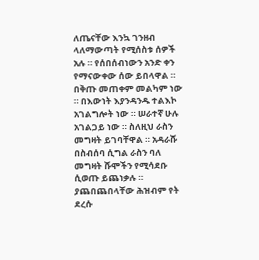ለጤናቸው እንኳ ገንዘብ ላለማውጣት የሚሰስቱ ሰዎች አሉ ። የሰበሰብነውን አንድ ቀን የማናውቀው ሰው ይበላዋል ። በቅጡ መጠቀም መልካም ነው ። በእውነት እያንዳንዱ ተልእኮ አገልግሎት ነው ። ሠራተኛ ሁሉ አገልጋይ ነው ። ስለዚህ ራስን መግዛት ይገባቸዋል ። አዳራሹ በስብሰባ ሲግል ራስን ባለ መግዛት ሹሞችን የሚሳደቡ ሲወጡ ይጨነቃሉ ። ያጨበጨበላቸው ሕዝብም የት ደረሱ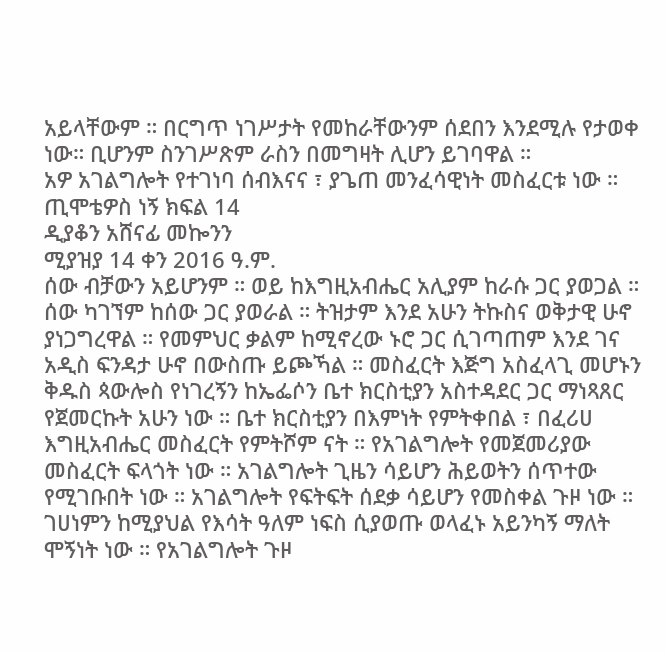አይላቸውም ። በርግጥ ነገሥታት የመከራቸውንም ሰደበን እንደሚሉ የታወቀ ነው። ቢሆንም ስንገሥጽም ራስን በመግዛት ሊሆን ይገባዋል ።
አዎ አገልግሎት የተገነባ ሰብእናና ፣ ያጌጠ መንፈሳዊነት መስፈርቱ ነው ።
ጢሞቴዎስ ነኝ ክፍል 14
ዲያቆን አሸናፊ መኰንን
ሚያዝያ 14 ቀን 2016 ዓ.ም.
ሰው ብቻውን አይሆንም ። ወይ ከእግዚአብሔር አሊያም ከራሱ ጋር ያወጋል ። ሰው ካገኘም ከሰው ጋር ያወራል ። ትዝታም እንደ አሁን ትኩስና ወቅታዊ ሁኖ ያነጋግረዋል ። የመምህር ቃልም ከሚኖረው ኑሮ ጋር ሲገጣጠም እንደ ገና አዲስ ፍንዳታ ሁኖ በውስጡ ይጮኻል ። መስፈርት እጅግ አስፈላጊ መሆኑን ቅዱስ ጳውሎስ የነገረኝን ከኤፌሶን ቤተ ክርስቲያን አስተዳደር ጋር ማነጻጸር የጀመርኩት አሁን ነው ። ቤተ ክርስቲያን በእምነት የምትቀበል ፣ በፈሪሀ እግዚአብሔር መስፈርት የምትሾም ናት ። የአገልግሎት የመጀመሪያው መስፈርት ፍላጎት ነው ። አገልግሎት ጊዜን ሳይሆን ሕይወትን ሰጥተው የሚገቡበት ነው ። አገልግሎት የፍትፍት ሰደቃ ሳይሆን የመስቀል ጉዞ ነው ። ገሀነምን ከሚያህል የእሳት ዓለም ነፍስ ሲያወጡ ወላፈኑ አይንካኝ ማለት ሞኝነት ነው ። የአገልግሎት ጉዞ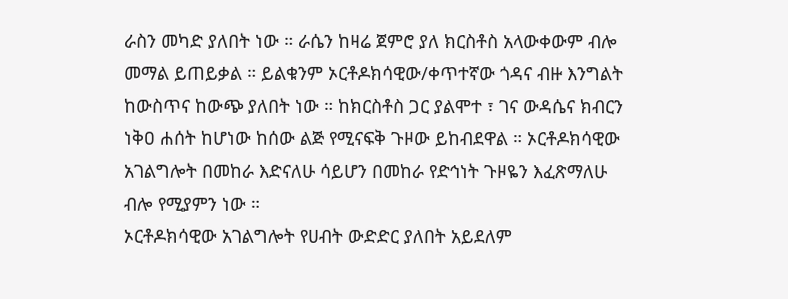ራስን መካድ ያለበት ነው ። ራሴን ከዛሬ ጀምሮ ያለ ክርስቶስ አላውቀውም ብሎ መማል ይጠይቃል ። ይልቁንም ኦርቶዶክሳዊው/ቀጥተኛው ጎዳና ብዙ እንግልት ከውስጥና ከውጭ ያለበት ነው ። ከክርስቶስ ጋር ያልሞተ ፣ ገና ውዳሴና ክብርን ነቅዐ ሐሰት ከሆነው ከሰው ልጅ የሚናፍቅ ጉዞው ይከብደዋል ። ኦርቶዶክሳዊው አገልግሎት በመከራ እድናለሁ ሳይሆን በመከራ የድኅነት ጉዞዬን እፈጽማለሁ ብሎ የሚያምን ነው ።
ኦርቶዶክሳዊው አገልግሎት የሀብት ውድድር ያለበት አይደለም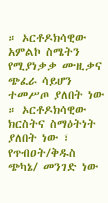። ኦርቶዶክሳዊው አምልኮ ስሜትን የሚያነቃቃ ሙዚቃና ጭፈራ ሳይሆን ተመሥጦ ያለበት ነው ። ኦርቶዶክሳዊው ክርስትና ስማዕትነት ያለበት ነው ፣ የጥብዐት/ቅዱስ ጭካኔ/ መንገድ ነው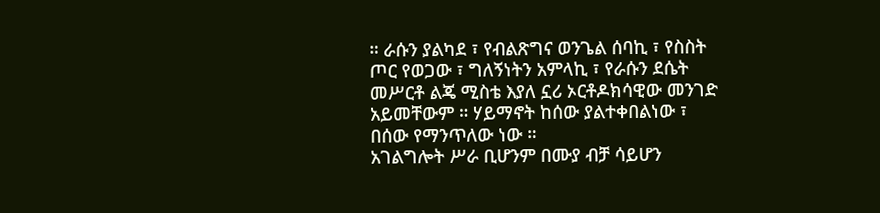። ራሱን ያልካደ ፣ የብልጽግና ወንጌል ሰባኪ ፣ የስስት ጦር የወጋው ፣ ግለኝነትን አምላኪ ፣ የራሱን ደሴት መሥርቶ ልጄ ሚስቴ እያለ ኗሪ ኦርቶዶክሳዊው መንገድ አይመቸውም ። ሃይማኖት ከሰው ያልተቀበልነው ፣ በሰው የማንጥለው ነው ።
አገልግሎት ሥራ ቢሆንም በሙያ ብቻ ሳይሆን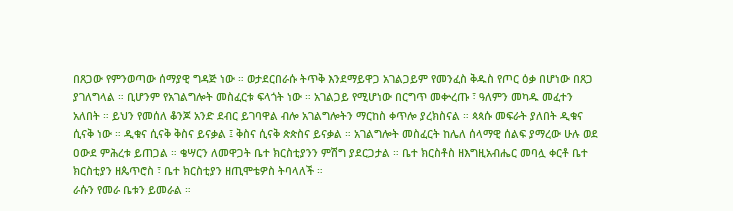በጸጋው የምንወጣው ሰማያዊ ግዳጅ ነው ። ወታደርበራሱ ትጥቅ እንደማይዋጋ አገልጋይም የመንፈስ ቅዱስ የጦር ዕቃ በሆነው በጸጋ ያገለግላል ። ቢሆንም የአገልግሎት መስፈርቱ ፍላጎት ነው ። አገልጋይ የሚሆነው በርግጥ መቍረጡ ፣ ዓለምን መካዱ መፈተን አለበት ። ይህን የመሰለ ቆንጆ አንድ ደብር ይገባዋል ብሎ አገልግሎትን ማርከስ ቀጥሎ ያረክስናል ። ጳጳሱ መፍራት ያለበት ዲቁና ሲናቅ ነው ። ዲቁና ሲናቅ ቅስና ይናቃል ፤ ቅስና ሲናቅ ጵጵስና ይናቃል ። አገልግሎት መስፈርት ከሌለ ሰላማዊ ሰልፍ ያማረው ሁሉ ወደ ዐውደ ምሕረቱ ይጠጋል ። ቄሣርን ለመዋጋት ቤተ ክርስቲያንን ምሽግ ያደርጋታል ። ቤተ ክርስቶስ ዘእግዚአብሔር መባሏ ቀርቶ ቤተ ክርስቲያን ዘጴጥሮስ ፣ ቤተ ክርስቲያን ዘጢሞቴዎስ ትባላለች ።
ራሱን የመራ ቤቱን ይመራል ።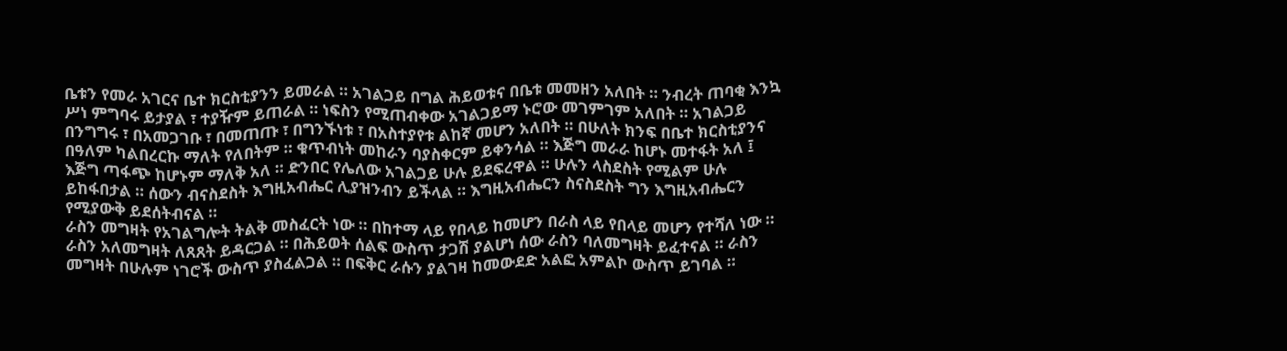ቤቱን የመራ አገርና ቤተ ክርስቲያንን ይመራል ። አገልጋይ በግል ሕይወቱና በቤቱ መመዘን አለበት ። ንብረት ጠባቂ እንኳ ሥነ ምግባሩ ይታያል ፣ ተያዥም ይጠራል ። ነፍስን የሚጠብቀው አገልጋይማ ኑሮው መገምገም አለበት ። አገልጋይ በንግግሩ ፣ በአመጋገቡ ፣ በመጠጡ ፣ በግንኙነቱ ፣ በአስተያየቱ ልከኛ መሆን አለበት ። በሁለት ክንፍ በቤተ ክርስቲያንና በዓለም ካልበረርኩ ማለት የለበትም ። ቁጥብነት መከራን ባያስቀርም ይቀንሳል ። እጅግ መራራ ከሆኑ መተፋት አለ ፤ እጅግ ጣፋጭ ከሆኑም ማለቅ አለ ። ድንበር የሌለው አገልጋይ ሁሉ ይደፍረዋል ። ሁሉን ላስደስት የሚልም ሁሉ ይከፋበታል ። ሰውን ብናስደስት እግዚአብሔር ሊያዝንብን ይችላል ። እግዚአብሔርን ስናስደስት ግን እግዚአብሔርን የሚያውቅ ይደሰትብናል ።
ራስን መግዛት የአገልግሎት ትልቅ መስፈርት ነው ። በከተማ ላይ የበላይ ከመሆን በራስ ላይ የበላይ መሆን የተሻለ ነው ። ራስን አለመግዛት ለጸጸት ይዳርጋል ። በሕይወት ሰልፍ ውስጥ ታጋሽ ያልሆነ ሰው ራስን ባለመግዛት ይፈተናል ። ራስን መግዛት በሁሉም ነገሮች ውስጥ ያስፈልጋል ። በፍቅር ራሱን ያልገዛ ከመውደድ አልፎ አምልኮ ውስጥ ይገባል ።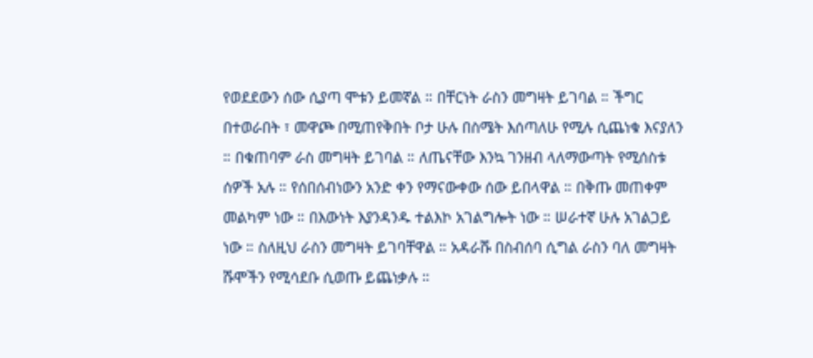የወደደውን ሰው ሲያጣ ሞቱን ይመኛል ። በቸርነት ራስን መግዛት ይገባል ። ችግር በተወራበት ፣ መዋጮ በሚጠየቅበት ቦታ ሁሉ በስሜት እሰጣለሁ የሚሉ ሲጨነቁ እናያለን ። በቁጠባም ራስ መግዛት ይገባል ። ለጤናቸው እንኳ ገንዘብ ላለማውጣት የሚሰስቱ ሰዎች አሉ ። የሰበሰብነውን አንድ ቀን የማናውቀው ሰው ይበላዋል ። በቅጡ መጠቀም መልካም ነው ። በእውነት እያንዳንዱ ተልእኮ አገልግሎት ነው ። ሠራተኛ ሁሉ አገልጋይ ነው ። ስለዚህ ራስን መግዛት ይገባቸዋል ። አዳራሹ በስብሰባ ሲግል ራስን ባለ መግዛት ሹሞችን የሚሳደቡ ሲወጡ ይጨነቃሉ ።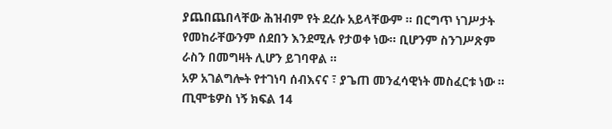ያጨበጨበላቸው ሕዝብም የት ደረሱ አይላቸውም ። በርግጥ ነገሥታት የመከራቸውንም ሰደበን እንደሚሉ የታወቀ ነው። ቢሆንም ስንገሥጽም ራስን በመግዛት ሊሆን ይገባዋል ።
አዎ አገልግሎት የተገነባ ሰብእናና ፣ ያጌጠ መንፈሳዊነት መስፈርቱ ነው ።
ጢሞቴዎስ ነኝ ክፍል 14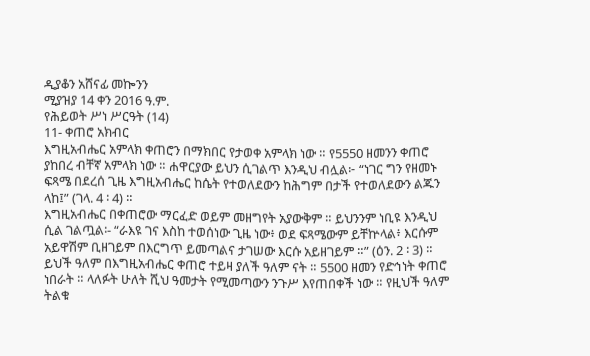ዲያቆን አሸናፊ መኰንን
ሚያዝያ 14 ቀን 2016 ዓ.ም.
የሕይወት ሥነ ሥርዓት (14)
11- ቀጠሮ አክብር
እግዚአብሔር አምላክ ቀጠሮን በማክበር የታወቀ አምላክ ነው ። የ5550 ዘመንን ቀጠሮ ያከበረ ብቸኛ አምላክ ነው ። ሐዋርያው ይህን ሲገልጥ እንዲህ ብሏል፦ “ነገር ግን የዘመኑ ፍጻሜ በደረሰ ጊዜ እግዚአብሔር ከሴት የተወለደውን ከሕግም በታች የተወለደውን ልጁን ላከ፤” (ገላ. 4 ፡ 4) ።
እግዚአብሔር በቀጠሮው ማርፈድ ወይም መዘግየት አያውቅም ። ይህንንም ነቢዩ እንዲህ ሲል ገልጧል፡- “ራእዩ ገና እስከ ተወሰነው ጊዜ ነው፥ ወደ ፍጻሜውም ይቸኵላል፥ እርሱም አይዋሽም ቢዘገይም በእርግጥ ይመጣልና ታገሠው እርሱ አይዘገይም ።” (ዕን. 2 ፡ 3) ።
ይህች ዓለም በእግዚአብሔር ቀጠሮ ተይዛ ያለች ዓለም ናት ። 5500 ዘመን የድኅነት ቀጠሮ ነበራት ። ላለፉት ሁለት ሺህ ዓመታት የሚመጣውን ንጉሥ እየጠበቀች ነው ። የዚህች ዓለም ትልቁ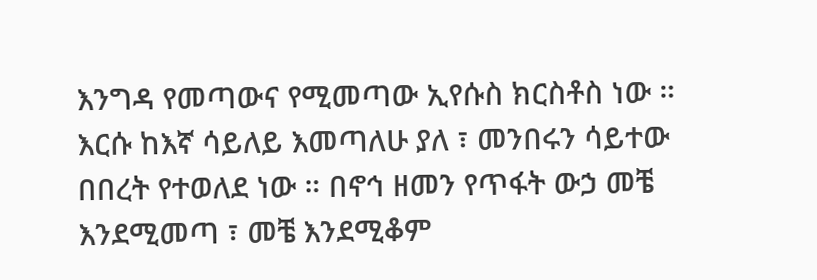እንግዳ የመጣውና የሚመጣው ኢየሱስ ክርስቶስ ነው ። እርሱ ከእኛ ሳይለይ እመጣለሁ ያለ ፣ መንበሩን ሳይተው በበረት የተወለደ ነው ። በኖኅ ዘመን የጥፋት ውኃ መቼ እንደሚመጣ ፣ መቼ እንደሚቆም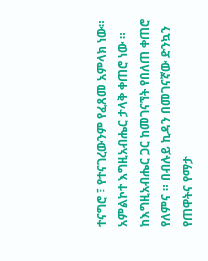ተናግሮ ፣ የተናገረውንም የፈጸመ አምላክ ነው።
አምልኮተ እግዚአብሔር ታላቅ ቀጠሮ ነው ። ከእግዚአብሔር ጋር ከመገናኘት የበለጠ ቀጠሮ የለምና ። በብሉይ ኪዳን በመገናኛው ድንኳን የጠዋትና የማታ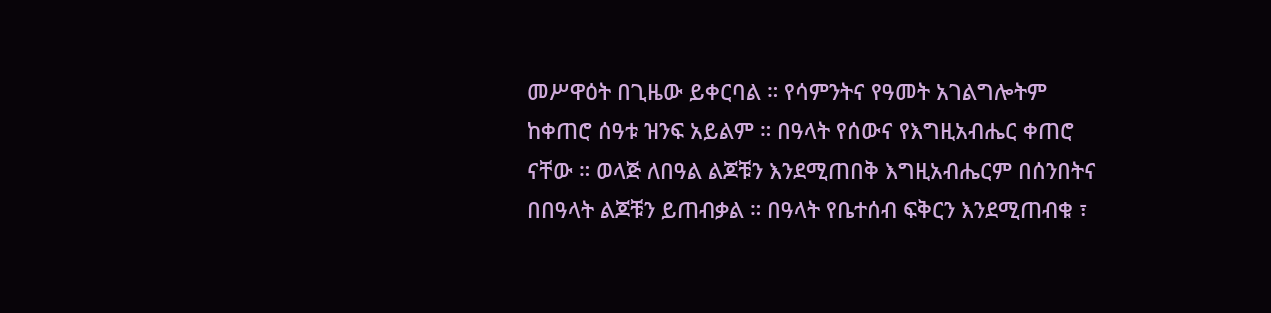መሥዋዕት በጊዜው ይቀርባል ። የሳምንትና የዓመት አገልግሎትም ከቀጠሮ ሰዓቱ ዝንፍ አይልም ። በዓላት የሰውና የእግዚአብሔር ቀጠሮ ናቸው ። ወላጅ ለበዓል ልጆቹን እንደሚጠበቅ እግዚአብሔርም በሰንበትና በበዓላት ልጆቹን ይጠብቃል ። በዓላት የቤተሰብ ፍቅርን እንደሚጠብቁ ፣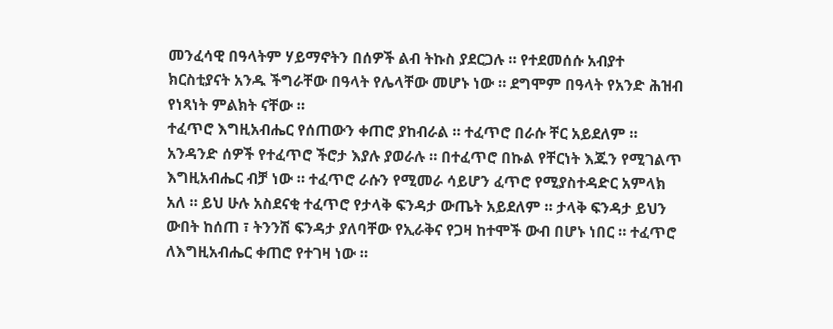መንፈሳዊ በዓላትም ሃይማኖትን በሰዎች ልብ ትኩስ ያደርጋሉ ። የተደመሰሱ አብያተ ክርስቲያናት አንዱ ችግራቸው በዓላት የሌላቸው መሆኑ ነው ። ደግሞም በዓላት የአንድ ሕዝብ የነጻነት ምልክት ናቸው ።
ተፈጥሮ እግዚአብሔር የሰጠውን ቀጠሮ ያከብራል ። ተፈጥሮ በራሱ ቸር አይደለም ። አንዳንድ ሰዎች የተፈጥሮ ችሮታ እያሉ ያወራሉ ። በተፈጥሮ በኩል የቸርነት እጁን የሚገልጥ እግዚአብሔር ብቻ ነው ። ተፈጥሮ ራሱን የሚመራ ሳይሆን ፈጥሮ የሚያስተዳድር አምላክ አለ ። ይህ ሁሉ አስደናቂ ተፈጥሮ የታላቅ ፍንዳታ ውጤት አይደለም ። ታላቅ ፍንዳታ ይህን ውበት ከሰጠ ፣ ትንንሽ ፍንዳታ ያለባቸው የኢራቅና የጋዛ ከተሞች ውብ በሆኑ ነበር ። ተፈጥሮ ለእግዚአብሔር ቀጠሮ የተገዛ ነው ።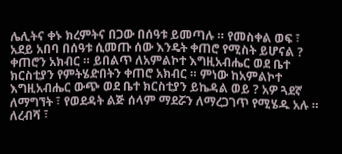ሌሊትና ቀኑ ክረምትና በጋው በሰዓቱ ይመጣሉ ። የመስቀል ወፍ ፣ አደይ አበባ በሰዓቱ ሲመጡ ሰው እንዴት ቀጠሮ የሚስት ይሆናል ?
ቀጠሮን አክብር ። ይበልጥ ለአምልኮተ እግዚአብሔር ወደ ቤተ ክርስቲያን የምትሄድበትን ቀጠሮ አክብር ። ምነው ከአምልኮተ እግዚአብሔር ውጭ ወደ ቤተ ክርስቲያን ይኬዳል ወይ ? አዎ ጓደኛ ለማግኘት ፣ የወደዳት ልጅ ሰላም ማደሯን ለማረጋገጥ የሚሄዱ አሉ ። ለረብሻ ፣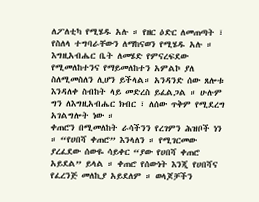ለፖለቲካ የሚሄዱ አሉ ። የዘር ዕድር ለመጠጣት ፣ የስለላ ተግባራቸውን ለማከናወን የሚሄዱ አሉ ። እግዚአብሔር ቤት ለመሄድ የምናረፍደው የሚመለከተንና የማይመለከተን አምልኮ ያለ ስለሚመስለን ሊሆን ይችላል። አንዳንድ ሰው ጸሎቱ እንዳለቀ ስብከት ላይ መድረስ ይፈልጋል ። ሁሉም ግን ለእግዚአብሔር ክብር ፣ ለሰው ጥቅም የሚደረግ አገልግሎት ነው ።
ቀጠሮን በሚመለከት ራሳችንን የረገምን ሕዝቦች ነን ። “የሀበሻ ቀጠሮ” እንላለን ። የሚገርመው ያረፈደው ሰውዬ ሳይቀር “ያው የሀበሻ ቀጠሮ አይደል” ይላል ። ቀጠሮ የሰውነት እንጂ የሀበሻና የፈረንጅ መለኪያ አይደለም ። ወላጆቻችን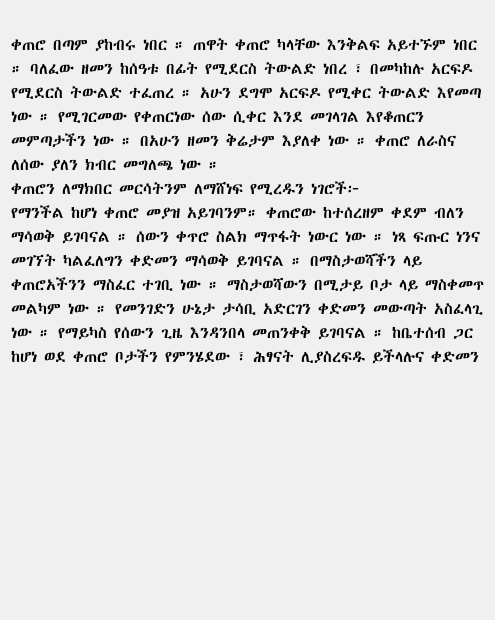ቀጠሮ በጣም ያከብሩ ነበር ። ጠዋት ቀጠሮ ካላቸው እንቅልፍ አይተኙም ነበር ። ባለፈው ዘመን ከሰዓቱ በፊት የሚደርስ ትውልድ ነበረ ፣ በመካከሉ አርፍዶ የሚደርስ ትውልድ ተፈጠረ ። አሁን ደግሞ አርፍዶ የሚቀር ትውልድ እየመጣ ነው ። የሚገርመው የቀጠርነው ሰው ሲቀር እንደ መገላገል እየቆጠርን መምጣታችን ነው ። በአሁን ዘመን ቅሬታም እያለቀ ነው ። ቀጠሮ ለራስና ለሰው ያለን ክብር መግለጫ ነው ።
ቀጠሮን ለማክበር መርሳትንም ለማሸነፍ የሚረዱን ነገሮች፦
የማንችል ከሆነ ቀጠሮ መያዝ አይገባንም። ቀጠሮው ከተሰረዘም ቀደም ብለን ማሳወቅ ይገባናል ። ሰውን ቀጥሮ ስልክ ማጥፋት ነውር ነው ። ነጻ ፍጡር ነንና መገኘት ካልፈለግን ቀድመን ማሳወቅ ይገባናል ። በማስታወሻችን ላይ ቀጠሮአችንን ማስፈር ተገቢ ነው ። ማስታወሻውን በሚታይ ቦታ ላይ ማስቀመጥ መልካም ነው ። የመንገድን ሁኔታ ታሳቢ አድርገን ቀድመን መውጣት አስፈላጊ ነው ። የማይካስ የሰውን ጊዜ እንዳንበላ መጠንቀቅ ይገባናል ። ከቤተሰብ ጋር ከሆነ ወደ ቀጠሮ ቦታችን የምንሄደው ፣ ሕፃናት ሊያስረፍዱ ይችላሉና ቀድመን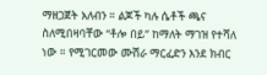ማዘጋጀት አለብን ። ልጆች ካሉ ሴቶች ጫና ስለሚበዛባቸው “ቶሎ በይ” ከማለት ማገዝ የተሻለ ነው ። የሚገርመው ሙሽራ ማርፈድን እንደ ክብር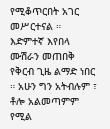የሚቆጥርበት አገር መሥርተናል ። እድምተኛ እየበላ ሙሽራን መጠበቅ የቅርብ ጊዜ ልማድ ነበር ። አሁን ግን አትብሉም ፣ ቶሎ አልመጣምም የሚል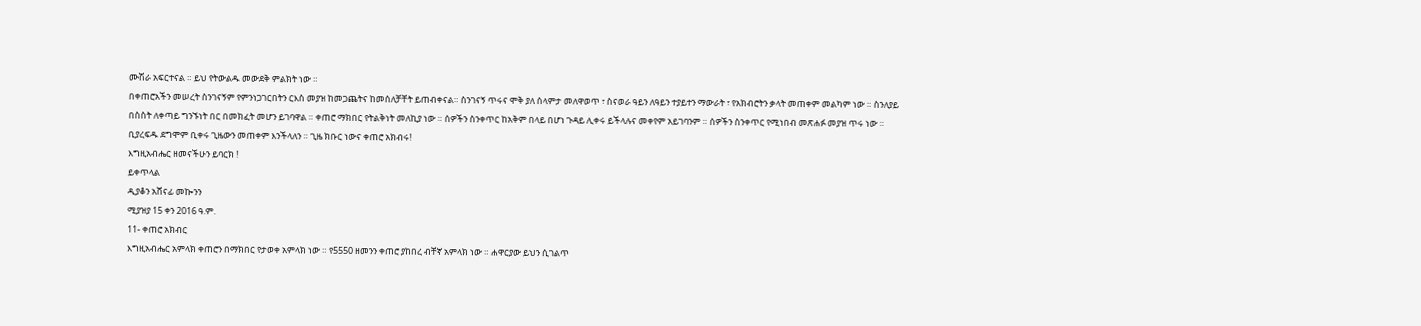ሙሽራ አፍርተናል ። ይህ የትውልዱ መውደቅ ምልክት ነው ።
በቀጠሮአችን መሠረት ስንገናኝም የምንነጋገርበትን ርእስ መያዝ ከመጋጨትና ከመሰለቻቸት ይጠብቀናል። ስንገናኝ ጥሩና ሞቅ ያለ ሰላምታ መለዋወጥ ፣ ስናወራ ዓይን ለዓይን ተያይተን ማውራት ፣ የአክብሮትን ቃላት መጠቀም መልካም ነው ። ስንለያይ በስስት ለቀጣይ ግንኙነት በር በመክፈት መሆን ይገባዋል ። ቀጠሮ ማክበር የትልቅነት መለኪያ ነው ። ሰዎችን ስንቀጥር ከአቅም በላይ በሆነ ጉዳይ ሊቀሩ ይችላሉና መቀየም አይገባንም ። ሰዎችን ስንቀጥር የሚነበብ መጽሐፉ መያዝ ጥሩ ነው ። ቢያረፍዱ ደግሞም ቢቀሩ ጊዜውን መጠቀም እንችላለን ። ጊዜ ክቡር ነውና ቀጠሮ አክብሩ!
እግዚአብሔር ዘመናችሁን ይባርክ !
ይቀጥላል
ዲያቆን አሸናፊ መኰንን
ሚያዝያ 15 ቀን 2016 ዓ.ም.
11- ቀጠሮ አክብር
እግዚአብሔር አምላክ ቀጠሮን በማክበር የታወቀ አምላክ ነው ። የ5550 ዘመንን ቀጠሮ ያከበረ ብቸኛ አምላክ ነው ። ሐዋርያው ይህን ሲገልጥ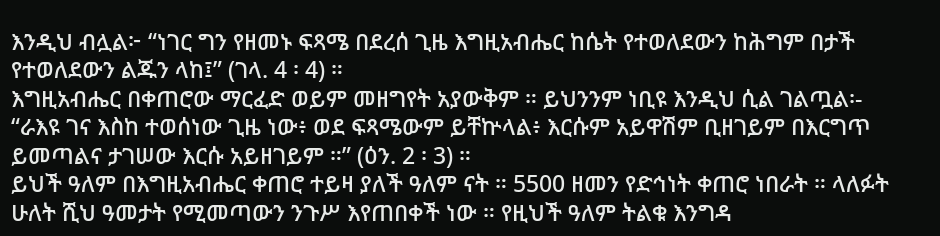እንዲህ ብሏል፦ “ነገር ግን የዘመኑ ፍጻሜ በደረሰ ጊዜ እግዚአብሔር ከሴት የተወለደውን ከሕግም በታች የተወለደውን ልጁን ላከ፤” (ገላ. 4 ፡ 4) ።
እግዚአብሔር በቀጠሮው ማርፈድ ወይም መዘግየት አያውቅም ። ይህንንም ነቢዩ እንዲህ ሲል ገልጧል፡- “ራእዩ ገና እስከ ተወሰነው ጊዜ ነው፥ ወደ ፍጻሜውም ይቸኵላል፥ እርሱም አይዋሽም ቢዘገይም በእርግጥ ይመጣልና ታገሠው እርሱ አይዘገይም ።” (ዕን. 2 ፡ 3) ።
ይህች ዓለም በእግዚአብሔር ቀጠሮ ተይዛ ያለች ዓለም ናት ። 5500 ዘመን የድኅነት ቀጠሮ ነበራት ። ላለፉት ሁለት ሺህ ዓመታት የሚመጣውን ንጉሥ እየጠበቀች ነው ። የዚህች ዓለም ትልቁ እንግዳ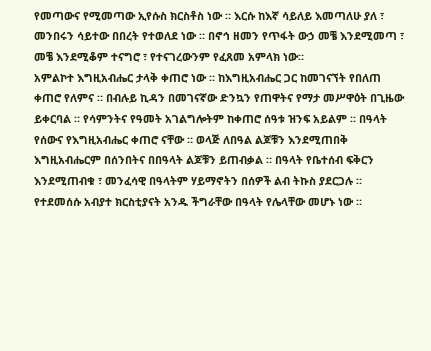የመጣውና የሚመጣው ኢየሱስ ክርስቶስ ነው ። እርሱ ከእኛ ሳይለይ እመጣለሁ ያለ ፣ መንበሩን ሳይተው በበረት የተወለደ ነው ። በኖኅ ዘመን የጥፋት ውኃ መቼ እንደሚመጣ ፣ መቼ እንደሚቆም ተናግሮ ፣ የተናገረውንም የፈጸመ አምላክ ነው።
አምልኮተ እግዚአብሔር ታላቅ ቀጠሮ ነው ። ከእግዚአብሔር ጋር ከመገናኘት የበለጠ ቀጠሮ የለምና ። በብሉይ ኪዳን በመገናኛው ድንኳን የጠዋትና የማታ መሥዋዕት በጊዜው ይቀርባል ። የሳምንትና የዓመት አገልግሎትም ከቀጠሮ ሰዓቱ ዝንፍ አይልም ። በዓላት የሰውና የእግዚአብሔር ቀጠሮ ናቸው ። ወላጅ ለበዓል ልጆቹን እንደሚጠበቅ እግዚአብሔርም በሰንበትና በበዓላት ልጆቹን ይጠብቃል ። በዓላት የቤተሰብ ፍቅርን እንደሚጠብቁ ፣ መንፈሳዊ በዓላትም ሃይማኖትን በሰዎች ልብ ትኩስ ያደርጋሉ ። የተደመሰሱ አብያተ ክርስቲያናት አንዱ ችግራቸው በዓላት የሌላቸው መሆኑ ነው ።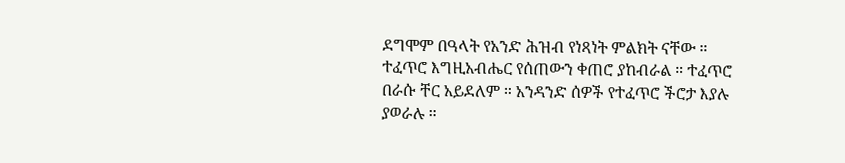ደግሞም በዓላት የአንድ ሕዝብ የነጻነት ምልክት ናቸው ።
ተፈጥሮ እግዚአብሔር የሰጠውን ቀጠሮ ያከብራል ። ተፈጥሮ በራሱ ቸር አይደለም ። አንዳንድ ሰዎች የተፈጥሮ ችሮታ እያሉ ያወራሉ ።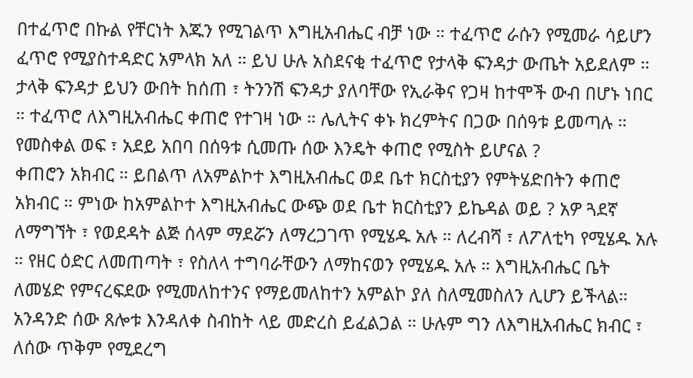በተፈጥሮ በኩል የቸርነት እጁን የሚገልጥ እግዚአብሔር ብቻ ነው ። ተፈጥሮ ራሱን የሚመራ ሳይሆን ፈጥሮ የሚያስተዳድር አምላክ አለ ። ይህ ሁሉ አስደናቂ ተፈጥሮ የታላቅ ፍንዳታ ውጤት አይደለም ። ታላቅ ፍንዳታ ይህን ውበት ከሰጠ ፣ ትንንሽ ፍንዳታ ያለባቸው የኢራቅና የጋዛ ከተሞች ውብ በሆኑ ነበር ። ተፈጥሮ ለእግዚአብሔር ቀጠሮ የተገዛ ነው ። ሌሊትና ቀኑ ክረምትና በጋው በሰዓቱ ይመጣሉ ። የመስቀል ወፍ ፣ አደይ አበባ በሰዓቱ ሲመጡ ሰው እንዴት ቀጠሮ የሚስት ይሆናል ?
ቀጠሮን አክብር ። ይበልጥ ለአምልኮተ እግዚአብሔር ወደ ቤተ ክርስቲያን የምትሄድበትን ቀጠሮ አክብር ። ምነው ከአምልኮተ እግዚአብሔር ውጭ ወደ ቤተ ክርስቲያን ይኬዳል ወይ ? አዎ ጓደኛ ለማግኘት ፣ የወደዳት ልጅ ሰላም ማደሯን ለማረጋገጥ የሚሄዱ አሉ ። ለረብሻ ፣ ለፖለቲካ የሚሄዱ አሉ ። የዘር ዕድር ለመጠጣት ፣ የስለላ ተግባራቸውን ለማከናወን የሚሄዱ አሉ ። እግዚአብሔር ቤት ለመሄድ የምናረፍደው የሚመለከተንና የማይመለከተን አምልኮ ያለ ስለሚመስለን ሊሆን ይችላል። አንዳንድ ሰው ጸሎቱ እንዳለቀ ስብከት ላይ መድረስ ይፈልጋል ። ሁሉም ግን ለእግዚአብሔር ክብር ፣ ለሰው ጥቅም የሚደረግ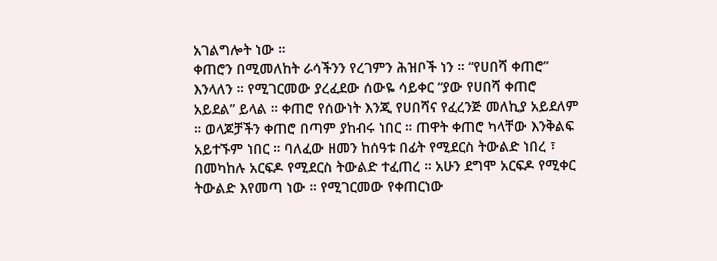አገልግሎት ነው ።
ቀጠሮን በሚመለከት ራሳችንን የረገምን ሕዝቦች ነን ። “የሀበሻ ቀጠሮ” እንላለን ። የሚገርመው ያረፈደው ሰውዬ ሳይቀር “ያው የሀበሻ ቀጠሮ አይደል” ይላል ። ቀጠሮ የሰውነት እንጂ የሀበሻና የፈረንጅ መለኪያ አይደለም ። ወላጆቻችን ቀጠሮ በጣም ያከብሩ ነበር ። ጠዋት ቀጠሮ ካላቸው እንቅልፍ አይተኙም ነበር ። ባለፈው ዘመን ከሰዓቱ በፊት የሚደርስ ትውልድ ነበረ ፣ በመካከሉ አርፍዶ የሚደርስ ትውልድ ተፈጠረ ። አሁን ደግሞ አርፍዶ የሚቀር ትውልድ እየመጣ ነው ። የሚገርመው የቀጠርነው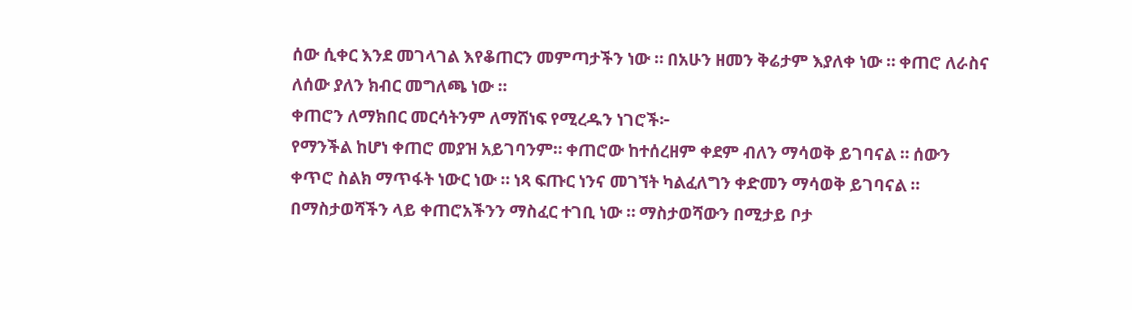ሰው ሲቀር እንደ መገላገል እየቆጠርን መምጣታችን ነው ። በአሁን ዘመን ቅሬታም እያለቀ ነው ። ቀጠሮ ለራስና ለሰው ያለን ክብር መግለጫ ነው ።
ቀጠሮን ለማክበር መርሳትንም ለማሸነፍ የሚረዱን ነገሮች፦
የማንችል ከሆነ ቀጠሮ መያዝ አይገባንም። ቀጠሮው ከተሰረዘም ቀደም ብለን ማሳወቅ ይገባናል ። ሰውን ቀጥሮ ስልክ ማጥፋት ነውር ነው ። ነጻ ፍጡር ነንና መገኘት ካልፈለግን ቀድመን ማሳወቅ ይገባናል ። በማስታወሻችን ላይ ቀጠሮአችንን ማስፈር ተገቢ ነው ። ማስታወሻውን በሚታይ ቦታ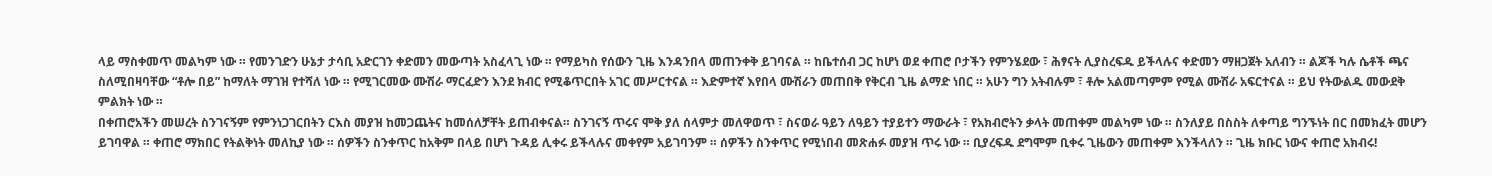ላይ ማስቀመጥ መልካም ነው ። የመንገድን ሁኔታ ታሳቢ አድርገን ቀድመን መውጣት አስፈላጊ ነው ። የማይካስ የሰውን ጊዜ እንዳንበላ መጠንቀቅ ይገባናል ። ከቤተሰብ ጋር ከሆነ ወደ ቀጠሮ ቦታችን የምንሄደው ፣ ሕፃናት ሊያስረፍዱ ይችላሉና ቀድመን ማዘጋጀት አለብን ። ልጆች ካሉ ሴቶች ጫና ስለሚበዛባቸው “ቶሎ በይ” ከማለት ማገዝ የተሻለ ነው ። የሚገርመው ሙሽራ ማርፈድን እንደ ክብር የሚቆጥርበት አገር መሥርተናል ። እድምተኛ እየበላ ሙሽራን መጠበቅ የቅርብ ጊዜ ልማድ ነበር ። አሁን ግን አትብሉም ፣ ቶሎ አልመጣምም የሚል ሙሽራ አፍርተናል ። ይህ የትውልዱ መውደቅ ምልክት ነው ።
በቀጠሮአችን መሠረት ስንገናኝም የምንነጋገርበትን ርእስ መያዝ ከመጋጨትና ከመሰለቻቸት ይጠብቀናል። ስንገናኝ ጥሩና ሞቅ ያለ ሰላምታ መለዋወጥ ፣ ስናወራ ዓይን ለዓይን ተያይተን ማውራት ፣ የአክብሮትን ቃላት መጠቀም መልካም ነው ። ስንለያይ በስስት ለቀጣይ ግንኙነት በር በመክፈት መሆን ይገባዋል ። ቀጠሮ ማክበር የትልቅነት መለኪያ ነው ። ሰዎችን ስንቀጥር ከአቅም በላይ በሆነ ጉዳይ ሊቀሩ ይችላሉና መቀየም አይገባንም ። ሰዎችን ስንቀጥር የሚነበብ መጽሐፉ መያዝ ጥሩ ነው ። ቢያረፍዱ ደግሞም ቢቀሩ ጊዜውን መጠቀም እንችላለን ። ጊዜ ክቡር ነውና ቀጠሮ አክብሩ!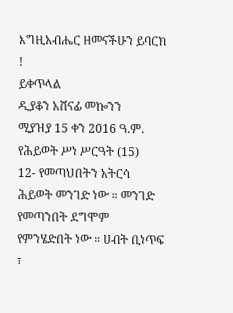እግዚአብሔር ዘመናችሁን ይባርክ !
ይቀጥላል
ዲያቆን አሸናፊ መኰንን
ሚያዝያ 15 ቀን 2016 ዓ.ም.
የሕይወት ሥነ ሥርዓት (15)
12- የመጣህበትን አትርሳ
ሕይወት መንገድ ነው ። መንገድ የመጣንበት ደግሞም የምንሄድበት ነው ። ሀብት ቢነጥፍ ፣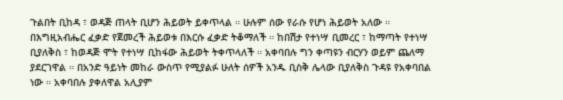ጉልበት ቢከዳ ፣ ወዳጅ ጠላት ቢሆን ሕይወት ይቀጥላል ። ሁሉም ሰው የራሱ የሆነ ሕይወት አለው ። በእግዚአብሔር ፈቃድ የጀመረች ሕይወቱ በእርሱ ፈቃድ ትቆማለች ። ከበሽታ የተነሣ ቢመረር ፣ ከማጣት የተነሣ ቢያለቅስ ፣ ከወዳጅ ሞት የተነሣ ቢከፋው ሕይወት ትቀጥላለች ። አቀባበሉ ግን ቀጣዩን ብርሃን ወይም ጨለማ ያደርገዋል ። በአንድ ዓይነት መከራ ውስጥ የሚያልፉ ሁለት ሰዎች አንዱ ቢስቅ ሌላው ቢያለቅስ ጉዳዩ የአቀባበል ነው ። አቀባበሉ ያቀለዋል አሊያም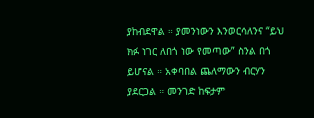ያከብደዋል ። ያመንነውን እንወርሳለንና “ይህ ክፉ ነገር ለበጎ ነው የመጣው” ስንል በጎ ይሆናል ። አቀባበል ጨለማውን ብርሃን ያደርጋል ። መንገድ ከፍታም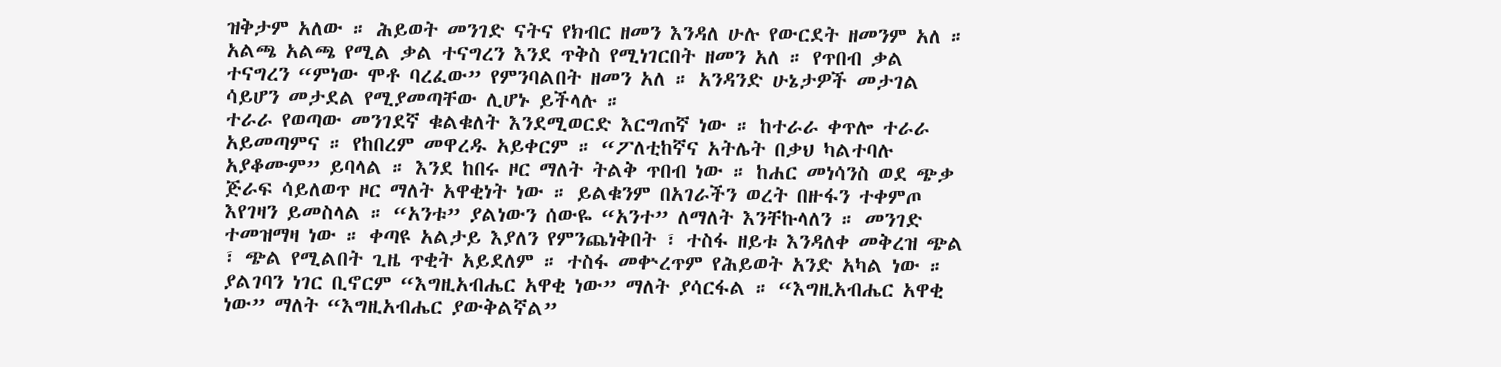ዝቅታም አለው ። ሕይወት መንገድ ናትና የክብር ዘመን እንዳለ ሁሉ የውርደት ዘመንም አለ ። አልጫ አልጫ የሚል ቃል ተናግረን እንደ ጥቅስ የሚነገርበት ዘመን አለ ። የጥበብ ቃል ተናግረን “ምነው ሞቶ ባረፈው” የምንባልበት ዘመን አለ ። አንዳንድ ሁኔታዎች መታገል ሳይሆን መታደል የሚያመጣቸው ሊሆኑ ይችላሉ ።
ተራራ የወጣው መንገደኛ ቁልቁለት እንደሚወርድ እርግጠኛ ነው ። ከተራራ ቀጥሎ ተራራ አይመጣምና ። የከበረም መዋረዱ አይቀርም ። “ፖለቲከኛና አትሌት በቃህ ካልተባሉ አያቆሙም” ይባላል ። እንደ ከበሩ ዞር ማለት ትልቅ ጥበብ ነው ። ከሐር መነሳንስ ወደ ጭቃ ጅራፍ ሳይለወጥ ዞር ማለት አዋቂነት ነው ። ይልቁንም በአገራችን ወረት በዙፋን ተቀምጦ እየገዛን ይመስላል ። “አንቱ” ያልነውን ሰውዬ “አንተ” ለማለት እንቸኩላለን ። መንገድ ተመዝማዛ ነው ። ቀጣዩ አልታይ እያለን የምንጨነቅበት ፣ ተስፋ ዘይቱ እንዳለቀ መቅረዝ ጭል ፣ ጭል የሚልበት ጊዜ ጥቂት አይደለም ። ተስፋ መቍረጥም የሕይወት አንድ አካል ነው ። ያልገባን ነገር ቢኖርም “እግዚአብሔር አዋቂ ነው” ማለት ያሳርፋል ። “እግዚአብሔር አዋቂ ነው” ማለት “እግዚአብሔር ያውቅልኛል”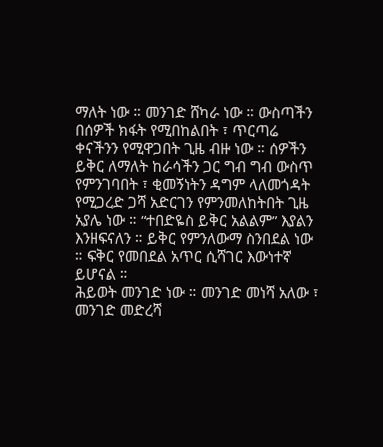ማለት ነው ። መንገድ ሸካራ ነው ። ውስጣችን በሰዎች ክፋት የሚበከልበት ፣ ጥርጣሬ ቀናችንን የሚዋጋበት ጊዜ ብዙ ነው ። ሰዎችን ይቅር ለማለት ከራሳችን ጋር ግብ ግብ ውስጥ የምንገባበት ፣ ቂመኝነትን ዳግም ላለመጎዳት የሚጋረድ ጋሻ አድርገን የምንመለከትበት ጊዜ አያሌ ነው ። “ተበድዬስ ይቅር አልልም” እያልን እንዘፍናለን ። ይቅር የምንለውማ ስንበደል ነው ። ፍቅር የመበደል አጥር ሲሻገር እውነተኛ ይሆናል ።
ሕይወት መንገድ ነው ። መንገድ መነሻ አለው ፣ መንገድ መድረሻ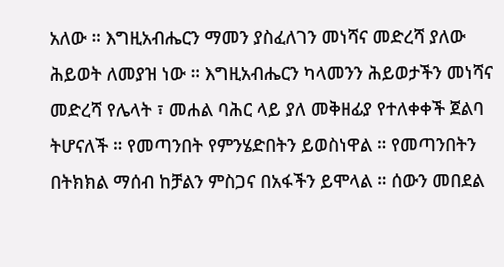አለው ። እግዚአብሔርን ማመን ያስፈለገን መነሻና መድረሻ ያለው ሕይወት ለመያዝ ነው ። እግዚአብሔርን ካላመንን ሕይወታችን መነሻና መድረሻ የሌላት ፣ መሐል ባሕር ላይ ያለ መቅዘፊያ የተለቀቀች ጀልባ ትሆናለች ። የመጣንበት የምንሄድበትን ይወስነዋል ። የመጣንበትን በትክክል ማሰብ ከቻልን ምስጋና በአፋችን ይሞላል ። ሰውን መበደል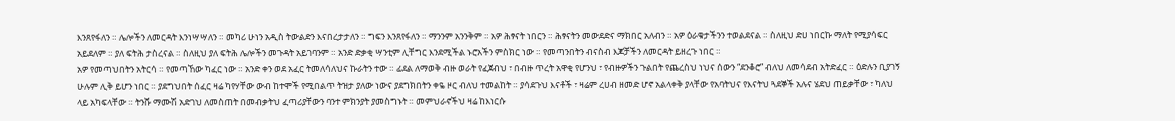እንጸየፋለን ። ሌሎችን ለመርዳት እንነሣሣለን ። መካሪ ሁነን አዲስ ትውልድን እናበረታታለን ። ግፍን እንጸየፋለን ። ማንንም አንንቅም ። አዎ ሕፃናት ነበርን ። ሕፃናትን መውደድና ማክበር አለብን ። አዎ ዕራቁታችንን ተወልደናል ። ስለዚህ ድሀ ነበርኩ ማለት የሚያሳፍር አይደለም ። ያለ ፍትሕ ታስረናል ። ስለዚህ ያለ ፍትሕ ሌሎችን መጉዳት አይገባንም ። አንድ ድቃቂ ሣንቲም ሊቸግር እንደሚችል ኑሮአችን ምስክር ነው ። የመጣንበትን ብናስብ እጆቻችን ለመርዳት ይዘረጉ ነበር ።
አዎ የመጣህበትን አትርሳ ። የመጣኸው ካፈር ነው ። አንድ ቀን ወደ አፈር ትመለሳለህና ኩራትን ተው ። ፊደል ለማወቅ ብዙ ወራት የፈጀብህ ፣ በብዙ ጥረት አዋቂ የሆንህ ፣ የብዙዎችን ጉልበት የጨረስህ ነህና ሰውን “ደንቆሮ” ብለህ ለመሳደብ አትድፈር ። ዕድሉን ቢያገኝ ሁሉም ሊቅ ይሆን ነበር ። ያደግህበት ሰፈር ዛሬ ካየሃቸው ውብ ከተሞች የሚበልጥ ትዝታ ያለው ነውና ያደግክበትን ቀዬ ዞር ብለህ ተመልከት ። ያሳደጉህ እናቶች ፣ ዛሬም ረሀብ ዘመድ ሆኖ አልላቀቅ ያላቸው የአባትህና የእናትህ ጓደኞች አሉና ሄደህ ጠይቃቸው ፣ ካለህ ላይ አካፍላቸው ። ትንሹ ማሙሽ አድገህ ለመስጠት በመብቃትህ ፈጣሪያቸውን ባንተ ምክንያት ያመስግኑት ። መምህራኖችህ ዛሬ ከእነርሱ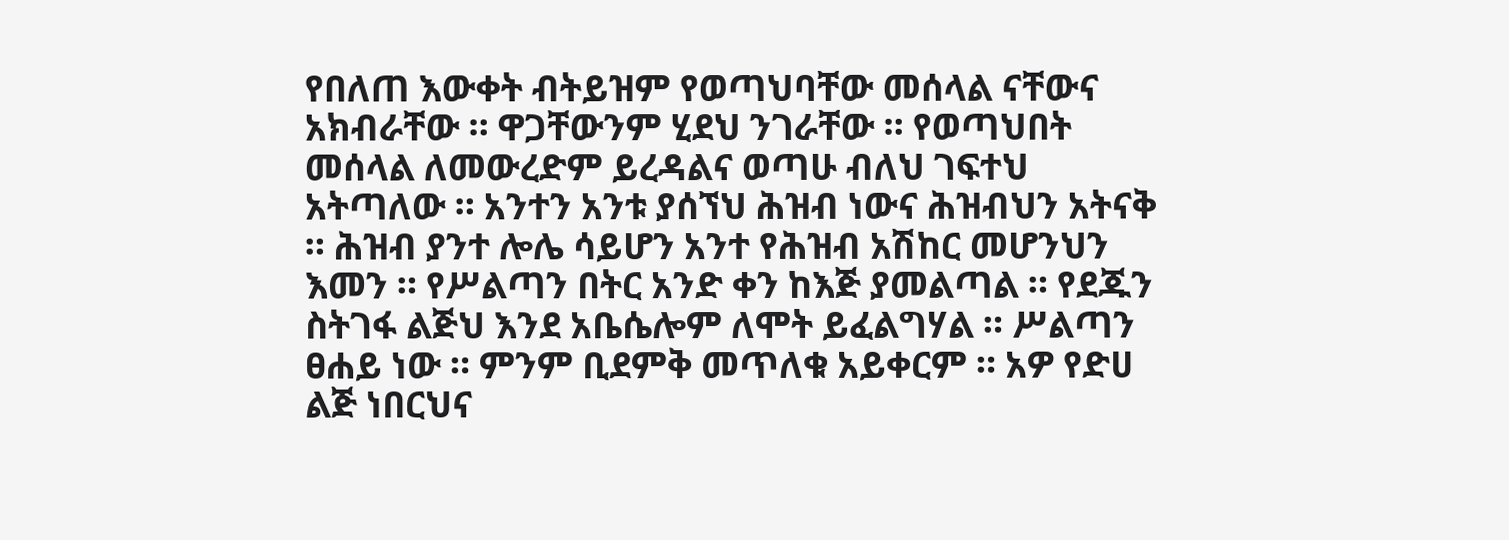የበለጠ እውቀት ብትይዝም የወጣህባቸው መሰላል ናቸውና አክብራቸው ። ዋጋቸውንም ሂደህ ንገራቸው ። የወጣህበት መሰላል ለመውረድም ይረዳልና ወጣሁ ብለህ ገፍተህ አትጣለው ። አንተን አንቱ ያሰኘህ ሕዝብ ነውና ሕዝብህን አትናቅ ። ሕዝብ ያንተ ሎሌ ሳይሆን አንተ የሕዝብ አሽከር መሆንህን እመን ። የሥልጣን በትር አንድ ቀን ከእጅ ያመልጣል ። የደጁን ስትገፋ ልጅህ እንደ አቤሴሎም ለሞት ይፈልግሃል ። ሥልጣን ፀሐይ ነው ። ምንም ቢደምቅ መጥለቁ አይቀርም ። አዎ የድሀ ልጅ ነበርህና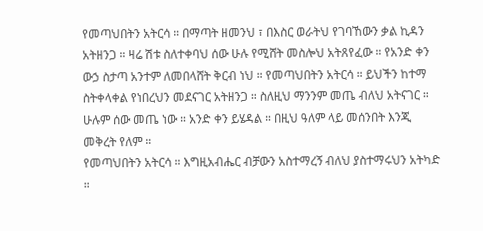የመጣህበትን አትርሳ ። በማጣት ዘመንህ ፣ በእስር ወራትህ የገባኸውን ቃል ኪዳን አትዘንጋ ። ዛሬ ሽቱ ስለተቀባህ ሰው ሁሉ የሚሸት መስሎህ አትጸየፈው ። የአንድ ቀን ውኃ ስታጣ አንተም ለመበላሸት ቅርብ ነህ ። የመጣህበትን አትርሳ ። ይህችን ከተማ ስትቀላቀል የነበረህን መደናገር አትዘንጋ ። ስለዚህ ማንንም መጤ ብለህ አትናገር ። ሁሉም ሰው መጤ ነው ። አንድ ቀን ይሄዳል ። በዚህ ዓለም ላይ መሰንበት እንጂ መቅረት የለም ።
የመጣህበትን አትርሳ ። እግዚአብሔር ብቻውን አስተማረኝ ብለህ ያስተማሩህን አትካድ ።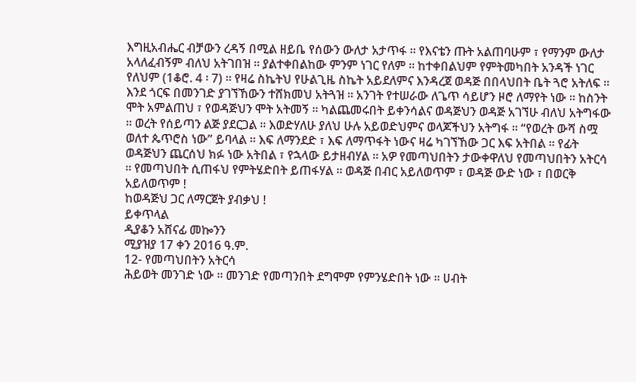እግዚአብሔር ብቻውን ረዳኝ በሚል ዘይቤ የሰውን ውለታ አታጥፋ ። የእናቴን ጡት አልጠባሁም ፣ የማንም ውለታ አላለፈብኝም ብለህ አትገበዝ ። ያልተቀበልከው ምንም ነገር የለም ። ከተቀበልህም የምትመካበት አንዳች ነገር የለህም (1ቆሮ. 4 ፡ 7) ። የዛሬ ስኬትህ የሁልጊዜ ስኬት አይደለምና እንዳረጀ ወዳጅ በበላህበት ቤት ጓሮ አትለፍ ። እንደ ጎርፍ በመንገድ ያገኘኸውን ተሸክመህ አትጓዝ ። አንገት የተሠራው ለጌጥ ሳይሆን ዞሮ ለማየት ነው ። ከስንት ሞት አምልጠህ ፣ የወዳጅህን ሞት አትመኝ ። ካልጨመሩበት ይቀንሳልና ወዳጅህን ወዳጅ አገኘሁ ብለህ አትግፋው ። ወረት የሰይጣን ልጅ ያደርጋል ። እወድሃለሁ ያለህ ሁሉ አይወድህምና ወላጆችህን አትግፋ ። “የወረት ውሻ ስሟ ወለተ ጴጥሮስ ነው” ይባላል ። እፍ ለማንደድ ፣ እፍ ለማጥፋት ነውና ዛሬ ካገኘኸው ጋር እፍ አትበል ። የፊት ወዳጅህን ጨርሰህ ክፉ ነው አትበል ፣ የኋላው ይታዘብሃል ። አዎ የመጣህበትን ታውቀዋለህ የመጣህበትን አትርሳ ። የመጣህበት ሲጠፋህ የምትሄድበት ይጠፋሃል ። ወዳጅ በብር አይለወጥም ፣ ወዳጅ ውድ ነው ፣ በወርቅ አይለወጥም !
ከወዳጅህ ጋር ለማርጀት ያብቃህ !
ይቀጥላል
ዲያቆን አሸናፊ መኰንን
ሚያዝያ 17 ቀን 2016 ዓ.ም.
12- የመጣህበትን አትርሳ
ሕይወት መንገድ ነው ። መንገድ የመጣንበት ደግሞም የምንሄድበት ነው ። ሀብት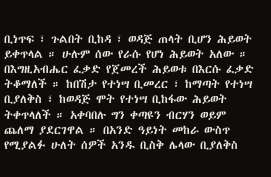ቢነጥፍ ፣ ጉልበት ቢከዳ ፣ ወዳጅ ጠላት ቢሆን ሕይወት ይቀጥላል ። ሁሉም ሰው የራሱ የሆነ ሕይወት አለው ። በእግዚአብሔር ፈቃድ የጀመረች ሕይወቱ በእርሱ ፈቃድ ትቆማለች ። ከበሽታ የተነሣ ቢመረር ፣ ከማጣት የተነሣ ቢያለቅስ ፣ ከወዳጅ ሞት የተነሣ ቢከፋው ሕይወት ትቀጥላለች ። አቀባበሉ ግን ቀጣዩን ብርሃን ወይም ጨለማ ያደርገዋል ። በአንድ ዓይነት መከራ ውስጥ የሚያልፉ ሁለት ሰዎች አንዱ ቢስቅ ሌላው ቢያለቅስ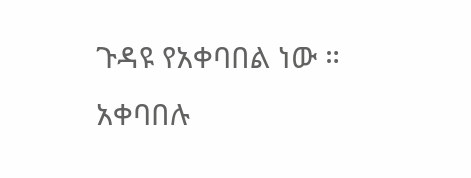ጉዳዩ የአቀባበል ነው ። አቀባበሉ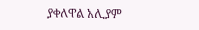ያቀለዋል አሊያም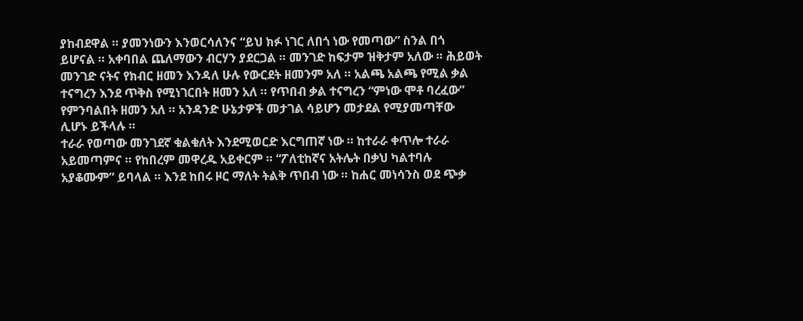ያከብደዋል ። ያመንነውን እንወርሳለንና “ይህ ክፉ ነገር ለበጎ ነው የመጣው” ስንል በጎ ይሆናል ። አቀባበል ጨለማውን ብርሃን ያደርጋል ። መንገድ ከፍታም ዝቅታም አለው ። ሕይወት መንገድ ናትና የክብር ዘመን እንዳለ ሁሉ የውርደት ዘመንም አለ ። አልጫ አልጫ የሚል ቃል ተናግረን እንደ ጥቅስ የሚነገርበት ዘመን አለ ። የጥበብ ቃል ተናግረን “ምነው ሞቶ ባረፈው” የምንባልበት ዘመን አለ ። አንዳንድ ሁኔታዎች መታገል ሳይሆን መታደል የሚያመጣቸው ሊሆኑ ይችላሉ ።
ተራራ የወጣው መንገደኛ ቁልቁለት እንደሚወርድ እርግጠኛ ነው ። ከተራራ ቀጥሎ ተራራ አይመጣምና ። የከበረም መዋረዱ አይቀርም ። “ፖለቲከኛና አትሌት በቃህ ካልተባሉ አያቆሙም” ይባላል ። እንደ ከበሩ ዞር ማለት ትልቅ ጥበብ ነው ። ከሐር መነሳንስ ወደ ጭቃ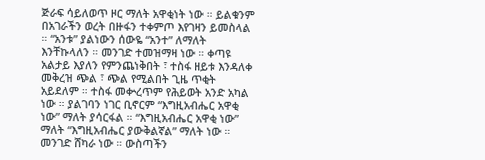ጅራፍ ሳይለወጥ ዞር ማለት አዋቂነት ነው ። ይልቁንም በአገራችን ወረት በዙፋን ተቀምጦ እየገዛን ይመስላል ። “አንቱ” ያልነውን ሰውዬ “አንተ” ለማለት እንቸኩላለን ። መንገድ ተመዝማዛ ነው ። ቀጣዩ አልታይ እያለን የምንጨነቅበት ፣ ተስፋ ዘይቱ እንዳለቀ መቅረዝ ጭል ፣ ጭል የሚልበት ጊዜ ጥቂት አይደለም ። ተስፋ መቍረጥም የሕይወት አንድ አካል ነው ። ያልገባን ነገር ቢኖርም “እግዚአብሔር አዋቂ ነው” ማለት ያሳርፋል ። “እግዚአብሔር አዋቂ ነው” ማለት “እግዚአብሔር ያውቅልኛል” ማለት ነው ። መንገድ ሸካራ ነው ። ውስጣችን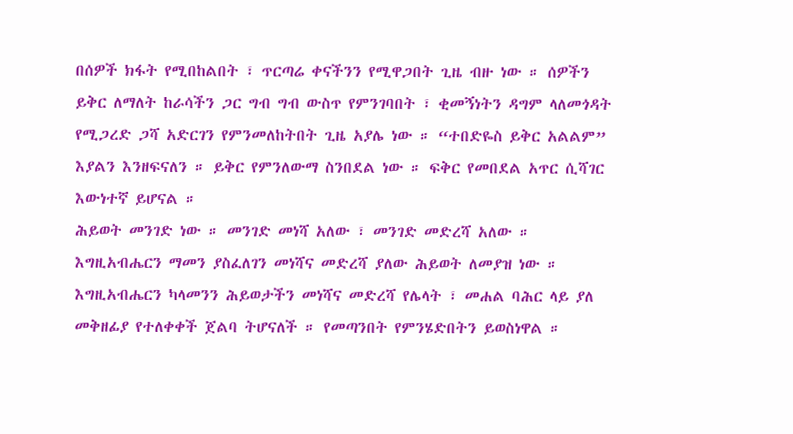በሰዎች ክፋት የሚበከልበት ፣ ጥርጣሬ ቀናችንን የሚዋጋበት ጊዜ ብዙ ነው ። ሰዎችን ይቅር ለማለት ከራሳችን ጋር ግብ ግብ ውስጥ የምንገባበት ፣ ቂመኝነትን ዳግም ላለመጎዳት የሚጋረድ ጋሻ አድርገን የምንመለከትበት ጊዜ አያሌ ነው ። “ተበድዬስ ይቅር አልልም” እያልን እንዘፍናለን ። ይቅር የምንለውማ ስንበደል ነው ። ፍቅር የመበደል አጥር ሲሻገር እውነተኛ ይሆናል ።
ሕይወት መንገድ ነው ። መንገድ መነሻ አለው ፣ መንገድ መድረሻ አለው ። እግዚአብሔርን ማመን ያስፈለገን መነሻና መድረሻ ያለው ሕይወት ለመያዝ ነው ። እግዚአብሔርን ካላመንን ሕይወታችን መነሻና መድረሻ የሌላት ፣ መሐል ባሕር ላይ ያለ መቅዘፊያ የተለቀቀች ጀልባ ትሆናለች ። የመጣንበት የምንሄድበትን ይወስነዋል ።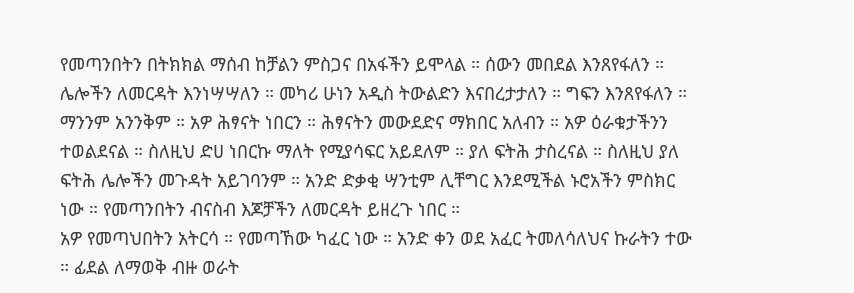የመጣንበትን በትክክል ማሰብ ከቻልን ምስጋና በአፋችን ይሞላል ። ሰውን መበደል እንጸየፋለን ። ሌሎችን ለመርዳት እንነሣሣለን ። መካሪ ሁነን አዲስ ትውልድን እናበረታታለን ። ግፍን እንጸየፋለን ። ማንንም አንንቅም ። አዎ ሕፃናት ነበርን ። ሕፃናትን መውደድና ማክበር አለብን ። አዎ ዕራቁታችንን ተወልደናል ። ስለዚህ ድሀ ነበርኩ ማለት የሚያሳፍር አይደለም ። ያለ ፍትሕ ታስረናል ። ስለዚህ ያለ ፍትሕ ሌሎችን መጉዳት አይገባንም ። አንድ ድቃቂ ሣንቲም ሊቸግር እንደሚችል ኑሮአችን ምስክር ነው ። የመጣንበትን ብናስብ እጆቻችን ለመርዳት ይዘረጉ ነበር ።
አዎ የመጣህበትን አትርሳ ። የመጣኸው ካፈር ነው ። አንድ ቀን ወደ አፈር ትመለሳለህና ኩራትን ተው ። ፊደል ለማወቅ ብዙ ወራት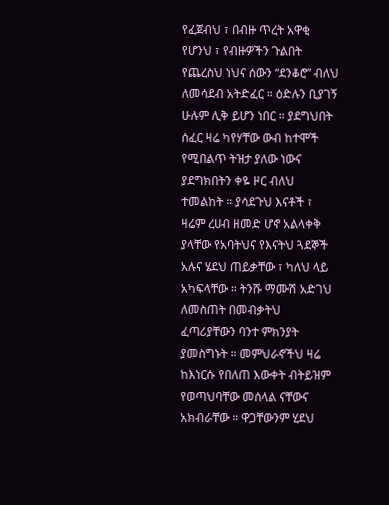የፈጀብህ ፣ በብዙ ጥረት አዋቂ የሆንህ ፣ የብዙዎችን ጉልበት የጨረስህ ነህና ሰውን “ደንቆሮ” ብለህ ለመሳደብ አትድፈር ። ዕድሉን ቢያገኝ ሁሉም ሊቅ ይሆን ነበር ። ያደግህበት ሰፈር ዛሬ ካየሃቸው ውብ ከተሞች የሚበልጥ ትዝታ ያለው ነውና ያደግክበትን ቀዬ ዞር ብለህ ተመልከት ። ያሳደጉህ እናቶች ፣ ዛሬም ረሀብ ዘመድ ሆኖ አልላቀቅ ያላቸው የአባትህና የእናትህ ጓደኞች አሉና ሄደህ ጠይቃቸው ፣ ካለህ ላይ አካፍላቸው ። ትንሹ ማሙሽ አድገህ ለመስጠት በመብቃትህ ፈጣሪያቸውን ባንተ ምክንያት ያመስግኑት ። መምህራኖችህ ዛሬ ከእነርሱ የበለጠ እውቀት ብትይዝም የወጣህባቸው መሰላል ናቸውና አክብራቸው ። ዋጋቸውንም ሂደህ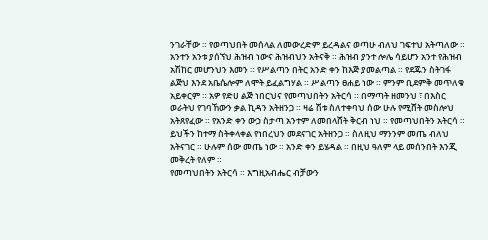ንገራቸው ። የወጣህበት መሰላል ለመውረድም ይረዳልና ወጣሁ ብለህ ገፍተህ አትጣለው ። አንተን አንቱ ያሰኘህ ሕዝብ ነውና ሕዝብህን አትናቅ ። ሕዝብ ያንተ ሎሌ ሳይሆን አንተ የሕዝብ አሽከር መሆንህን እመን ። የሥልጣን በትር አንድ ቀን ከእጅ ያመልጣል ። የደጁን ስትገፋ ልጅህ እንደ አቤሴሎም ለሞት ይፈልግሃል ። ሥልጣን ፀሐይ ነው ። ምንም ቢደምቅ መጥለቁ አይቀርም ። አዎ የድሀ ልጅ ነበርህና የመጣህበትን አትርሳ ። በማጣት ዘመንህ ፣ በእስር ወራትህ የገባኸውን ቃል ኪዳን አትዘንጋ ። ዛሬ ሽቱ ስለተቀባህ ሰው ሁሉ የሚሸት መስሎህ አትጸየፈው ። የአንድ ቀን ውኃ ስታጣ አንተም ለመበላሸት ቅርብ ነህ ። የመጣህበትን አትርሳ ። ይህችን ከተማ ስትቀላቀል የነበረህን መደናገር አትዘንጋ ። ስለዚህ ማንንም መጤ ብለህ አትናገር ። ሁሉም ሰው መጤ ነው ። አንድ ቀን ይሄዳል ። በዚህ ዓለም ላይ መሰንበት እንጂ መቅረት የለም ።
የመጣህበትን አትርሳ ። እግዚአብሔር ብቻውን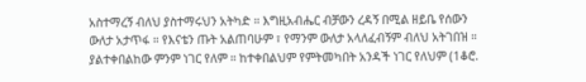አስተማረኝ ብለህ ያስተማሩህን አትካድ ። እግዚአብሔር ብቻውን ረዳኝ በሚል ዘይቤ የሰውን ውለታ አታጥፋ ። የእናቴን ጡት አልጠባሁም ፣ የማንም ውለታ አላለፈብኝም ብለህ አትገበዝ ። ያልተቀበልከው ምንም ነገር የለም ። ከተቀበልህም የምትመካበት አንዳች ነገር የለህም (1ቆሮ.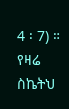4 ፡ 7) ። የዛሬ ስኬትህ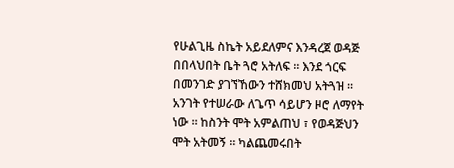የሁልጊዜ ስኬት አይደለምና እንዳረጀ ወዳጅ በበላህበት ቤት ጓሮ አትለፍ ። እንደ ጎርፍ በመንገድ ያገኘኸውን ተሸክመህ አትጓዝ ። አንገት የተሠራው ለጌጥ ሳይሆን ዞሮ ለማየት ነው ። ከስንት ሞት አምልጠህ ፣ የወዳጅህን ሞት አትመኝ ። ካልጨመሩበት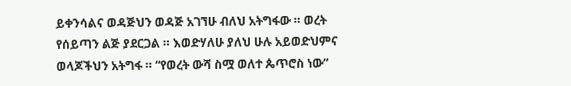ይቀንሳልና ወዳጅህን ወዳጅ አገኘሁ ብለህ አትግፋው ። ወረት የሰይጣን ልጅ ያደርጋል ። እወድሃለሁ ያለህ ሁሉ አይወድህምና ወላጆችህን አትግፋ ። “የወረት ውሻ ስሟ ወለተ ጴጥሮስ ነው”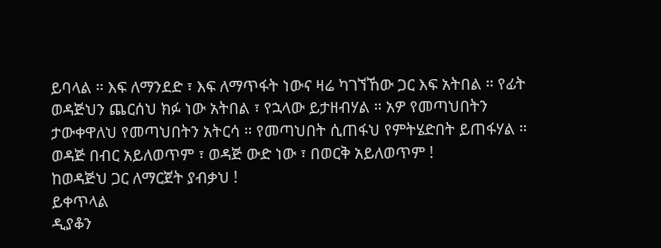ይባላል ። እፍ ለማንደድ ፣ እፍ ለማጥፋት ነውና ዛሬ ካገኘኸው ጋር እፍ አትበል ። የፊት ወዳጅህን ጨርሰህ ክፉ ነው አትበል ፣ የኋላው ይታዘብሃል ። አዎ የመጣህበትን ታውቀዋለህ የመጣህበትን አትርሳ ። የመጣህበት ሲጠፋህ የምትሄድበት ይጠፋሃል ። ወዳጅ በብር አይለወጥም ፣ ወዳጅ ውድ ነው ፣ በወርቅ አይለወጥም !
ከወዳጅህ ጋር ለማርጀት ያብቃህ !
ይቀጥላል
ዲያቆን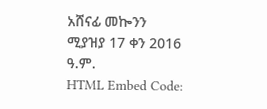አሸናፊ መኰንን
ሚያዝያ 17 ቀን 2016 ዓ.ም.
HTML Embed Code: